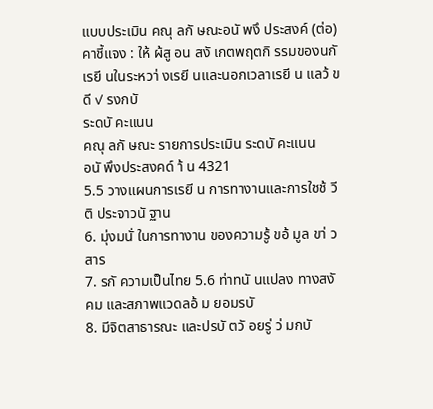แบบประเมิน คณุ ลกั ษณะอนั พงึ ประสงค์ (ต่อ)
คาชี้แจง : ให้ ผ้สู อน สงั เกตพฤตกิ รรมของนกั เรยี นในระหวา่ งเรยี นและนอกเวลาเรยี น แลว้ ขดี ✓ รงกบั
ระดบั คะแนน
คณุ ลกั ษณะ รายการประเมิน ระดบั คะแนน
อนั พึงประสงคด์ า้ น 4321
5.5 วางแผนการเรยี น การทางานและการใชช้ วี ติ ประจาวนั ฐาน
6. มุ่งมนั่ ในการทางาน ของความรู้ ขอ้ มูล ขา่ วสาร
7. รกั ความเป็นไทย 5.6 ท่าทนั นแปลง ทางสงั คม และสภาพแวดลอ้ ม ยอมรบั
8. มีจิตสาธารณะ และปรบั ตวั อยรู่ ว่ มกบั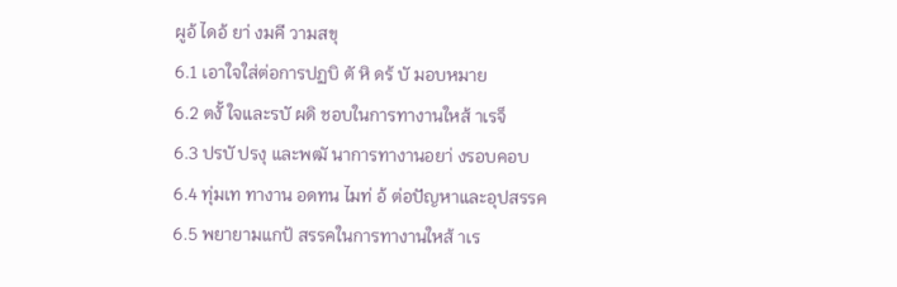ผูอ้ ไดอ้ ยา่ งมคี วามสขุ
6.1 เอาใจใส่ต่อการปฏบิ ตั หิ ดร้ บั มอบหมาย
6.2 ตงั้ ใจและรบั ผดิ ชอบในการทางานใหส้ าเรจ็
6.3 ปรบั ปรงุ และพฒั นาการทางานอยา่ งรอบคอบ
6.4 ทุ่มเท ทางาน อดทน ไมท่ อ้ ต่อปัญหาและอุปสรรค
6.5 พยายามแกป้ สรรคในการทางานใหส้ าเร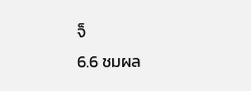จ็
6.6 ชมผล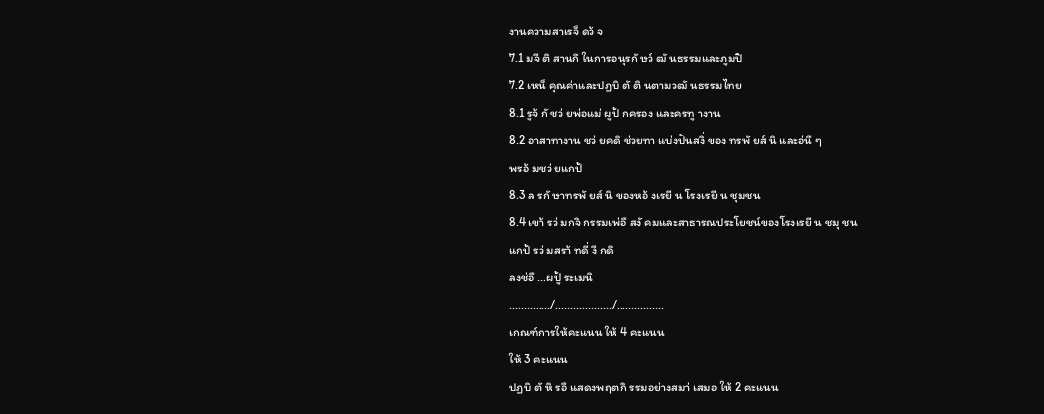งานความสาเรจ็ ดว้ จ
7.1 มจี ติ สานกึ ในการอนุรกั ษว์ ฒั นธรรมและภูมปิ
7.2 เหน็ คุณค่าและปฏบิ ตั ติ นตามวฒั นธรรมไทย
8.1 รูจ้ กั ชว่ ยพ่อแม่ ผูป้ กครอง และครทู างาน
8.2 อาสาทางาน ชว่ ยคดิ ช่วยทา แบ่งปันสงิ่ ของ ทรพั ยส์ นิ และอ่นื ๆ
พรอ้ มชว่ ยแกป้
8.3 ล รกั ษาทรพั ยส์ นิ ของหอ้ งเรยี น โรงเรยี น ชุมชน
8.4 เขา้ รว่ มกจิ กรรมเพ่อื สงั คมและสาธารณประโยชน์ของโรงเรยี น ชมุ ชน
แกป้ รว่ มสรา้ ทดี่ งี กดิ
ลงช่อื ...ผปู้ ระเมนิ
............../.................../................
เกณฑ์การให้คะแนน ให้ 4 คะแนน
ให้ 3 คะแนน
ปฏบิ ตั หิ รอื แสดงพฤตกิ รรมอย่างสมา่ เสมอ ให้ 2 คะแนน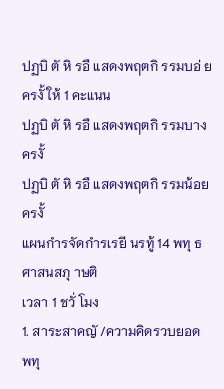ปฏบิ ตั หิ รอื แสดงพฤตกิ รรมบอ่ ยครงั้ ให้ 1 คะแนน
ปฏบิ ตั หิ รอื แสดงพฤตกิ รรมบางครงั้
ปฏบิ ตั หิ รอื แสดงพฤตกิ รรมน้อยครงั้
แผนกำรจัดกำรเรยี นรทู้ 14 พทุ ธศาสนสภุ าษติ
เวลา 1 ชวั่ โมง
1. สาระสาคญั /ความคิดรวบยอด
พทุ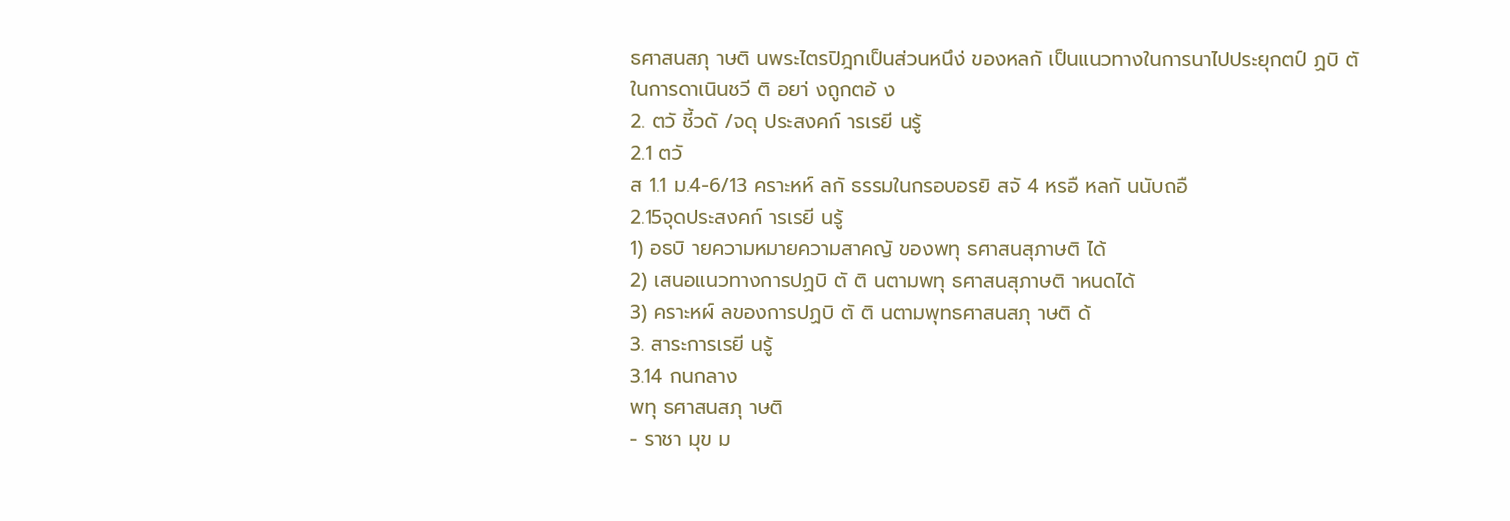ธศาสนสภุ าษติ นพระไตรปิฎกเป็นส่วนหนึง่ ของหลกั เป็นแนวทางในการนาไปประยุกตป์ ฏบิ ตั
ในการดาเนินชวี ติ อยา่ งถูกตอ้ ง
2. ตวั ชี้วดั /จดุ ประสงคก์ ารเรยี นรู้
2.1 ตวั
ส 1.1 ม.4-6/13 คราะหห์ ลกั ธรรมในกรอบอรยิ สจั 4 หรอื หลกั นนับถอื
2.15จุดประสงคก์ ารเรยี นรู้
1) อธบิ ายความหมายความสาคญั ของพทุ ธศาสนสุภาษติ ได้
2) เสนอแนวทางการปฏบิ ตั ติ นตามพทุ ธศาสนสุภาษติ าหนดได้
3) คราะหผ์ ลของการปฏบิ ตั ติ นตามพุทธศาสนสภุ าษติ ด้
3. สาระการเรยี นรู้
3.14 กนกลาง
พทุ ธศาสนสภุ าษติ
- ราชา มุข ม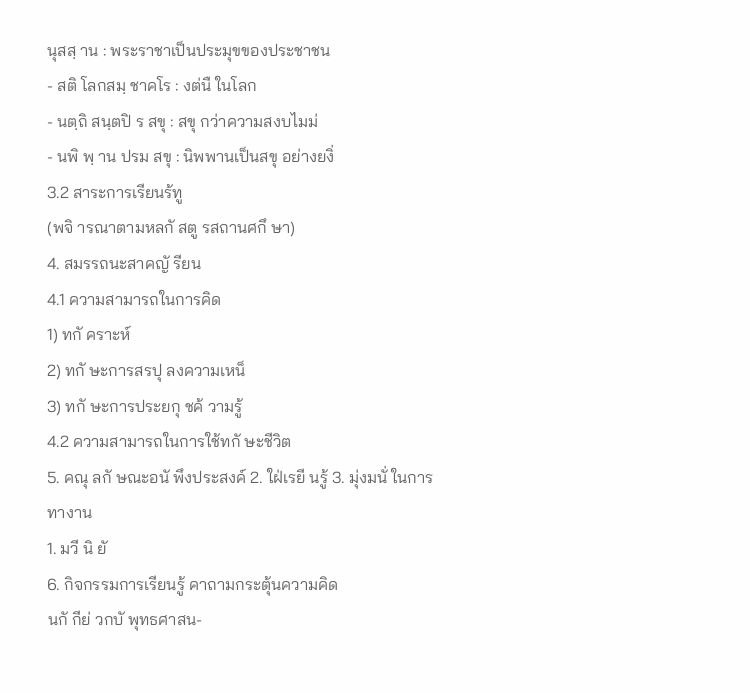นุสสฺ าน : พระราชาเป็นประมุขของประชาชน
- สติ โลกสมฺ ชาคโร : งต่นื ในโลก
- นตฺถิ สนฺตปิ ร สขุ : สขุ กว่าความสงบไมม่
- นพิ พฺ าน ปรม สขุ : นิพพานเป็นสขุ อย่างยงิ่
3.2 สาระการเรียนร้ทู
(พจิ ารณาตามหลกั สตู รสถานศกึ ษา)
4. สมรรถนะสาคญั รียน
4.1 ความสามารถในการคิด
1) ทกั คราะห์
2) ทกั ษะการสรปุ ลงความเหน็
3) ทกั ษะการประยกุ ชค้ วามรู้
4.2 ความสามารถในการใช้ทกั ษะชีวิต
5. คณุ ลกั ษณะอนั พึงประสงค์ 2. ใฝ่เรยี นรู้ 3. มุ่งมนั่ ในการทางาน
1. มวี นิ ยั
6. กิจกรรมการเรียนรู้ คาถามกระตุ้นความคิด
นกั กีย่ วกบั พุทธศาสน-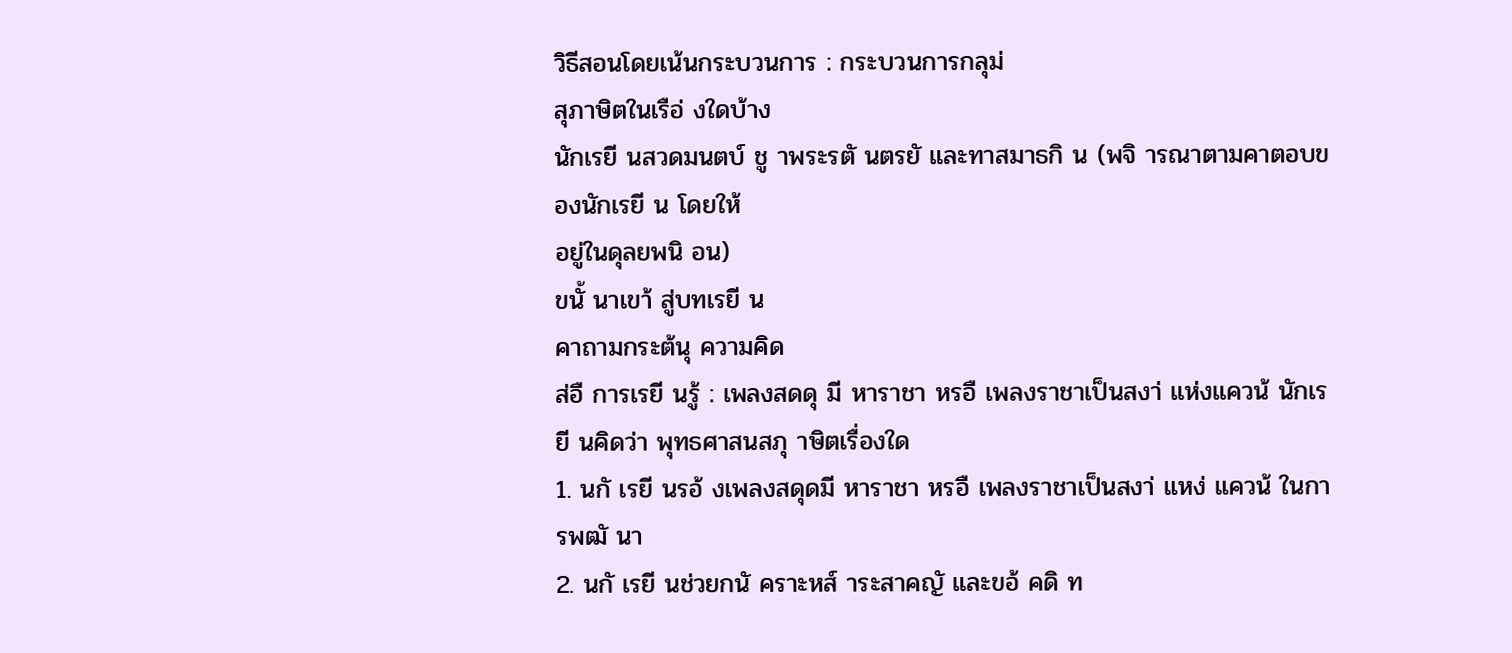วิธีสอนโดยเน้นกระบวนการ : กระบวนการกลุม่
สุภาษิตในเรือ่ งใดบ้าง
นักเรยี นสวดมนตบ์ ชู าพระรตั นตรยั และทาสมาธกิ น (พจิ ารณาตามคาตอบของนักเรยี น โดยให้
อยู่ในดุลยพนิ อน)
ขนั้ นาเขา้ สู่บทเรยี น
คาถามกระต้นุ ความคิด
ส่อื การเรยี นรู้ : เพลงสดดุ มี หาราชา หรอื เพลงราชาเป็นสงา่ แห่งแควน้ นักเรยี นคิดว่า พุทธศาสนสภุ าษิตเรื่องใด
1. นกั เรยี นรอ้ งเพลงสดุดมี หาราชา หรอื เพลงราชาเป็นสงา่ แหง่ แควน้ ในการพฒั นา
2. นกั เรยี นช่วยกนั คราะหส์ าระสาคญั และขอ้ คดิ ท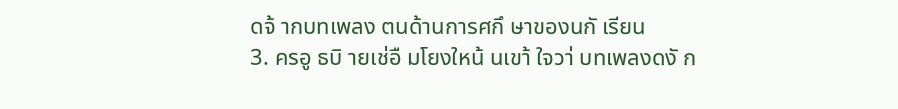ดจ้ ากบทเพลง ตนด้านการศกึ ษาของนกั เรียน
3. ครอู ธบิ ายเช่อื มโยงใหน้ นเขา้ ใจวา่ บทเพลงดงั ก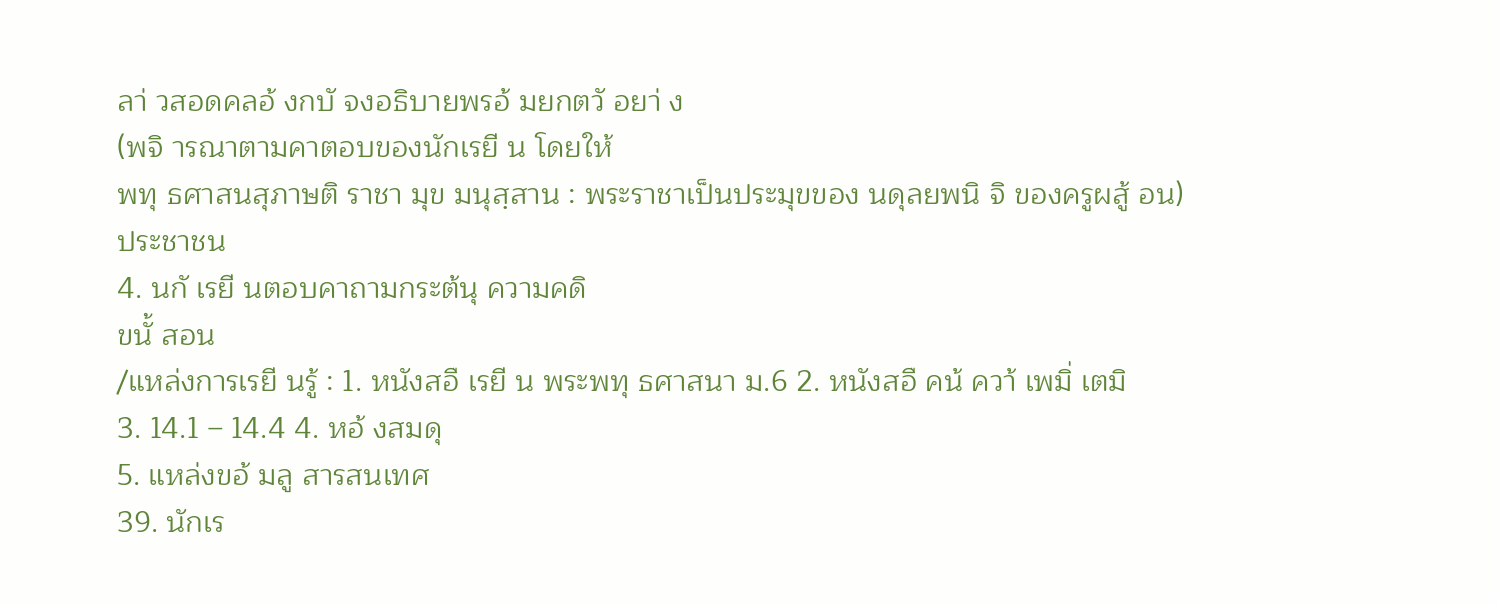ลา่ วสอดคลอ้ งกบั จงอธิบายพรอ้ มยกตวั อยา่ ง
(พจิ ารณาตามคาตอบของนักเรยี น โดยให้
พทุ ธศาสนสุภาษติ ราชา มุข มนุสฺสาน : พระราชาเป็นประมุขของ นดุลยพนิ จิ ของครูผสู้ อน)
ประชาชน
4. นกั เรยี นตอบคาถามกระต้นุ ความคดิ
ขนั้ สอน
/แหล่งการเรยี นรู้ : 1. หนังสอื เรยี น พระพทุ ธศาสนา ม.6 2. หนังสอื คน้ ควา้ เพมิ่ เตมิ
3. 14.1 – 14.4 4. หอ้ งสมดุ
5. แหล่งขอ้ มลู สารสนเทศ
39. นักเร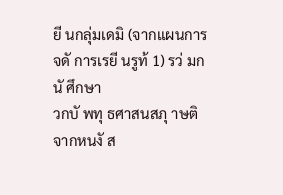ยี นกลุ่มเดมิ (จากแผนการจดั การเรยี นรูท้ 1) รว่ มกนั ศึกษา
วกบั พทุ ธศาสนสภุ าษติ จากหนงั ส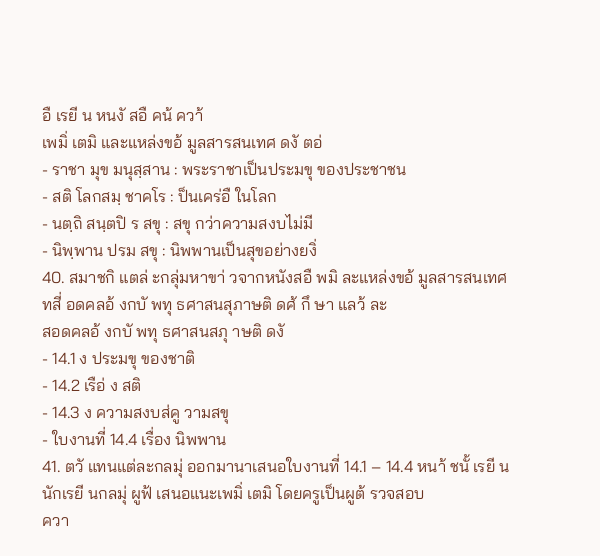อื เรยี น หนงั สอื คน้ ควา้
เพมิ่ เตมิ และแหล่งขอ้ มูลสารสนเทศ ดงั ตอ่
- ราชา มุข มนุสฺสาน : พระราชาเป็นประมขุ ของประชาชน
- สติ โลกสมฺ ชาคโร : ป็นเคร่อื ในโลก
- นตฺถิ สนฺตปิ ร สขุ : สขุ กว่าความสงบไม่มี
- นิพฺพาน ปรม สขุ : นิพพานเป็นสุขอย่างยงิ่
40. สมาชกิ แตล่ ะกลุ่มหาขา่ วจากหนังสอื พมิ ละแหล่งขอ้ มูลสารสนเทศ
ทสี่ อดคลอ้ งกบั พทุ ธศาสนสุภาษติ ดศ้ กึ ษา แลว้ ละ
สอดคลอ้ งกบั พทุ ธศาสนสภุ าษติ ดงั
- 14.1 ง ประมขุ ของชาติ
- 14.2 เรือ่ ง สติ
- 14.3 ง ความสงบส่คู วามสขุ
- ใบงานที่ 14.4 เรื่อง นิพพาน
41. ตวั แทนแต่ละกลมุ่ ออกมานาเสนอใบงานที่ 14.1 – 14.4 หนา้ ชนั้ เรยี น
นักเรยี นกลมุ่ ผูฟ้ เสนอแนะเพมิ่ เตมิ โดยครูเป็นผูต้ รวจสอบ
ควา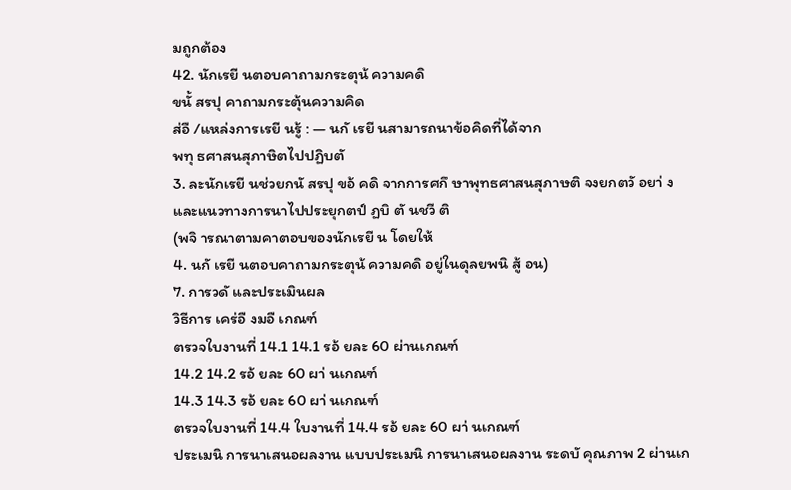มถูกต้อง
42. นักเรยี นตอบคาถามกระตุน้ ความคดิ
ขนั้ สรปุ คาถามกระตุ้นความคิด
ส่อื /แหล่งการเรยี นรู้ : — นกั เรยี นสามารถนาข้อคิดที่ได้จาก
พทุ ธศาสนสุภาษิตไปปฏิบตั
3. ละนักเรยี นช่วยกนั สรปุ ขอ้ คดิ จากการศกึ ษาพุทธศาสนสุภาษติ จงยกตวั อยา่ ง
และแนวทางการนาไปประยุกตป์ ฏบิ ตั นชวี ติ
(พจิ ารณาตามคาตอบของนักเรยี น โดยให้
4. นกั เรยี นตอบคาถามกระตุน้ ความคดิ อยู่ในดุลยพนิ สู้ อน)
7. การวดั และประเมินผล
วิธีการ เคร่อื งมอื เกณฑ์
ตรวจใบงานที่ 14.1 14.1 รอ้ ยละ 60 ผ่านเกณฑ์
14.2 14.2 รอ้ ยละ 60 ผา่ นเกณฑ์
14.3 14.3 รอ้ ยละ 60 ผา่ นเกณฑ์
ตรวจใบงานที่ 14.4 ใบงานที่ 14.4 รอ้ ยละ 60 ผา่ นเกณฑ์
ประเมนิ การนาเสนอผลงาน แบบประเมนิ การนาเสนอผลงาน ระดบั คุณภาพ 2 ผ่านเก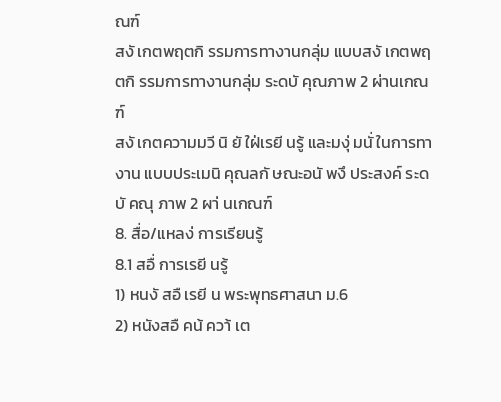ณฑ์
สงั เกตพฤตกิ รรมการทางานกลุ่ม แบบสงั เกตพฤตกิ รรมการทางานกลุ่ม ระดบั คุณภาพ 2 ผ่านเกณฑ์
สงั เกตความมวี นิ ยั ใฝ่เรยี นรู้ และมงุ่ มนั่ ในการทางาน แบบประเมนิ คุณลกั ษณะอนั พงึ ประสงค์ ระดบั คณุ ภาพ 2 ผา่ นเกณฑ์
8. สื่อ/แหลง่ การเรียนรู้
8.1 สอื่ การเรยี นรู้
1) หนงั สอื เรยี น พระพุทธศาสนา ม.6
2) หนังสอื คน้ ควา้ เต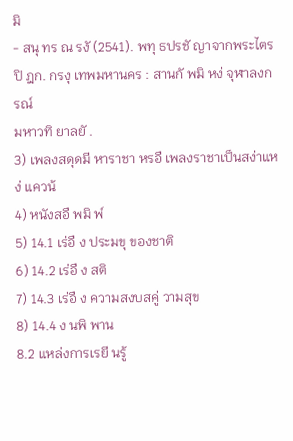มิ
- สนุ ทร ณ รงั (2541). พทุ ธปรชั ญาจากพระไตรปิ ฎก. กรงุ เทพมหานคร : สานกั พมิ หง่ จุฬาลงกรณ์
มหาวทิ ยาลยั .
3) เพลงสดุดมี หาราชา หรอื เพลงราชาเป็นสง่าแหง่ แควน้
4) หนังสอื พมิ พ์
5) 14.1 เร่อื ง ประมขุ ของชาติ
6) 14.2 เร่อื ง สติ
7) 14.3 เร่อื ง ความสงบสคู่ วามสุข
8) 14.4 ง นพิ พาน
8.2 แหล่งการเรยี นรู้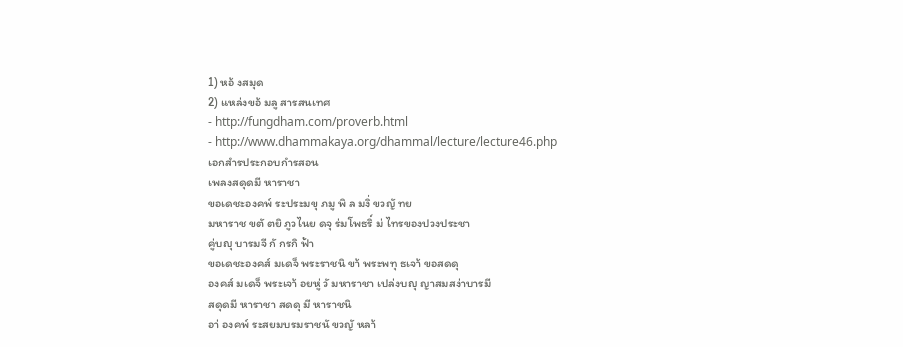1) หอ้ งสมุด
2) แหล่งขอ้ มลู สารสนเทศ
- http://fungdham.com/proverb.html
- http://www.dhammakaya.org/dhammal/lecture/lecture46.php
เอกสำรประกอบกำรสอน
เพลงสดุดมี หาราชา
ขอเดชะองคพ์ ระประมขุ ภมู พิ ล มงิ่ ขวญั ทย
มหาราช ขตั ตยิ ภูวไนย ดจุ ร่มโพธริ์ ม่ ไทรของปวงประชา
คู่บญุ บารมจี กั กรกิ ฟ้า
ขอเดชะองคส์ มเดจ็ พระราชนิ ขา้ พระพทุ ธเจา้ ขอสดดุ
องคส์ มเดจ็ พระเจา้ อยหู่ วั มหาราชา เปล่งบญุ ญาสมสง่าบารมี
สดุดมี หาราชา สดดุ มี หาราชนิ
อา่ องคพ์ ระสยมบรมราชนั ขวญั หลา้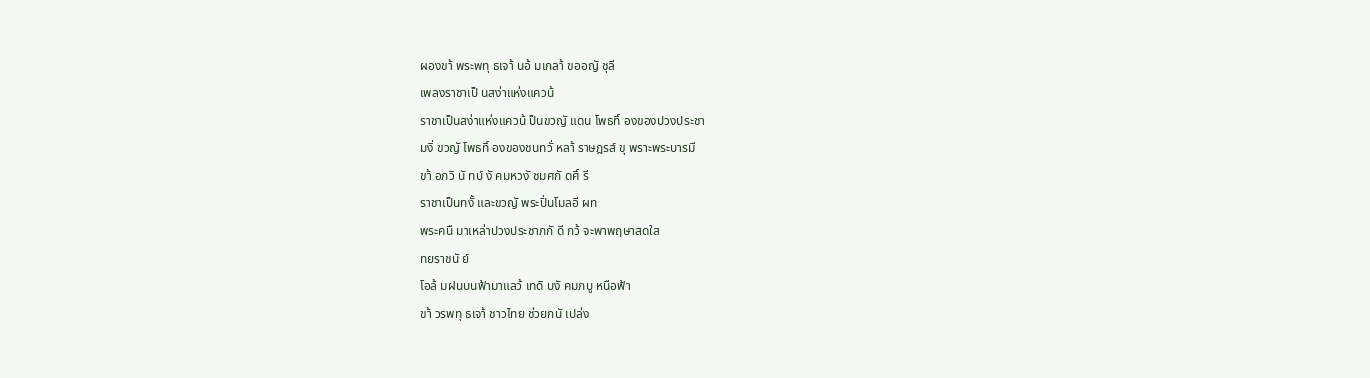ผองขา้ พระพทุ ธเจา้ นอ้ มเกลา้ ขออญั ชุลี
เพลงราชาเป็ นสง่าแห่งแควน้
ราชาเป็นสง่าแห่งแควน้ ป็นขวญั แดน โพธทิ์ องของปวงประชา
มงิ่ ขวญั โพธทิ์ องของชนทวั่ หลา้ ราษฎรส์ ขุ พราะพระบารมี
ขา้ อภวิ นั ทบ์ งั คมหวงั ชมศกั ดศิ์ รี
ราชาเป็นทงั้ และขวญั พระปิ่นโมลอี ผท
พระคนื มาเหล่าปวงประชาภกั ดี กว้ จะพาพฤษาสดใส
ทยราชนั ย์
โอล้ มฝนบนฟ้ามาแลว้ เทดิ บงั คมภบู หนือฟ้า
ขา้ วรพทุ ธเจา้ ชาวไทย ช่วยกนั เปล่ง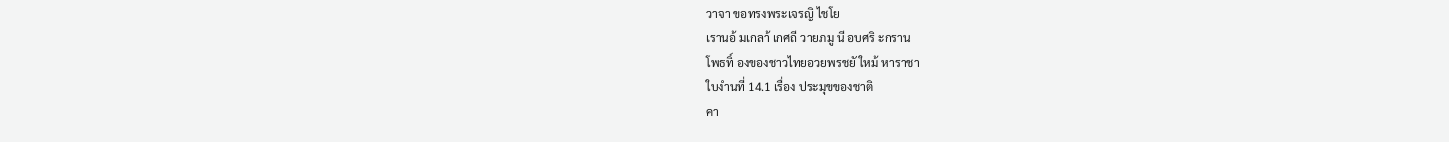วาจา ขอทรงพระเจรญิ ไชโย
เรานอ้ มเกลา้ เกศถี วายภมู นี อบศริ ะกราน
โพธทิ์ องของชาวไทยอวยพรชยั ใหม้ หาราชา
ใบงำนที่ 14.1 เรื่อง ประมุขของชาติ
คา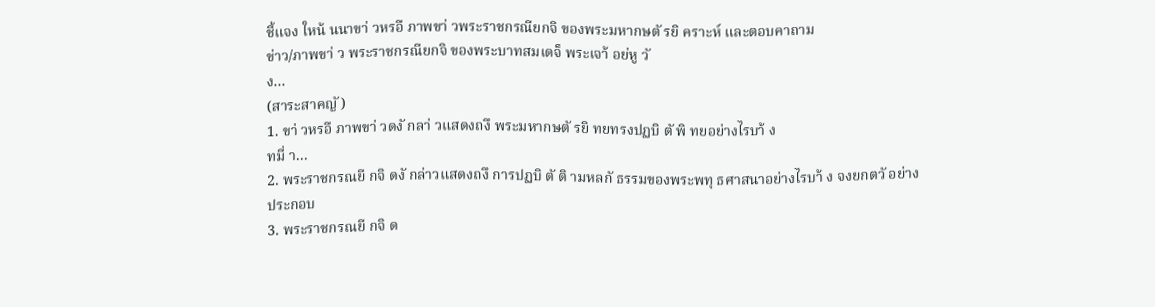ชี้แจง ใหน้ นนาขา่ วหรอื ภาพขา่ วพระราชกรณียกจิ ของพระมหากษตั รยิ คราะห์ และตอบคาถาม
ข่าว/ภาพขา่ ว พระราชกรณียกจิ ของพระบาทสมเดจ็ พระเจา้ อย่หู วั
ง...
(สาระสาคญั )
1. ขา่ วหรอื ภาพขา่ วดงั กลา่ วแสดงถงึ พระมหากษตั รยิ ทยทรงปฏบิ ตั พิ ทยอย่างไรบา้ ง
ทมี่ า...
2. พระราชกรณยี กจิ ดงั กล่าวแสดงถงึ การปฏบิ ตั ติ ามหลกั ธรรมของพระพทุ ธศาสนาอย่างไรบา้ ง จงยกตวั อย่างประกอบ
3. พระราชกรณยี กจิ ด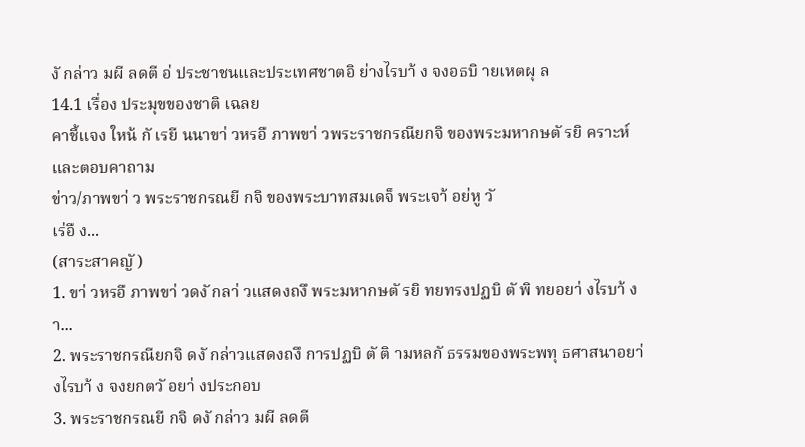งั กล่าว มผี ลดตี อ่ ประชาชนและประเทศชาตอิ ย่างไรบา้ ง จงอธบิ ายเหตผุ ล
14.1 เรื่อง ประมุขของชาติ เฉลย
คาชี้แจง ใหน้ กั เรยี นนาขา่ วหรอื ภาพขา่ วพระราชกรณียกจิ ของพระมหากษตั รยิ คราะห์ และตอบคาถาม
ข่าว/ภาพขา่ ว พระราชกรณยี กจิ ของพระบาทสมเดจ็ พระเจา้ อย่หู วั
เร่อื ง...
(สาระสาคญั )
1. ขา่ วหรอื ภาพขา่ วดงั กลา่ วแสดงถงึ พระมหากษตั รยิ ทยทรงปฏบิ ตั พิ ทยอยา่ งไรบา้ ง
า...
2. พระราชกรณียกจิ ดงั กล่าวแสดงถงึ การปฏบิ ตั ติ ามหลกั ธรรมของพระพทุ ธศาสนาอยา่ งไรบา้ ง จงยกตวั อยา่ งประกอบ
3. พระราชกรณยี กจิ ดงั กล่าว มผี ลดตี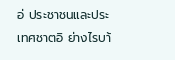อ่ ประชาชนและประเทศชาตอิ ย่างไรบา้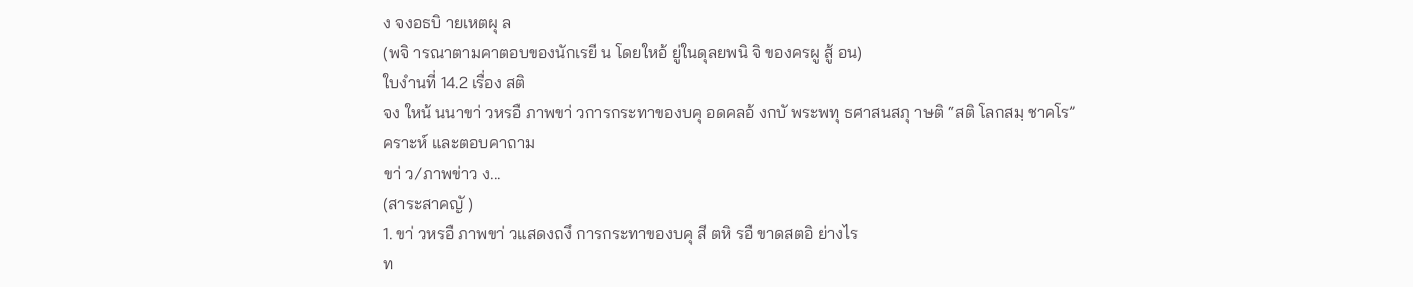ง จงอธบิ ายเหตผุ ล
(พจิ ารณาตามคาตอบของนักเรยี น โดยใหอ้ ยู่ในดุลยพนิ จิ ของครผู สู้ อน)
ใบงำนที่ 14.2 เรื่อง สติ
จง ใหน้ นนาขา่ วหรอื ภาพขา่ วการกระทาของบคุ อดคลอ้ งกบั พระพทุ ธศาสนสภุ าษติ “สติ โลกสมฺ ชาคโร”
คราะห์ และตอบคาถาม
ขา่ ว/ภาพข่าว ง...
(สาระสาคญั )
1. ขา่ วหรอื ภาพขา่ วแสดงถงึ การกระทาของบคุ สี ตหิ รอื ขาดสตอิ ย่างไร
ท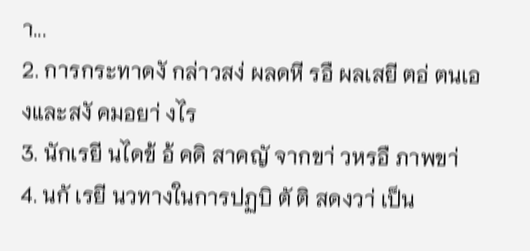า...
2. การกระทาดงั กล่าวสง่ ผลดหี รอื ผลเสยี ตอ่ ตนเองและสงั คมอยา่ งไร
3. นักเรยี นไดข้ อ้ คดิ สาคญั จากขา่ วหรอื ภาพขา่
4. นกั เรยี นวทางในการปฏบิ ตั ติ สดงวา่ เป็น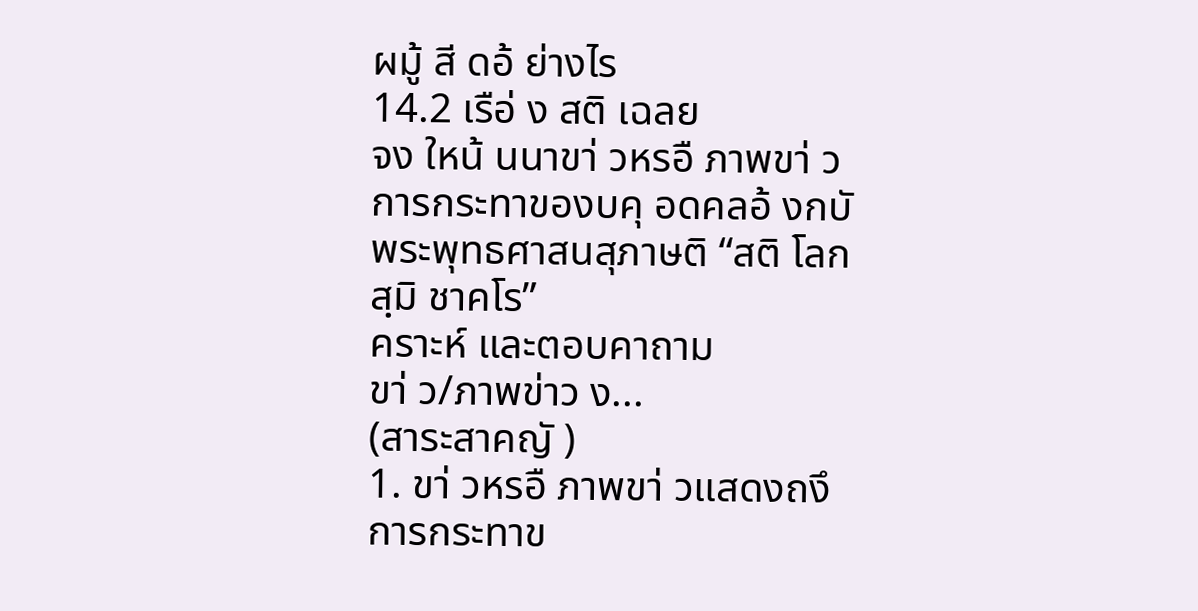ผมู้ สี ดอ้ ย่างไร
14.2 เรือ่ ง สติ เฉลย
จง ใหน้ นนาขา่ วหรอื ภาพขา่ วการกระทาของบคุ อดคลอ้ งกบั พระพุทธศาสนสุภาษติ “สติ โลกสฺมิ ชาคโร”
คราะห์ และตอบคาถาม
ขา่ ว/ภาพข่าว ง...
(สาระสาคญั )
1. ขา่ วหรอื ภาพขา่ วแสดงถงึ การกระทาข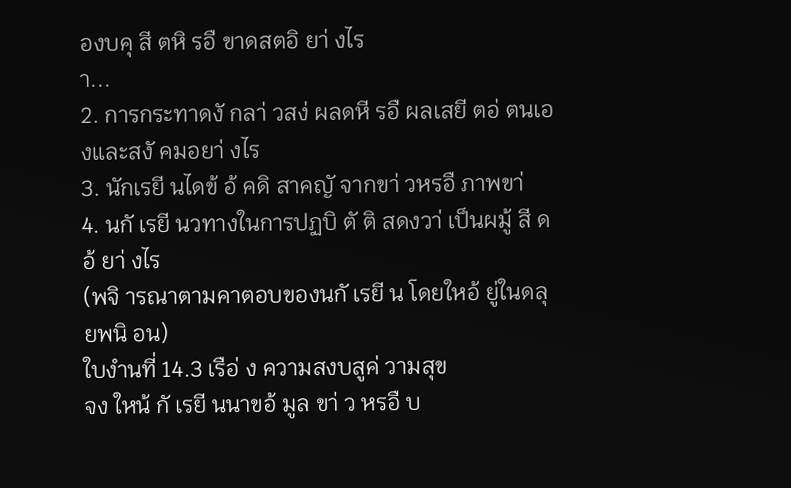องบคุ สี ตหิ รอื ขาดสตอิ ยา่ งไร
า...
2. การกระทาดงั กลา่ วสง่ ผลดหี รอื ผลเสยี ตอ่ ตนเองและสงั คมอยา่ งไร
3. นักเรยี นไดข้ อ้ คดิ สาคญั จากขา่ วหรอื ภาพขา่
4. นกั เรยี นวทางในการปฏบิ ตั ติ สดงวา่ เป็นผมู้ สี ดอ้ ยา่ งไร
(พจิ ารณาตามคาตอบของนกั เรยี น โดยใหอ้ ยู่ในดลุ ยพนิ อน)
ใบงำนที่ 14.3 เรือ่ ง ความสงบสูค่ วามสุข
จง ใหน้ กั เรยี นนาขอ้ มูล ขา่ ว หรอื บ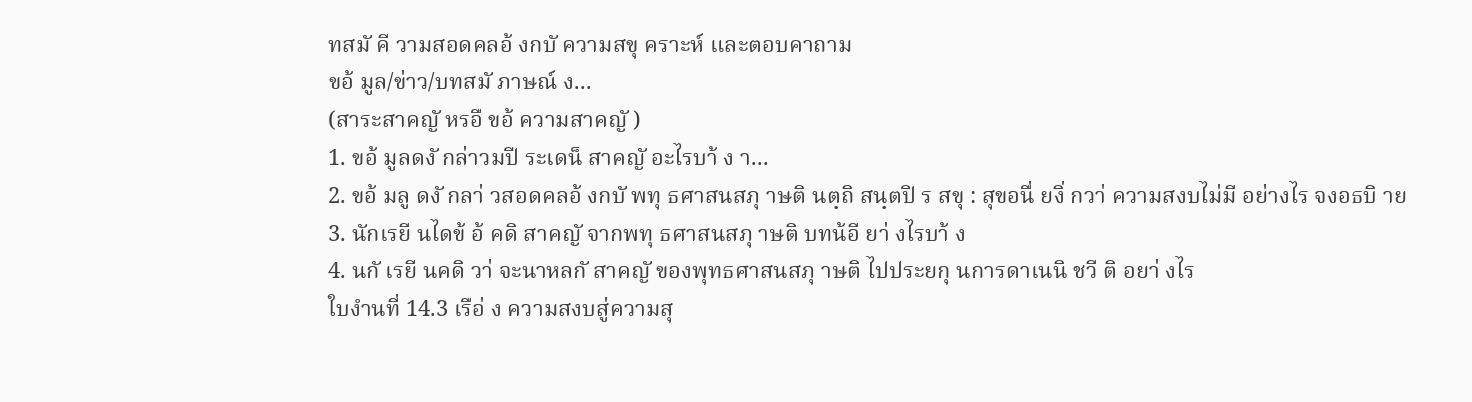ทสมั คี วามสอดคลอ้ งกบั ความสขุ คราะห์ และตอบคาถาม
ขอ้ มูล/ข่าว/บทสมั ภาษณ์ ง...
(สาระสาคญั หรอื ขอ้ ความสาคญั )
1. ขอ้ มูลดงั กล่าวมปี ระเดน็ สาคญั อะไรบา้ ง า...
2. ขอ้ มลู ดงั กลา่ วสอดคลอ้ งกบั พทุ ธศาสนสภุ าษติ นตฺถิ สนฺตปิ ร สขุ : สุขอนื่ ยงิ่ กวา่ ความสงบไม่มี อย่างไร จงอธบิ าย
3. นักเรยี นไดข้ อ้ คดิ สาคญั จากพทุ ธศาสนสภุ าษติ บทน้อี ยา่ งไรบา้ ง
4. นกั เรยี นคดิ วา่ จะนาหลกั สาคญั ของพุทธศาสนสภุ าษติ ไปประยกุ นการดาเนนิ ชวี ติ อยา่ งไร
ใบงำนที่ 14.3 เรือ่ ง ความสงบสู่ความสุ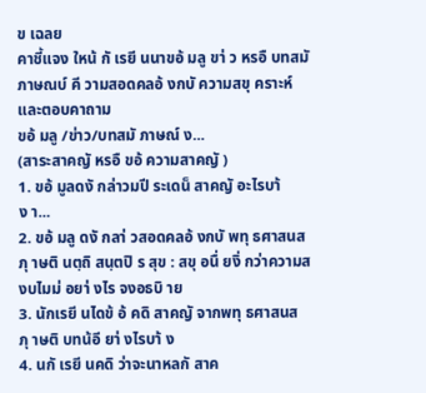ข เฉลย
คาชี้แจง ใหน้ กั เรยี นนาขอ้ มลู ขา่ ว หรอื บทสมั ภาษณบ์ คี วามสอดคลอ้ งกบั ความสขุ คราะห์ และตอบคาถาม
ขอ้ มลู /ข่าว/บทสมั ภาษณ์ ง...
(สาระสาคญั หรอื ขอ้ ความสาคญั )
1. ขอ้ มูลดงั กล่าวมปี ระเดน็ สาคญั อะไรบา้ ง า...
2. ขอ้ มลู ดงั กลา่ วสอดคลอ้ งกบั พทุ ธศาสนสภุ าษติ นตฺถิ สนฺตปิ ร สุข : สขุ อนื่ ยงิ่ กว่าความสงบไมม่ อยา่ งไร จงอธบิ าย
3. นักเรยี นไดข้ อ้ คดิ สาคญั จากพทุ ธศาสนสภุ าษติ บทน้อี ยา่ งไรบา้ ง
4. นกั เรยี นคดิ ว่าจะนาหลกั สาค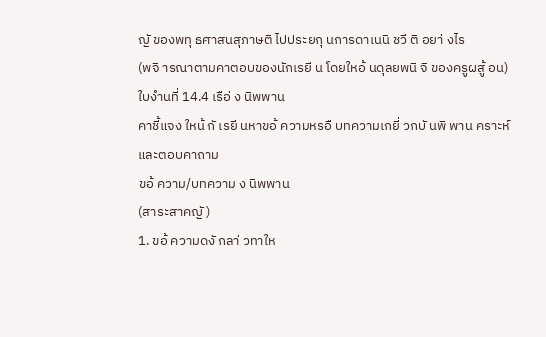ญั ของพทุ ธศาสนสุภาษติ ไปประยกุ นการดาเนนิ ชวี ติ อยา่ งไร
(พจิ ารณาตามคาตอบของนักเรยี น โดยใหอ้ นดุลยพนิ จิ ของครูผสู้ อน)
ใบงำนที่ 14.4 เรือ่ ง นิพพาน
คาชี้แจง ใหน้ กั เรยี นหาขอ้ ความหรอื บทความเกยี่ วกบั นพิ พาน คราะห์ และตอบคาถาม
ขอ้ ความ/บทความ ง นิพพาน
(สาระสาคญั )
1. ขอ้ ความดงั กลา่ วทาให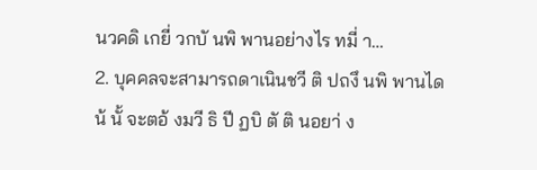นวคดิ เกยี่ วกบั นพิ พานอย่างไร ทมี่ า...
2. บุคคลจะสามารถดาเนินชวี ติ ปถงึ นพิ พานไดน้ นั้ จะตอ้ งมวี ธิ ปี ฏบิ ตั ติ นอยา่ ง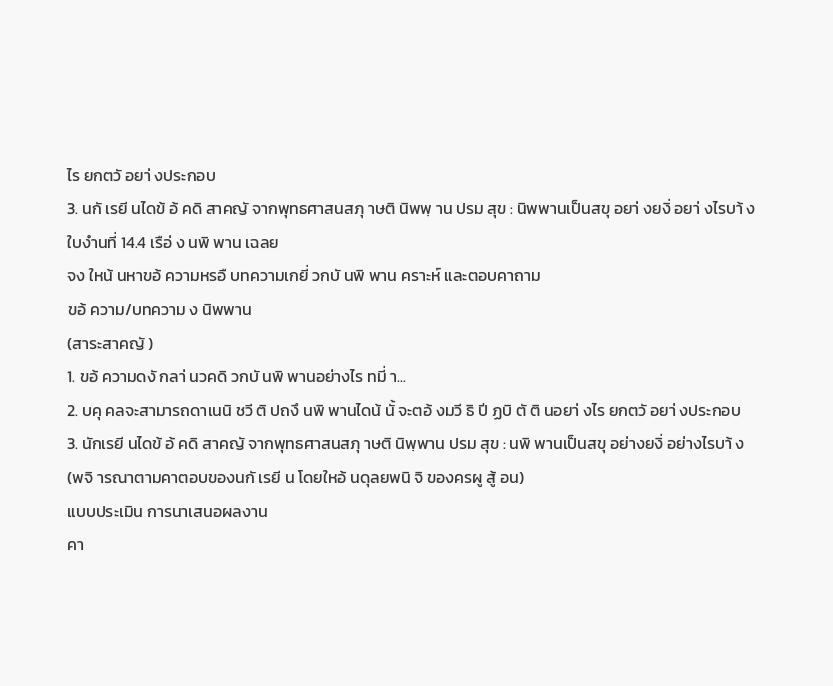ไร ยกตวั อยา่ งประกอบ
3. นกั เรยี นไดข้ อ้ คดิ สาคญั จากพุทธศาสนสภุ าษติ นิพพฺ าน ปรม สุข : นิพพานเป็นสขุ อยา่ งยงิ่ อยา่ งไรบา้ ง
ใบงำนที่ 14.4 เรือ่ ง นพิ พาน เฉลย
จง ใหน้ นหาขอ้ ความหรอื บทความเกยี่ วกบั นพิ พาน คราะห์ และตอบคาถาม
ขอ้ ความ/บทความ ง นิพพาน
(สาระสาคญั )
1. ขอ้ ความดงั กลา่ นวคดิ วกบั นพิ พานอย่างไร ทมี่ า...
2. บคุ คลจะสามารถดาเนนิ ชวี ติ ปถงึ นพิ พานไดน้ นั้ จะตอ้ งมวี ธิ ปี ฏบิ ตั ติ นอยา่ งไร ยกตวั อยา่ งประกอบ
3. นักเรยี นไดข้ อ้ คดิ สาคญั จากพุทธศาสนสภุ าษติ นิพฺพาน ปรม สุข : นพิ พานเป็นสขุ อย่างยงิ่ อย่างไรบา้ ง
(พจิ ารณาตามคาตอบของนกั เรยี น โดยใหอ้ นดุลยพนิ จิ ของครผู สู้ อน)
แบบประเมิน การนาเสนอผลงาน
คา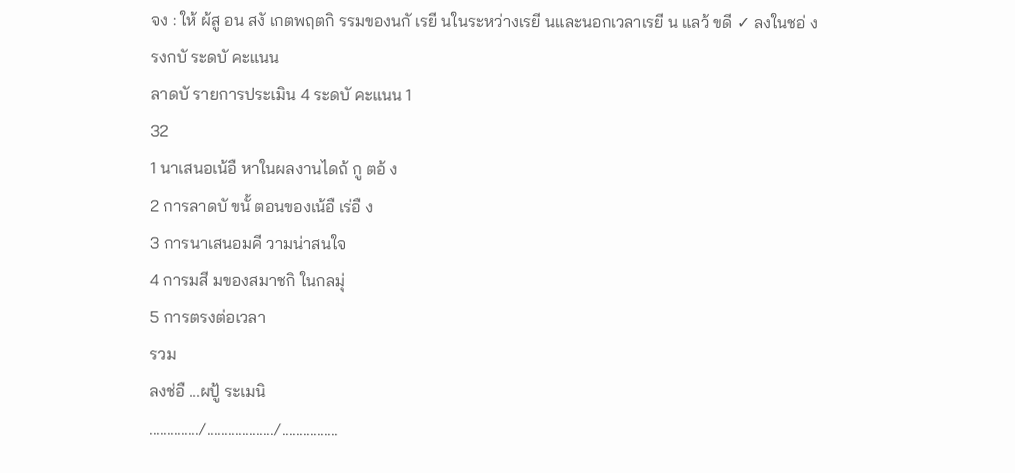จง : ให้ ผ้สู อน สงั เกตพฤตกิ รรมของนกั เรยี นในระหว่างเรยี นและนอกเวลาเรยี น แลว้ ขดี ✓ ลงในชอ่ ง
รงกบั ระดบั คะแนน
ลาดบั รายการประเมิน 4 ระดบั คะแนน 1
32
1 นาเสนอเน้อื หาในผลงานไดถ้ กู ตอ้ ง
2 การลาดบั ขนั้ ตอนของเน้อื เร่อื ง
3 การนาเสนอมคี วามน่าสนใจ
4 การมสี มของสมาชกิ ในกลมุ่
5 การตรงต่อเวลา
รวม
ลงช่อื ...ผปู้ ระเมนิ
............../.................../................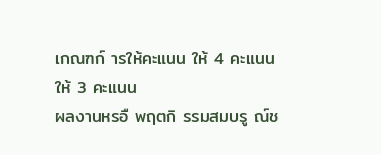เกณฑก์ ารให้คะแนน ให้ 4 คะแนน
ให้ 3 คะแนน
ผลงานหรอื พฤตกิ รรมสมบรู ณ์ช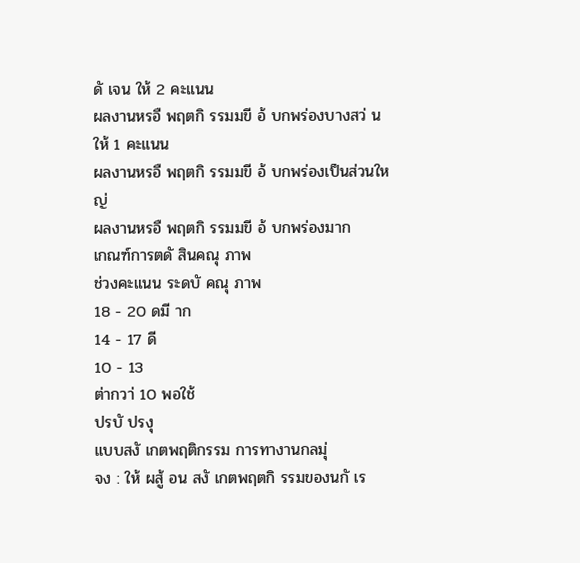ดั เจน ให้ 2 คะแนน
ผลงานหรอื พฤตกิ รรมมขี อ้ บกพร่องบางสว่ น ให้ 1 คะแนน
ผลงานหรอื พฤตกิ รรมมขี อ้ บกพร่องเป็นส่วนใหญ่
ผลงานหรอื พฤตกิ รรมมขี อ้ บกพร่องมาก
เกณฑ์การตดั สินคณุ ภาพ
ช่วงคะแนน ระดบั คณุ ภาพ
18 - 20 ดมี าก
14 - 17 ดี
10 - 13
ต่ากวา่ 10 พอใช้
ปรบั ปรงุ
แบบสงั เกตพฤติกรรม การทางานกลมุ่
จง : ให้ ผสู้ อน สงั เกตพฤตกิ รรมของนกั เร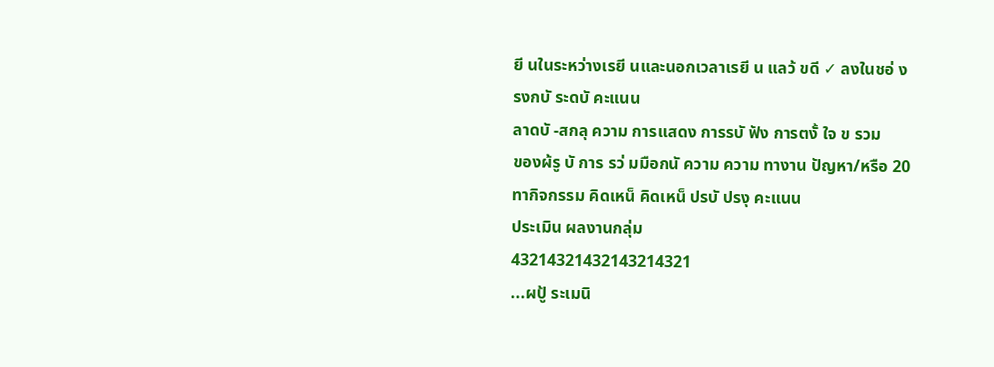ยี นในระหว่างเรยี นและนอกเวลาเรยี น แลว้ ขดี ✓ ลงในชอ่ ง
รงกบั ระดบั คะแนน
ลาดบั -สกลุ ความ การแสดง การรบั ฟัง การตงั้ ใจ ข รวม
ของผ้รู บั การ รว่ มมือกนั ความ ความ ทางาน ปัญหา/หรือ 20
ทากิจกรรม คิดเหน็ คิดเหน็ ปรบั ปรงุ คะแนน
ประเมิน ผลงานกลุ่ม
43214321432143214321
...ผปู้ ระเมนิ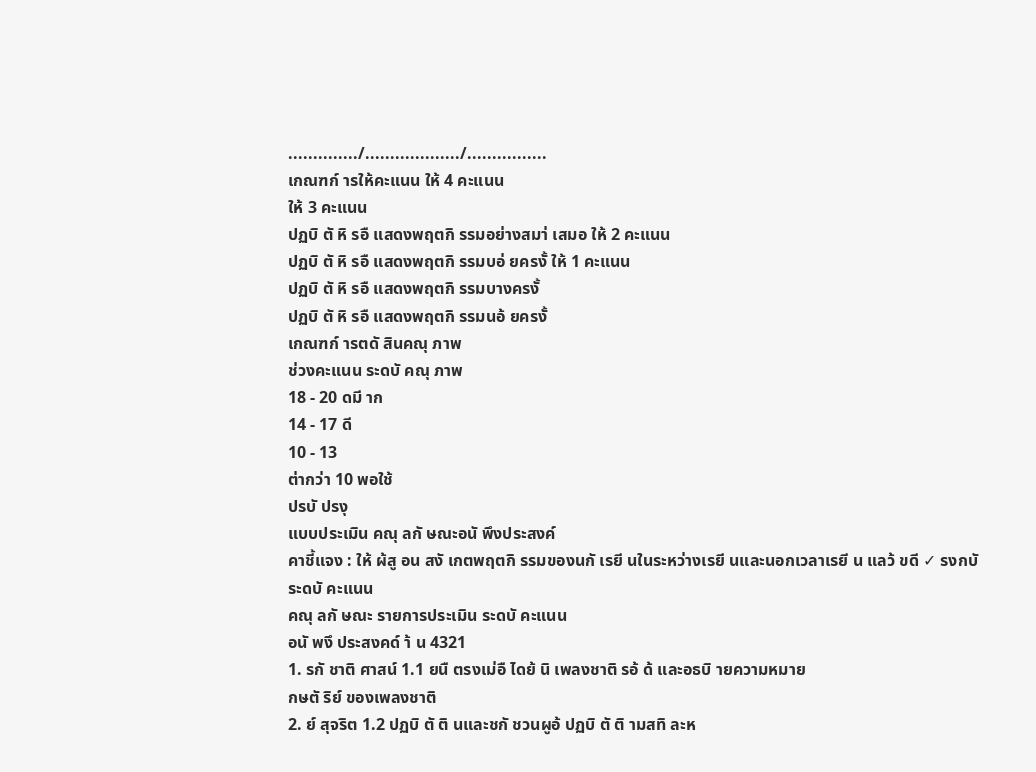............../.................../................
เกณฑก์ ารให้คะแนน ให้ 4 คะแนน
ให้ 3 คะแนน
ปฏบิ ตั หิ รอื แสดงพฤตกิ รรมอย่างสมา่ เสมอ ให้ 2 คะแนน
ปฏบิ ตั หิ รอื แสดงพฤตกิ รรมบอ่ ยครงั้ ให้ 1 คะแนน
ปฏบิ ตั หิ รอื แสดงพฤตกิ รรมบางครงั้
ปฏบิ ตั หิ รอื แสดงพฤตกิ รรมนอ้ ยครงั้
เกณฑก์ ารตดั สินคณุ ภาพ
ช่วงคะแนน ระดบั คณุ ภาพ
18 - 20 ดมี าก
14 - 17 ดี
10 - 13
ต่ากว่า 10 พอใช้
ปรบั ปรงุ
แบบประเมิน คณุ ลกั ษณะอนั พึงประสงค์
คาชี้แจง : ให้ ผ้สู อน สงั เกตพฤตกิ รรมของนกั เรยี นในระหว่างเรยี นและนอกเวลาเรยี น แลว้ ขดี ✓ รงกบั
ระดบั คะแนน
คณุ ลกั ษณะ รายการประเมิน ระดบั คะแนน
อนั พงึ ประสงคด์ า้ น 4321
1. รกั ชาติ ศาสน์ 1.1 ยนื ตรงเม่อื ไดย้ นิ เพลงชาติ รอ้ ด้ และอธบิ ายความหมาย
กษตั ริย์ ของเพลงชาติ
2. ย์ สุจริต 1.2 ปฏบิ ตั ติ นและชกั ชวนผูอ้ ปฏบิ ตั ติ ามสทิ ละห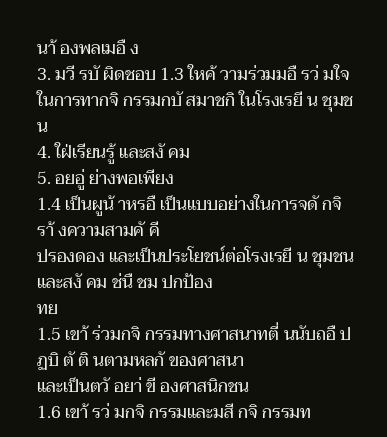นา้ องพลเมอื ง
3. มวี รบั ผิดชอบ 1.3 ใหค้ วามร่วมมอื รว่ มใจ ในการทากจิ กรรมกบั สมาชกิ ในโรงเรยี น ชุมชน
4. ใฝ่เรียนรู้ และสงั คม
5. อยอู่ ย่างพอเพียง
1.4 เป็นผูน้ าหรอื เป็นแบบอย่างในการจดั กจิ รา้ งความสามคั คี
ปรองดอง และเป็นประโยชน์ต่อโรงเรยี น ชุมชน และสงั คม ช่นื ชม ปกป้อง
ทย
1.5 เขา้ ร่วมกจิ กรรมทางศาสนาทตี่ นนับถอื ปฏบิ ตั ติ นตามหลกั ของศาสนา
และเป็นตวั อยา่ ขี องศาสนิกชน
1.6 เขา้ รว่ มกจิ กรรมและมสี กจิ กรรมท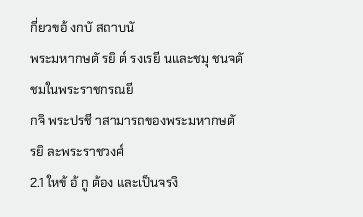กี่ยวขอ้ งกบั สถาบนั
พระมหากษตั รยิ ต์ รงเรยี นและชมุ ชนจดั ชมในพระราชกรณยี
กจิ พระปรชี าสามารถของพระมหากษตั รยิ ละพระราชวงศ์
2.1 ใหข้ อ้ กู ต้อง และเป็นจรงิ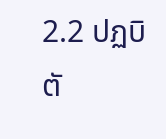2.2 ปฏบิ ตั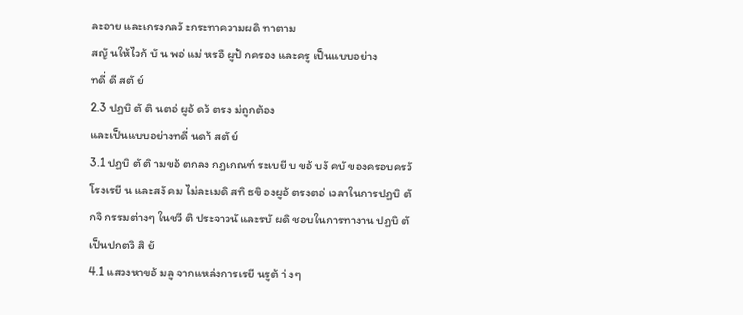ละอาย และเกรงกลวั ะกระทาความผดิ ทาตาม
สญั นให้ไวก้ บั น พอ่ แม่ หรอื ผูป้ กครอง และครู เป็นแบบอย่าง
ทดี่ ดี สตั ย์
2.3 ปฏบิ ตั ติ นตอ่ ผูอ้ ดว้ ตรง ม่ถูกต้อง
และเป็นแบบอย่างทดี่ นดา้ สตั ย์
3.1 ปฏบิ ตั ติ ามขอ้ ตกลง กฎเกณฑ์ ระเบยี บ ขอ้ บงั คบั ของครอบครวั
โรงเรยี น และสงั คม ไม่ละเมดิ สทิ ธขิ องผูอ้ ตรงตอ่ เวลาในการปฏบิ ตั
กจิ กรรมต่างๆ ในชวี ติ ประจาวนั และรบั ผดิ ชอบในการทางาน ปฏบิ ตั
เป็นปกตวิ สิ ยั
4.1 แสวงหาขอ้ มลู จากแหล่งการเรยี นรูต้ า่ งๆ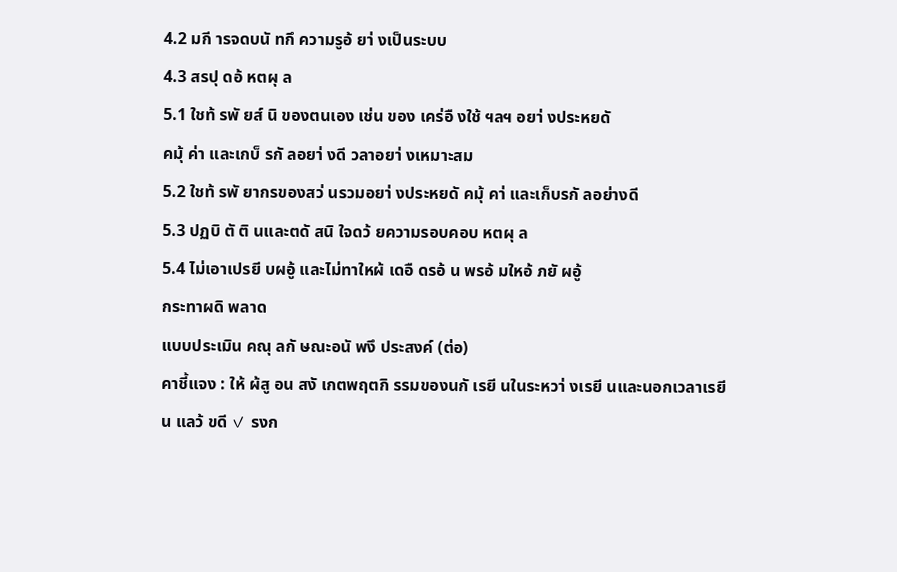4.2 มกี ารจดบนั ทกึ ความรูอ้ ยา่ งเป็นระบบ
4.3 สรปุ ดอ้ หตผุ ล
5.1 ใชท้ รพั ยส์ นิ ของตนเอง เช่น ของ เคร่อื งใช้ ฯลฯ อยา่ งประหยดั
คมุ้ ค่า และเกบ็ รกั ลอยา่ งดี วลาอยา่ งเหมาะสม
5.2 ใชท้ รพั ยากรของสว่ นรวมอยา่ งประหยดั คมุ้ คา่ และเก็บรกั ลอย่างดี
5.3 ปฏบิ ตั ติ นและตดั สนิ ใจดว้ ยความรอบคอบ หตผุ ล
5.4 ไม่เอาเปรยี บผอู้ และไม่ทาใหผ้ เดอื ดรอ้ น พรอ้ มใหอ้ ภยั ผอู้
กระทาผดิ พลาด
แบบประเมิน คณุ ลกั ษณะอนั พงึ ประสงค์ (ต่อ)
คาชี้แจง : ให้ ผ้สู อน สงั เกตพฤตกิ รรมของนกั เรยี นในระหวา่ งเรยี นและนอกเวลาเรยี น แลว้ ขดี ✓ รงก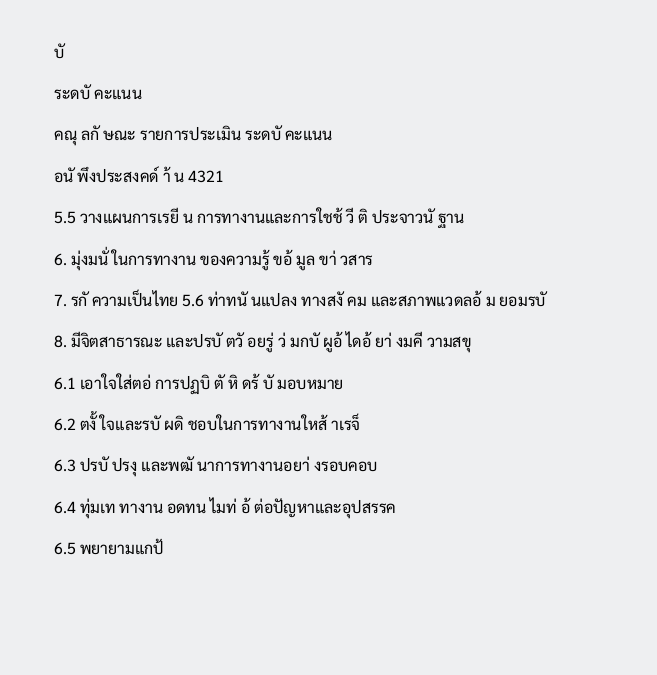บั
ระดบั คะแนน
คณุ ลกั ษณะ รายการประเมิน ระดบั คะแนน
อนั พึงประสงคด์ า้ น 4321
5.5 วางแผนการเรยี น การทางานและการใชช้ วี ติ ประจาวนั ฐาน
6. มุ่งมนั่ ในการทางาน ของความรู้ ขอ้ มูล ขา่ วสาร
7. รกั ความเป็นไทย 5.6 ท่าทนั นแปลง ทางสงั คม และสภาพแวดลอ้ ม ยอมรบั
8. มีจิตสาธารณะ และปรบั ตวั อยรู่ ว่ มกบั ผูอ้ ไดอ้ ยา่ งมคี วามสขุ
6.1 เอาใจใส่ตอ่ การปฏบิ ตั หิ ดร้ บั มอบหมาย
6.2 ตงั้ ใจและรบั ผดิ ชอบในการทางานใหส้ าเรจ็
6.3 ปรบั ปรงุ และพฒั นาการทางานอยา่ งรอบคอบ
6.4 ทุ่มเท ทางาน อดทน ไมท่ อ้ ต่อปัญหาและอุปสรรค
6.5 พยายามแกป้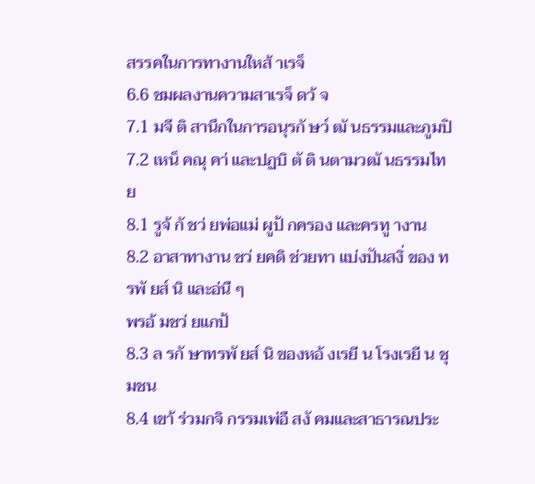สรรคในการทางานใหส้ าเรจ็
6.6 ชมผลงานความสาเรจ็ ดว้ จ
7.1 มจี ติ สานึกในการอนุรกั ษว์ ฒั นธรรมและภูมปิ
7.2 เหน็ คณุ คา่ และปฏบิ ตั ติ นตามวฒั นธรรมไทย
8.1 รูจ้ กั ชว่ ยพ่อแม่ ผูป้ กครอง และครทู างาน
8.2 อาสาทางาน ชว่ ยคดิ ช่วยทา แบ่งปันสงิ่ ของ ทรพั ยส์ นิ และอ่นื ๆ
พรอ้ มชว่ ยแกป้
8.3 ล รกั ษาทรพั ยส์ นิ ของหอ้ งเรยี น โรงเรยี น ชุมชน
8.4 เขา้ ร่วมกจิ กรรมเพ่อื สงั คมและสาธารณประ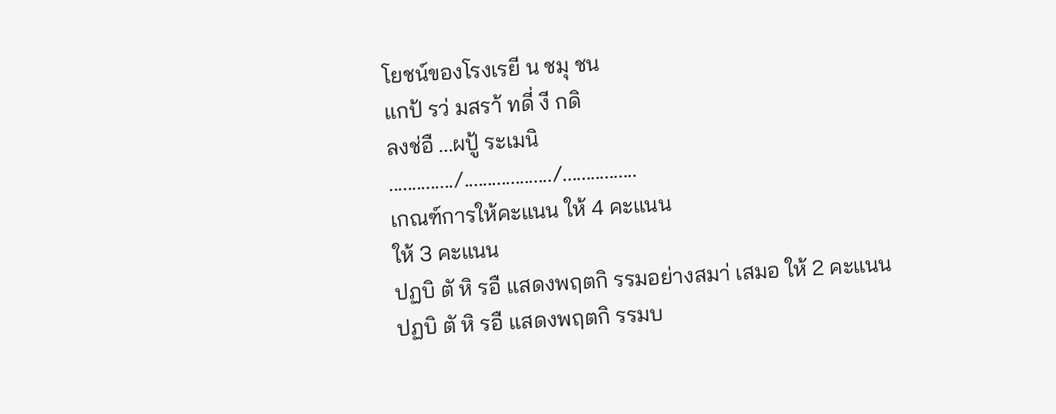โยชน์ของโรงเรยี น ชมุ ชน
แกป้ รว่ มสรา้ ทดี่ งี กดิ
ลงช่อื ...ผปู้ ระเมนิ
............../.................../................
เกณฑ์การให้คะแนน ให้ 4 คะแนน
ให้ 3 คะแนน
ปฏบิ ตั หิ รอื แสดงพฤตกิ รรมอย่างสมา่ เสมอ ให้ 2 คะแนน
ปฏบิ ตั หิ รอื แสดงพฤตกิ รรมบ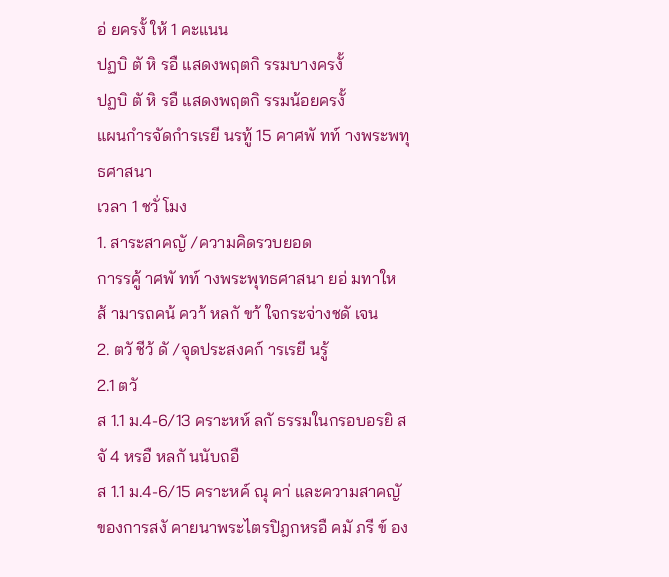อ่ ยครงั้ ให้ 1 คะแนน
ปฏบิ ตั หิ รอื แสดงพฤตกิ รรมบางครงั้
ปฏบิ ตั หิ รอื แสดงพฤตกิ รรมน้อยครงั้
แผนกำรจัดกำรเรยี นรทู้ 15 คาศพั ทท์ างพระพทุ ธศาสนา
เวลา 1 ชวั่ โมง
1. สาระสาคญั /ความคิดรวบยอด
การรคู้ าศพั ทท์ างพระพุทธศาสนา ยอ่ มทาใหส้ ามารถคน้ ควา้ หลกั ขา้ ใจกระจ่างชดั เจน
2. ตวั ชีว้ ดั /จุดประสงคก์ ารเรยี นรู้
2.1 ตวั
ส 1.1 ม.4-6/13 คราะหห์ ลกั ธรรมในกรอบอรยิ สจั 4 หรอื หลกั นนับถอื
ส 1.1 ม.4-6/15 คราะหค์ ณุ คา่ และความสาคญั ของการสงั คายนาพระไตรปิฎกหรอื คมั ภรี ข์ อง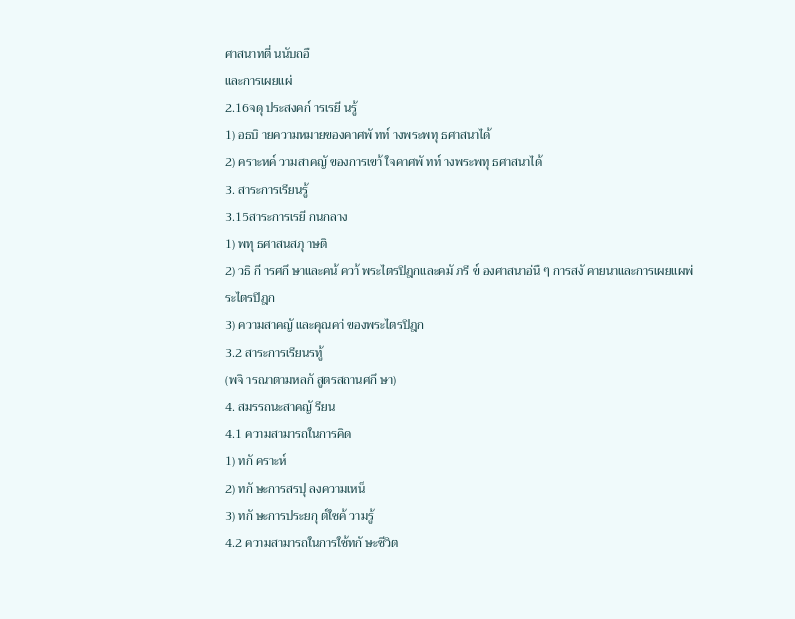ศาสนาทตี่ นนับถอื
และการเผยแผ่
2.16จดุ ประสงคก์ ารเรยี นรู้
1) อธบิ ายความหมายของคาศพั ทท์ างพระพทุ ธศาสนาได้
2) คราะหค์ วามสาคญั ของการเขา้ ใจคาศพั ทท์ างพระพทุ ธศาสนาได้
3. สาระการเรียนรู้
3.15สาระการเรยี กนกลาง
1) พทุ ธศาสนสภุ าษติ
2) วธิ กี ารศกึ ษาและคน้ ควา้ พระไตรปิฎกและคมั ภรี ข์ องศาสนาอ่นื ๆ การสงั คายนาและการเผยแผพ่ ระไตรปิฎก
3) ความสาคญั และคุณคา่ ของพระไตรปิฎก
3.2 สาระการเรียนรทู้
(พจิ ารณาตามหลกั สูตรสถานศกึ ษา)
4. สมรรถนะสาคญั รียน
4.1 ความสามารถในการคิด
1) ทกั คราะห์
2) ทกั ษะการสรปุ ลงความเหน็
3) ทกั ษะการประยกุ ต์ใชค้ วามรู้
4.2 ความสามารถในการใช้ทกั ษะชีวิต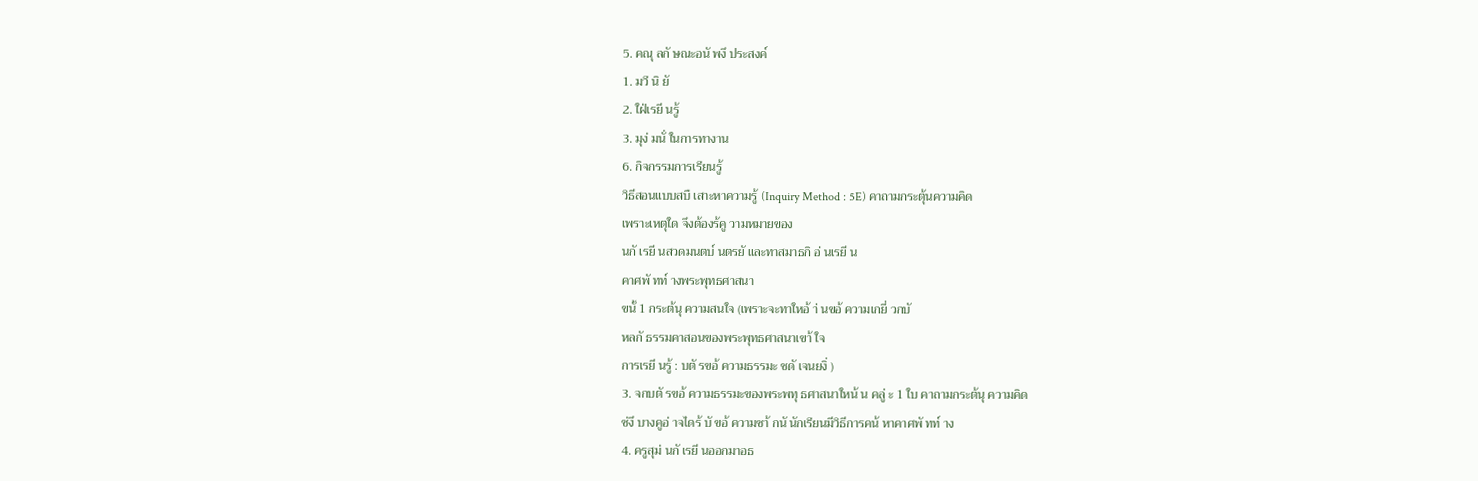5. คณุ ลกั ษณะอนั พงึ ประสงค์
1. มวี นิ ยั
2. ใฝ่เรยี นรู้
3. มุง่ มนั่ ในการทางาน
6. กิจกรรมการเรียนรู้
วิธีสอนแบบสบื เสาะหาความรู้ (Inquiry Method : 5E) คาถามกระตุ้นความคิด
เพราะเหตุใด จึงต้องร้คู วามหมายของ
นกั เรยี นสวดมนตบ์ นตรยั และทาสมาธกิ อ่ นเรยี น
คาศพั ทท์ างพระพุทธศาสนา
ขนั้ 1 กระต้นุ ความสนใจ (เพราะจะทาใหอ้ า่ นขอ้ ความเกยี่ วกบั
หลกั ธรรมคาสอนของพระพุทธศาสนาเขา้ ใจ
การเรยี นรู้ : บตั รขอ้ ความธรรมะ ชดั เจนยงิ่ )
3. จกบตั รขอ้ ความธรรมะของพระพทุ ธศาสนาใหน้ น คลู่ ะ 1 ใบ คาถามกระต้นุ ความคิด
ซ่งึ บางคูอ่ าจไดร้ บั ขอ้ ความซา้ กนั นักเรียนมีวิธีการคน้ หาคาศพั ทท์ าง
4. ครูสุม่ นกั เรยี นออกมาอธ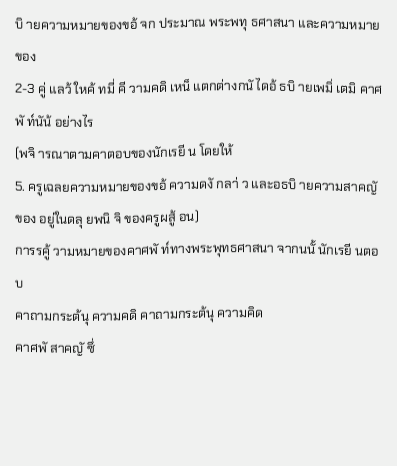บิ ายความหมายของขอ้ จก ประมาณ พระพทุ ธศาสนา และความหมายของ
2-3 คู่ แลว้ ใหค้ ทมี่ คี วามคดิ เหน็ แตกต่างกนั ไดอ้ ธบิ ายเพมิ่ เตมิ คาศพั ท์นัน้ อย่างไร
(พจิ ารณาตามคาตอบของนักเรยี น โดยให้
5. ครูเฉลยความหมายของขอ้ ความดงั กลา่ ว และอธบิ ายความสาคญั ของ อยู่ในดลุ ยพนิ จิ ของครูผสู้ อน)
การรคู้ วามหมายของคาศพั ท์ทางพระพุทธศาสนา จากนนั้ นักเรยี นตอบ
คาถามกระต้นุ ความคดิ คาถามกระต้นุ ความคิด
คาศพั สาคญั ซึ่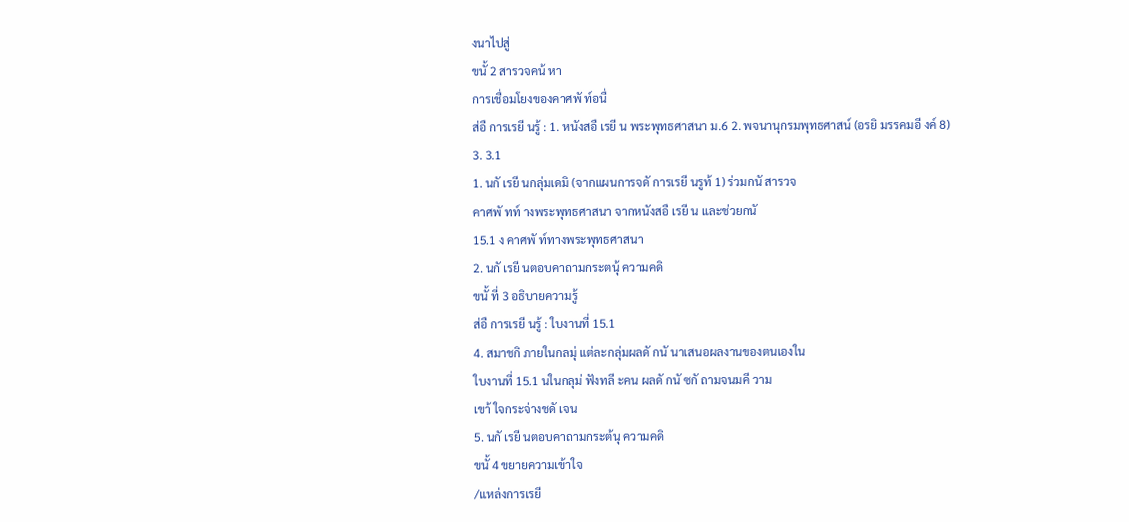งนาไปสู่
ขนั้ 2 สารวจคน้ หา
การเชื่อมโยงของคาศพั ท์อนื่
ส่อื การเรยี นรู้ : 1. หนังสอื เรยี น พระพุทธศาสนา ม.6 2. พจนานุกรมพุทธศาสน์ (อรยิ มรรคมอี งค์ 8)
3. 3.1
1. นกั เรยี นกลุ่มเดมิ (จากแผนการจดั การเรยี นรูท้ 1) ร่วมกนั สารวจ
คาศพั ทท์ างพระพุทธศาสนา จากหนังสอื เรยี น และช่วยกนั
15.1 ง คาศพั ท์ทางพระพุทธศาสนา
2. นกั เรยี นตอบคาถามกระตนุ้ ความคดิ
ขนั้ ที่ 3 อธิบายความรู้
ส่อื การเรยี นรู้ : ใบงานที่ 15.1
4. สมาชกิ ภายในกลมุ่ แต่ละกลุ่มผลดั กนั นาเสนอผลงานของตนเองใน
ใบงานที่ 15.1 นในกลุม่ ฟังทลี ะคน ผลดั กนั ซกั ถามจนมคี วาม
เขา้ ใจกระจ่างชดั เจน
5. นกั เรยี นตอบคาถามกระต้นุ ความคดิ
ขนั้ 4 ขยายความเข้าใจ
/แหล่งการเรยี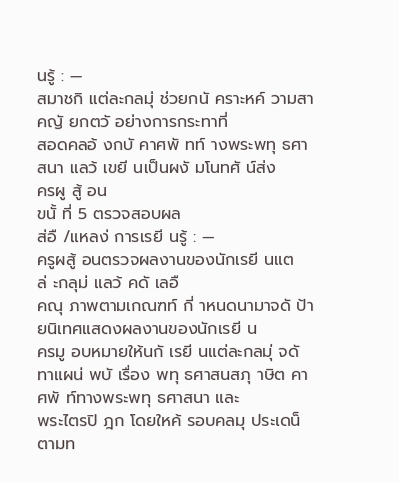นรู้ : —
สมาชกิ แต่ละกลมุ่ ช่วยกนั คราะหค์ วามสาคญั ยกตวั อย่างการกระทาที่
สอดคลอ้ งกบั คาศพั ทท์ างพระพทุ ธศาสนา แลว้ เขยี นเป็นผงั มโนทศั น์ส่ง
ครผู สู้ อน
ขนั้ ที่ 5 ตรวจสอบผล
ส่อื /แหลง่ การเรยี นรู้ : —
ครูผสู้ อนตรวจผลงานของนักเรยี นแตล่ ะกลุม่ แลว้ คดั เลอื
คณุ ภาพตามเกณฑท์ กี่ าหนดนามาจดั ป้ายนิเทศแสดงผลงานของนักเรยี น
ครมู อบหมายให้นกั เรยี นแต่ละกลมุ่ จดั ทาแผน่ พบั เรื่อง พทุ ธศาสนสภุ าษิต คาศพั ท์ทางพระพทุ ธศาสนา และ
พระไตรปิ ฎก โดยใหค้ รอบคลมุ ประเดน็ ตามท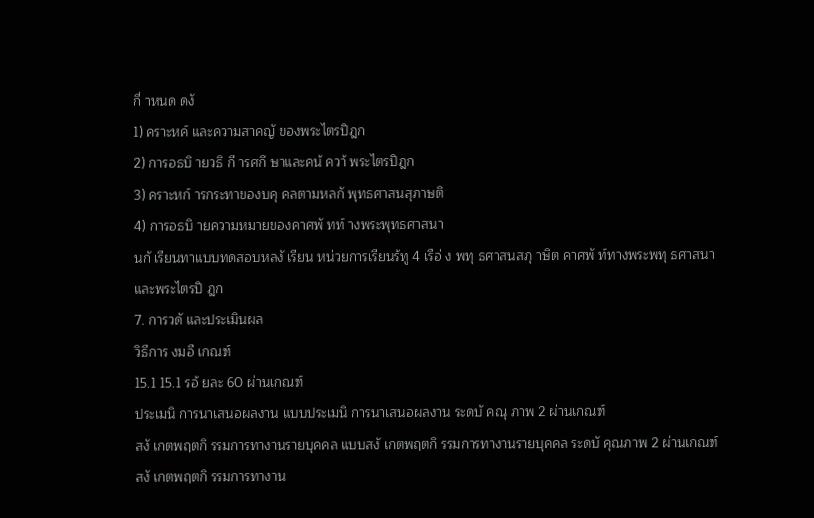กี่ าหนด ดงั
1) คราะหค์ และความสาคญั ของพระไตรปิฎก
2) การอธบิ ายวธิ กี ารศกึ ษาและคน้ ควา้ พระไตรปิฎก
3) คราะหก์ ารกระทาของบคุ คลตามหลกั พุทธศาสนสุภาษติ
4) การอธบิ ายความหมายของคาศพั ทท์ างพระพุทธศาสนา
นกั เรียนทาแบบทดสอบหลงั เรียน หน่วยการเรียนร้ทู 4 เรือ่ ง พทุ ธศาสนสภุ าษิต คาศพั ท์ทางพระพทุ ธศาสนา
และพระไตรปิ ฎก
7. การวดั และประเมินผล
วิธีการ งมอื เกณฑ์
15.1 15.1 รอ้ ยละ 60 ผ่านเกณฑ์
ประเมนิ การนาเสนอผลงาน แบบประเมนิ การนาเสนอผลงาน ระดบั คณุ ภาพ 2 ผ่านเกณฑ์
สงั เกตพฤตกิ รรมการทางานรายบุคคล แบบสงั เกตพฤตกิ รรมการทางานรายบุคคล ระดบั คุณภาพ 2 ผ่านเกณฑ์
สงั เกตพฤตกิ รรมการทางาน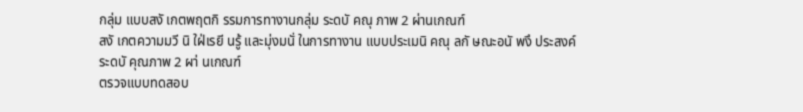กลุ่ม แบบสงั เกตพฤตกิ รรมการทางานกลุ่ม ระดบั คณุ ภาพ 2 ผ่านเกณฑ์
สงั เกตความมวี นิ ใฝ่เรยี นรู้ และมุ่งมนั่ ในการทางาน แบบประเมนิ คณุ ลกั ษณะอนั พงึ ประสงค์ ระดบั คุณภาพ 2 ผา่ นเกณฑ์
ตรวจแบบทดสอบ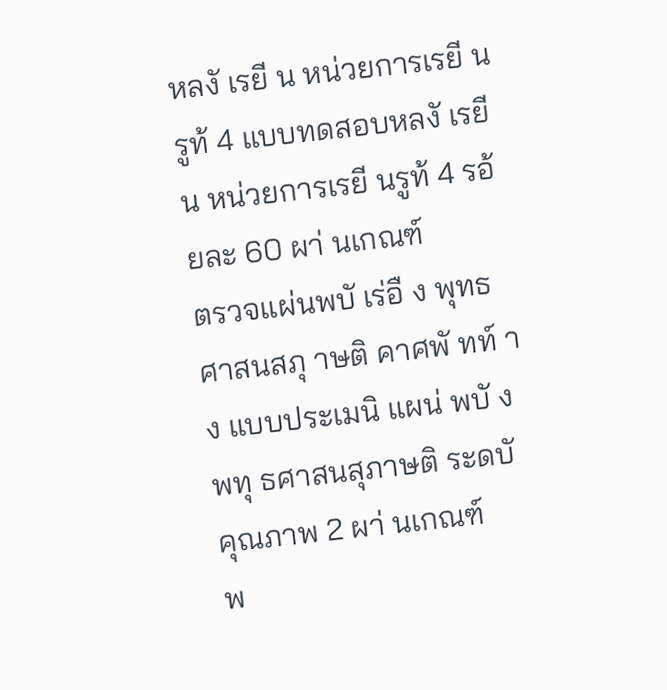หลงั เรยี น หน่วยการเรยี นรูท้ 4 แบบทดสอบหลงั เรยี น หน่วยการเรยี นรูท้ 4 รอ้ ยละ 60 ผา่ นเกณฑ์
ตรวจแผ่นพบั เร่อื ง พุทธศาสนสภุ าษติ คาศพั ทท์ าง แบบประเมนิ แผน่ พบั ง พทุ ธศาสนสุภาษติ ระดบั คุณภาพ 2 ผา่ นเกณฑ์
พ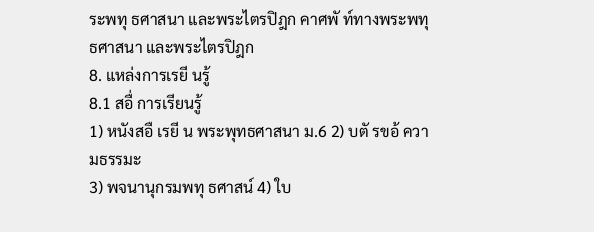ระพทุ ธศาสนา และพระไตรปิฎก คาศพั ท์ทางพระพทุ ธศาสนา และพระไตรปิฎก
8. แหล่งการเรยี นรู้
8.1 สอื่ การเรียนรู้
1) หนังสอื เรยี น พระพุทธศาสนา ม.6 2) บตั รขอ้ ความธรรมะ
3) พจนานุกรมพทุ ธศาสน์ 4) ใบ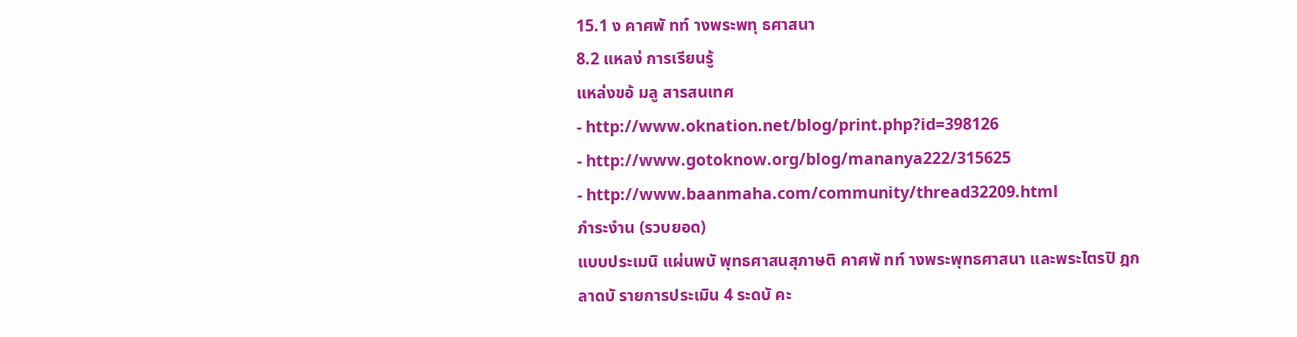15.1 ง คาศพั ทท์ างพระพทุ ธศาสนา
8.2 แหลง่ การเรียนรู้
แหล่งขอ้ มลู สารสนเทศ
- http://www.oknation.net/blog/print.php?id=398126
- http://www.gotoknow.org/blog/mananya222/315625
- http://www.baanmaha.com/community/thread32209.html
ภำระงำน (รวบยอด)
แบบประเมนิ แผ่นพบั พุทธศาสนสุภาษติ คาศพั ทท์ างพระพุทธศาสนา และพระไตรปิ ฎก
ลาดบั รายการประเมิน 4 ระดบั คะ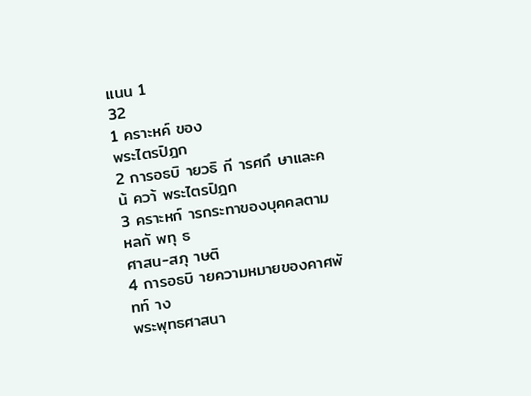แนน 1
32
1 คราะหค์ ของ
พระไตรปิฎก
2 การอธบิ ายวธิ กี ารศกึ ษาและคน้ ควา้ พระไตรปิฎก
3 คราะหก์ ารกระทาของบุคคลตามหลกั พทุ ธ
ศาสน-สภุ าษติ
4 การอธบิ ายความหมายของคาศพั ทท์ าง
พระพุทธศาสนา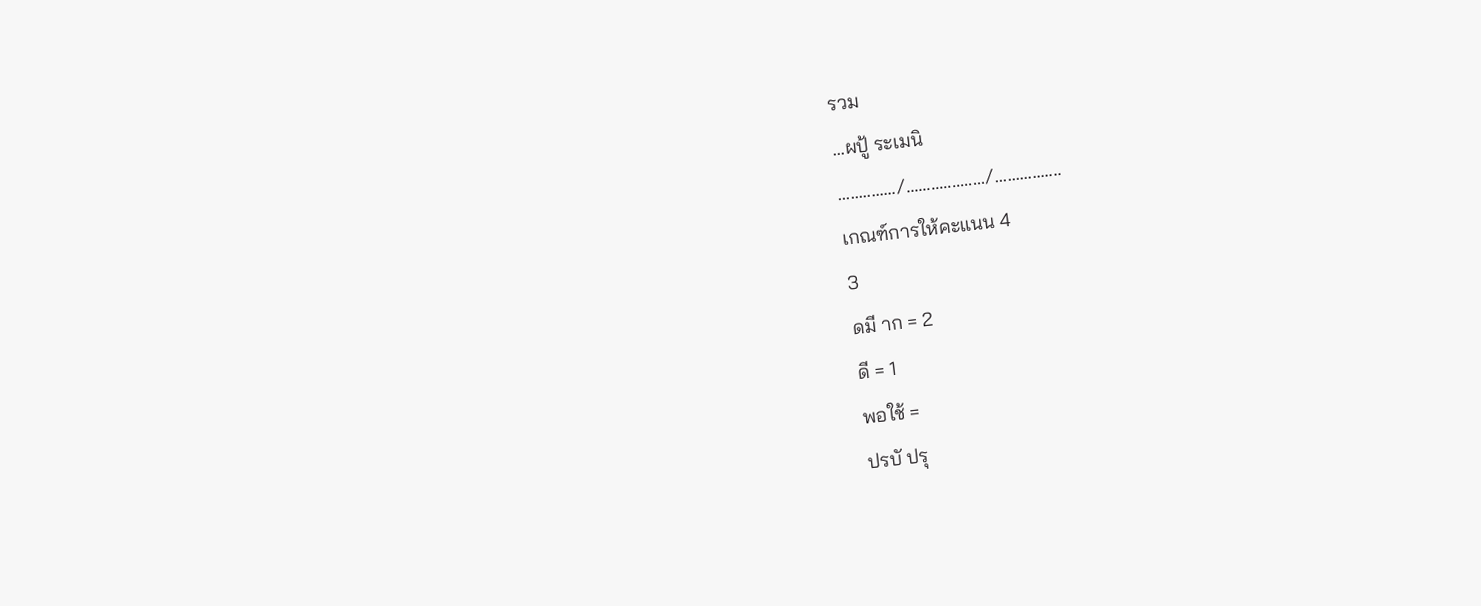รวม
...ผปู้ ระเมนิ
............../.................../................
เกณฑ์การให้คะแนน 4
3
ดมี าก = 2
ดี = 1
พอใช้ =
ปรบั ปรุ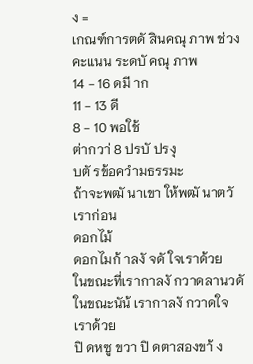ง =
เกณฑ์การตดั สินคณุ ภาพ ช่วงคะแนน ระดบั คณุ ภาพ
14 - 16 ดมี าก
11 - 13 ดี
8 - 10 พอใช้
ต่ากวา่ 8 ปรบั ปรงุ
บตั รข้อควำมธรรมะ
ถ้าจะพฒั นาเขา ให้พฒั นาตวั เราก่อน
ดอกไม้
ดอกไมก้ าลงั จดั ใจเราด้วย
ในขณะที่เรากาลงั กวาดลานวดั
ในขณะนัน้ เรากาลงั กวาดใจเราด้วย
ปิ ดหซู ขวา ปิ ดตาสองขา้ ง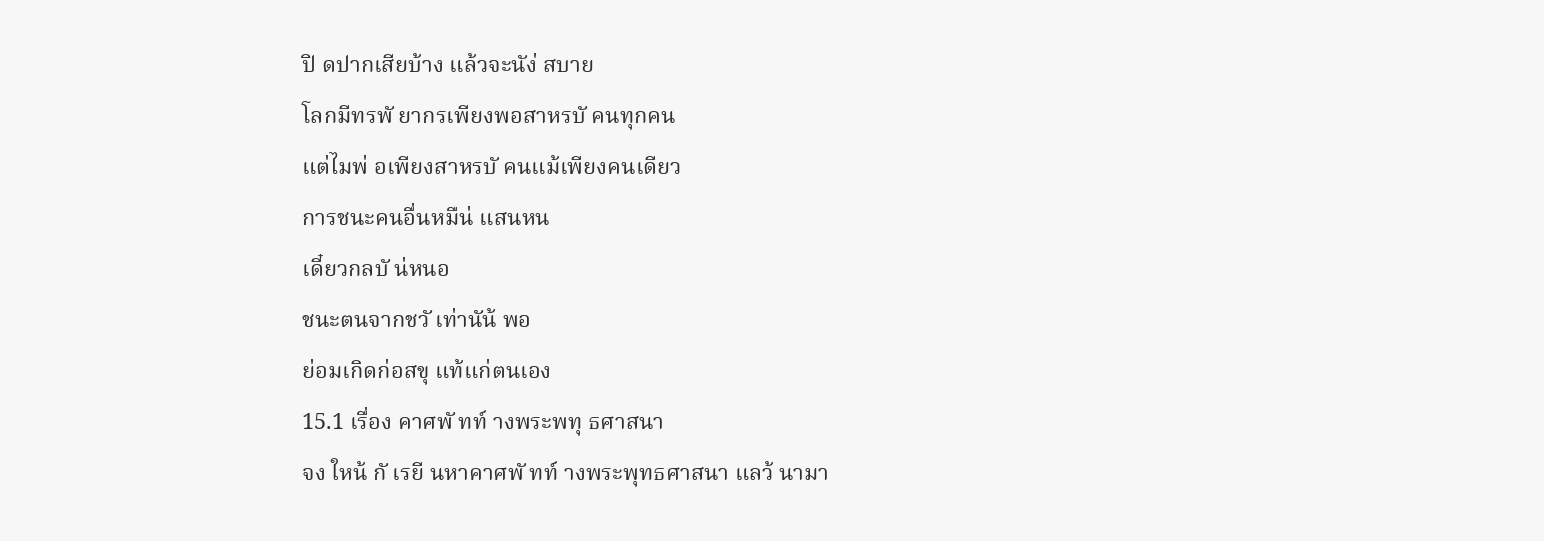ปิ ดปากเสียบ้าง แล้วจะนัง่ สบาย
โลกมีทรพั ยากรเพียงพอสาหรบั คนทุกคน
แต่ไมพ่ อเพียงสาหรบั คนแม้เพียงคนเดียว
การชนะคนอื่นหมืน่ แสนหน
เดี๋ยวกลบั น่หนอ
ชนะตนจากชวั เท่านัน้ พอ
ย่อมเกิดก่อสขุ แท้แก่ตนเอง
15.1 เรื่อง คาศพั ทท์ างพระพทุ ธศาสนา
จง ใหน้ กั เรยี นหาคาศพั ทท์ างพระพุทธศาสนา แลว้ นามา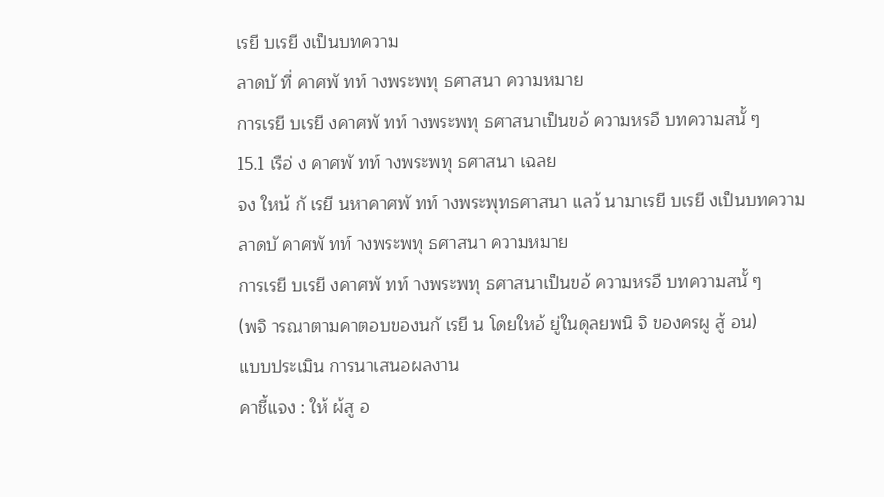เรยี บเรยี งเป็นบทความ
ลาดบั ที่ คาศพั ทท์ างพระพทุ ธศาสนา ความหมาย
การเรยี บเรยี งคาศพั ทท์ างพระพทุ ธศาสนาเป็นขอ้ ความหรอื บทความสนั้ ๆ
15.1 เรือ่ ง คาศพั ทท์ างพระพทุ ธศาสนา เฉลย
จง ใหน้ กั เรยี นหาคาศพั ทท์ างพระพุทธศาสนา แลว้ นามาเรยี บเรยี งเป็นบทความ
ลาดบั คาศพั ทท์ างพระพทุ ธศาสนา ความหมาย
การเรยี บเรยี งคาศพั ทท์ างพระพทุ ธศาสนาเป็นขอ้ ความหรอื บทความสนั้ ๆ
(พจิ ารณาตามคาตอบของนกั เรยี น โดยใหอ้ ยู่ในดุลยพนิ จิ ของครผู สู้ อน)
แบบประเมิน การนาเสนอผลงาน
คาชี้แจง : ให้ ผ้สู อ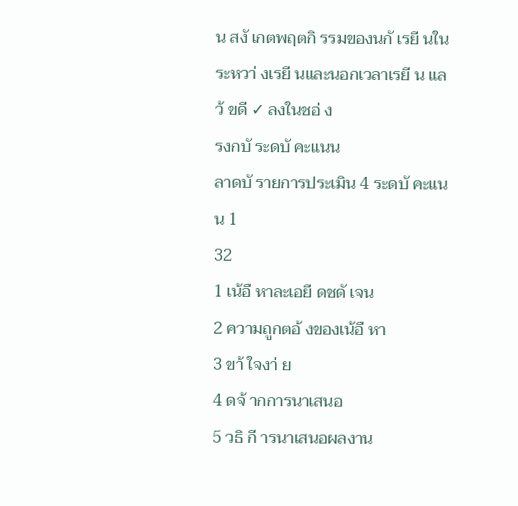น สงั เกตพฤตกิ รรมของนกั เรยี นในระหวา่ งเรยี นและนอกเวลาเรยี น แลว้ ขดี ✓ ลงในชอ่ ง
รงกบั ระดบั คะแนน
ลาดบั รายการประเมิน 4 ระดบั คะแนน 1
32
1 เน้อื หาละเอยี ดชดั เจน
2 ความถูกตอ้ งของเน้อื หา
3 ขา้ ใจงา่ ย
4 ดจ้ ากการนาเสนอ
5 วธิ กี ารนาเสนอผลงาน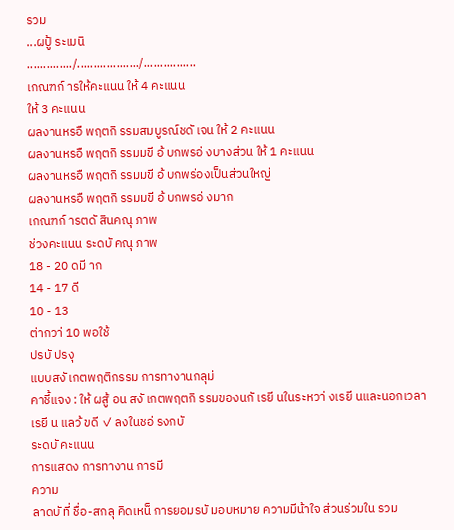รวม
...ผปู้ ระเมนิ
............../.................../................
เกณฑก์ ารให้คะแนน ให้ 4 คะแนน
ให้ 3 คะแนน
ผลงานหรอื พฤตกิ รรมสมบูรณ์ชดั เจน ให้ 2 คะแนน
ผลงานหรอื พฤตกิ รรมมขี อ้ บกพรอ่ งบางส่วน ให้ 1 คะแนน
ผลงานหรอื พฤตกิ รรมมขี อ้ บกพร่องเป็นส่วนใหญ่
ผลงานหรอื พฤตกิ รรมมขี อ้ บกพรอ่ งมาก
เกณฑก์ ารตดั สินคณุ ภาพ
ช่วงคะแนน ระดบั คณุ ภาพ
18 - 20 ดมี าก
14 - 17 ดี
10 - 13
ต่ากวา่ 10 พอใช้
ปรบั ปรงุ
แบบสงั เกตพฤติกรรม การทางานกลุม่
คาชี้แจง : ให้ ผสู้ อน สงั เกตพฤตกิ รรมของนกั เรยี นในระหวา่ งเรยี นและนอกเวลาเรยี น แลว้ ขดี ✓ ลงในชอ่ รงกบั
ระดบั คะแนน
การแสดง การทางาน การมี
ความ
ลาดบั ที่ ชื่อ-สกลุ คิดเหน็ การยอมรบั มอบหมาย ความมีน้าใจ ส่วนร่วมใน รวม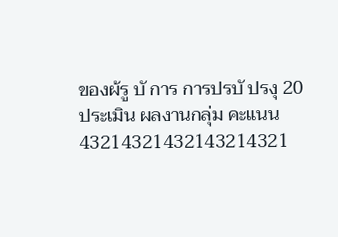ของผ้รู บั การ การปรบั ปรงุ 20
ประเมิน ผลงานกลุ่ม คะแนน
43214321432143214321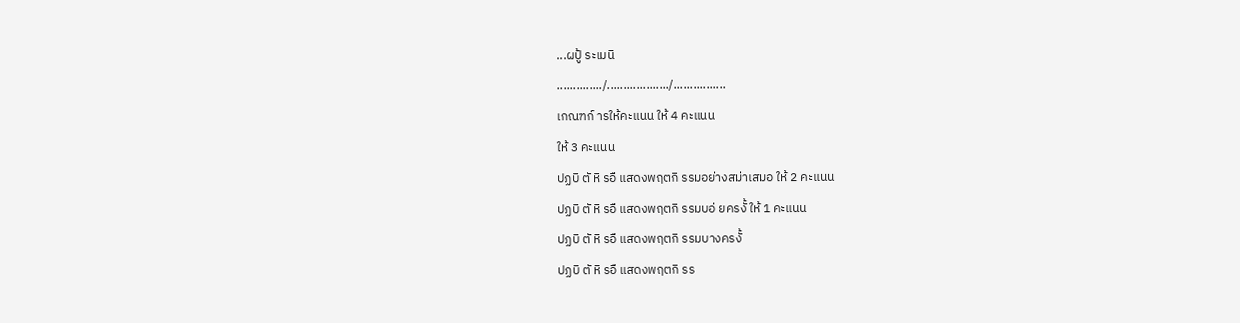...ผปู้ ระเมนิ
............../.................../................
เกณฑก์ ารให้คะแนน ให้ 4 คะแนน
ให้ 3 คะแนน
ปฏบิ ตั หิ รอื แสดงพฤตกิ รรมอย่างสม่าเสมอ ให้ 2 คะแนน
ปฏบิ ตั หิ รอื แสดงพฤตกิ รรมบอ่ ยครงั้ ให้ 1 คะแนน
ปฏบิ ตั หิ รอื แสดงพฤตกิ รรมบางครงั้
ปฏบิ ตั หิ รอื แสดงพฤตกิ รร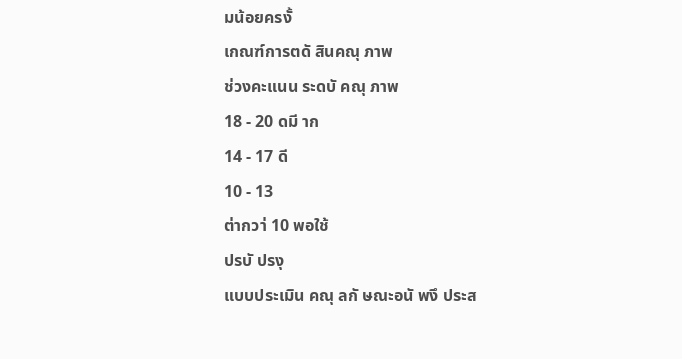มน้อยครงั้
เกณฑ์การตดั สินคณุ ภาพ
ช่วงคะแนน ระดบั คณุ ภาพ
18 - 20 ดมี าก
14 - 17 ดี
10 - 13
ต่ากวา่ 10 พอใช้
ปรบั ปรงุ
แบบประเมิน คณุ ลกั ษณะอนั พงึ ประส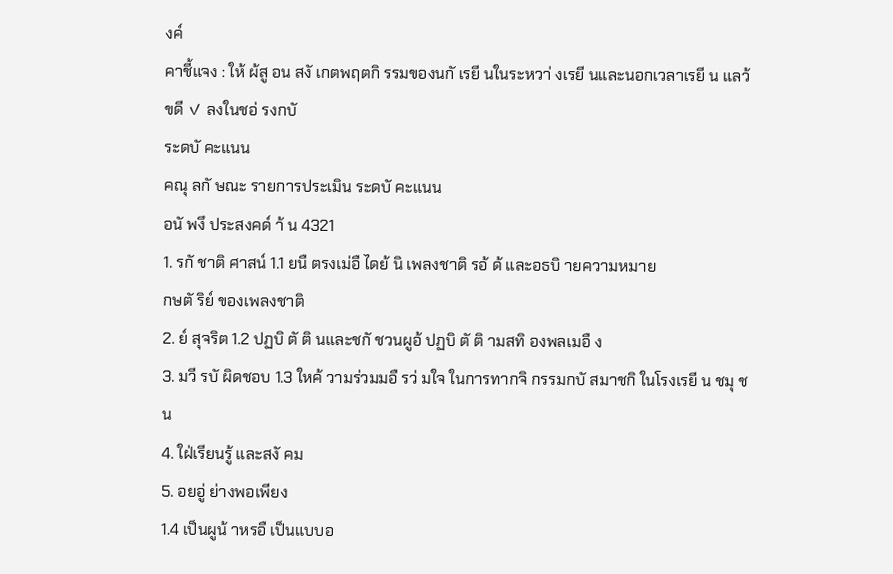งค์
คาชี้แจง : ให้ ผ้สู อน สงั เกตพฤตกิ รรมของนกั เรยี นในระหวา่ งเรยี นและนอกเวลาเรยี น แลว้ ขดี ✓ ลงในชอ่ รงกบั
ระดบั คะแนน
คณุ ลกั ษณะ รายการประเมิน ระดบั คะแนน
อนั พงึ ประสงคด์ า้ น 4321
1. รกั ชาติ ศาสน์ 1.1 ยนื ตรงเม่อื ไดย้ นิ เพลงชาติ รอ้ ด้ และอธบิ ายความหมาย
กษตั ริย์ ของเพลงชาติ
2. ย์ สุจริต 1.2 ปฏบิ ตั ติ นและชกั ชวนผูอ้ ปฏบิ ตั ติ ามสทิ องพลเมอื ง
3. มวี รบั ผิดชอบ 1.3 ใหค้ วามร่วมมอื รว่ มใจ ในการทากจิ กรรมกบั สมาชกิ ในโรงเรยี น ชมุ ชน
4. ใฝ่เรียนรู้ และสงั คม
5. อยอู่ ย่างพอเพียง
1.4 เป็นผูน้ าหรอื เป็นแบบอ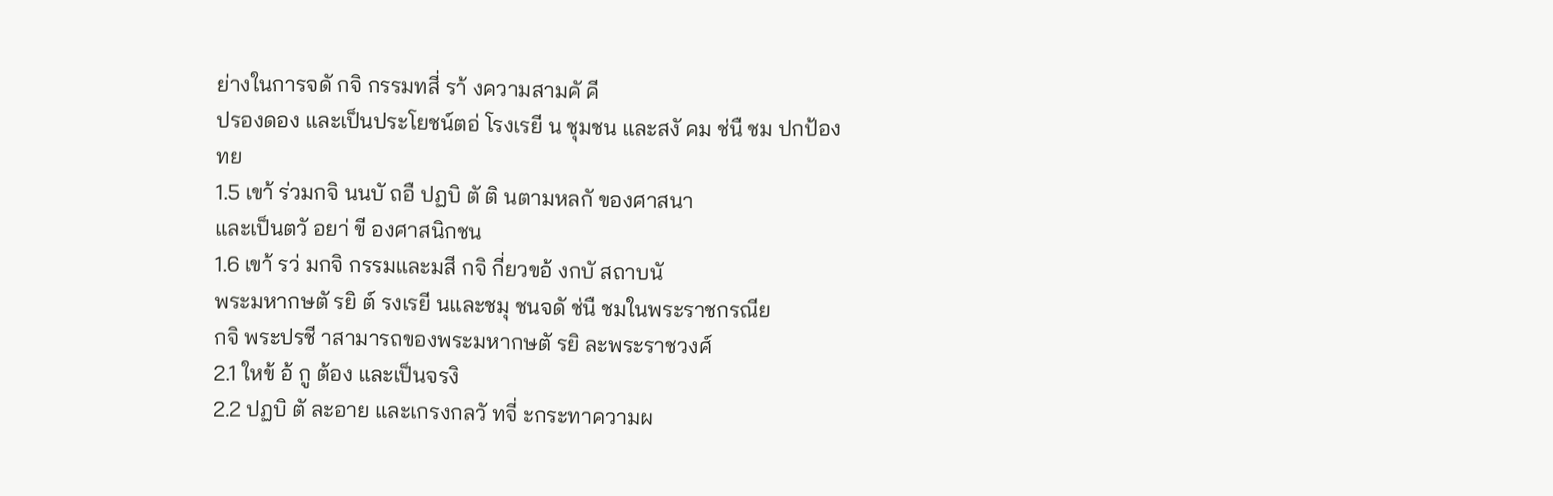ย่างในการจดั กจิ กรรมทสี่ รา้ งความสามคั คี
ปรองดอง และเป็นประโยชน์ตอ่ โรงเรยี น ชุมชน และสงั คม ช่นื ชม ปกป้อง
ทย
1.5 เขา้ ร่วมกจิ นนบั ถอื ปฏบิ ตั ติ นตามหลกั ของศาสนา
และเป็นตวั อยา่ ขี องศาสนิกชน
1.6 เขา้ รว่ มกจิ กรรมและมสี กจิ กี่ยวขอ้ งกบั สถาบนั
พระมหากษตั รยิ ต์ รงเรยี นและชมุ ชนจดั ช่นื ชมในพระราชกรณีย
กจิ พระปรชี าสามารถของพระมหากษตั รยิ ละพระราชวงศ์
2.1 ใหข้ อ้ กู ต้อง และเป็นจรงิ
2.2 ปฏบิ ตั ละอาย และเกรงกลวั ทจี่ ะกระทาความผ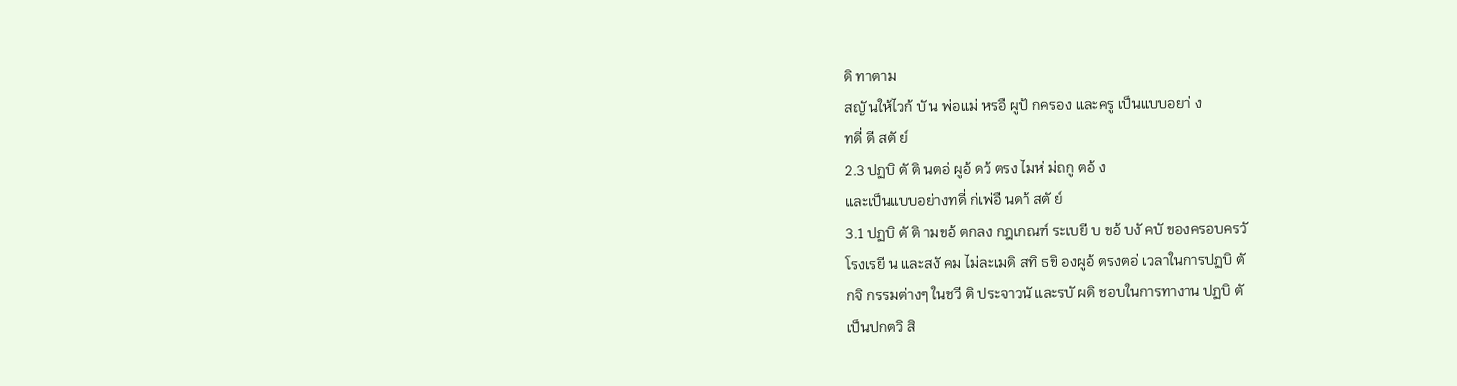ดิ ทาตาม
สญั นให้ไวก้ บั น พ่อแม่ หรอื ผูป้ กครอง และครู เป็นแบบอยา่ ง
ทดี่ ดี สตั ย์
2.3 ปฏบิ ตั ติ นตอ่ ผูอ้ ดว้ ตรง ไมห่ ม่ถกู ตอ้ ง
และเป็นแบบอย่างทดี่ ก่เพ่อื นดา้ สตั ย์
3.1 ปฏบิ ตั ติ ามขอ้ ตกลง กฎเกณฑ์ ระเบยี บ ขอ้ บงั คบั ของครอบครวั
โรงเรยี น และสงั คม ไม่ละเมดิ สทิ ธขิ องผูอ้ ตรงตอ่ เวลาในการปฏบิ ตั
กจิ กรรมต่างๆ ในชวี ติ ประจาวนั และรบั ผดิ ชอบในการทางาน ปฏบิ ตั
เป็นปกตวิ สิ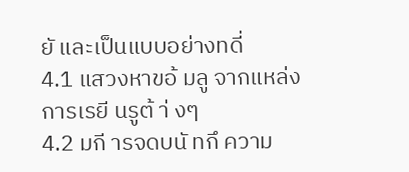ยั และเป็นแบบอย่างทดี่
4.1 แสวงหาขอ้ มลู จากแหล่งการเรยี นรูต้ า่ งๆ
4.2 มกี ารจดบนั ทกึ ความ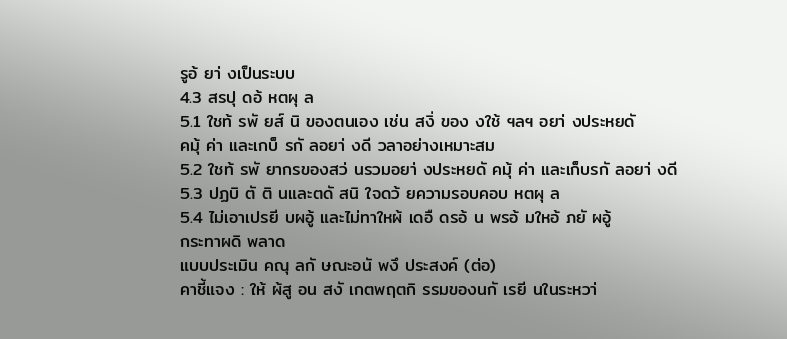รูอ้ ยา่ งเป็นระบบ
4.3 สรปุ ดอ้ หตผุ ล
5.1 ใชท้ รพั ยส์ นิ ของตนเอง เช่น สงิ่ ของ งใช้ ฯลฯ อยา่ งประหยดั
คมุ้ ค่า และเกบ็ รกั ลอยา่ งดี วลาอย่างเหมาะสม
5.2 ใชท้ รพั ยากรของสว่ นรวมอยา่ งประหยดั คมุ้ ค่า และเก็บรกั ลอยา่ งดี
5.3 ปฏบิ ตั ติ นและตดั สนิ ใจดว้ ยความรอบคอบ หตผุ ล
5.4 ไม่เอาเปรยี บผอู้ และไม่ทาใหผ้ เดอื ดรอ้ น พรอ้ มใหอ้ ภยั ผอู้
กระทาผดิ พลาด
แบบประเมิน คณุ ลกั ษณะอนั พงึ ประสงค์ (ต่อ)
คาชี้แจง : ให้ ผ้สู อน สงั เกตพฤตกิ รรมของนกั เรยี นในระหวา่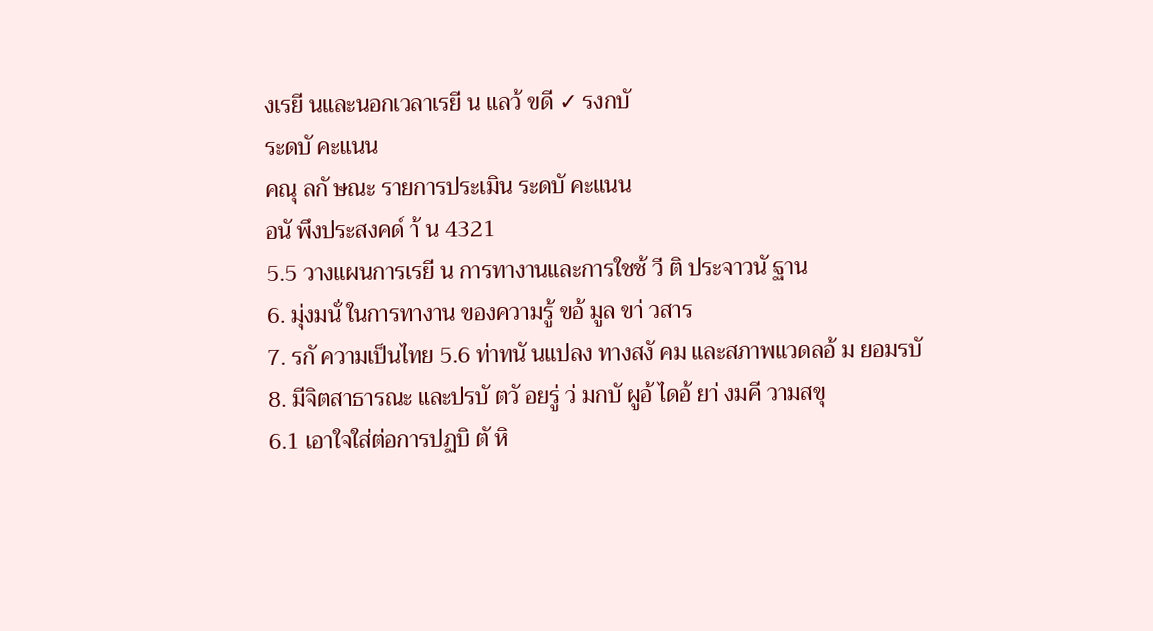งเรยี นและนอกเวลาเรยี น แลว้ ขดี ✓ รงกบั
ระดบั คะแนน
คณุ ลกั ษณะ รายการประเมิน ระดบั คะแนน
อนั พึงประสงคด์ า้ น 4321
5.5 วางแผนการเรยี น การทางานและการใชช้ วี ติ ประจาวนั ฐาน
6. มุ่งมนั่ ในการทางาน ของความรู้ ขอ้ มูล ขา่ วสาร
7. รกั ความเป็นไทย 5.6 ท่าทนั นแปลง ทางสงั คม และสภาพแวดลอ้ ม ยอมรบั
8. มีจิตสาธารณะ และปรบั ตวั อยรู่ ว่ มกบั ผูอ้ ไดอ้ ยา่ งมคี วามสขุ
6.1 เอาใจใส่ต่อการปฏบิ ตั หิ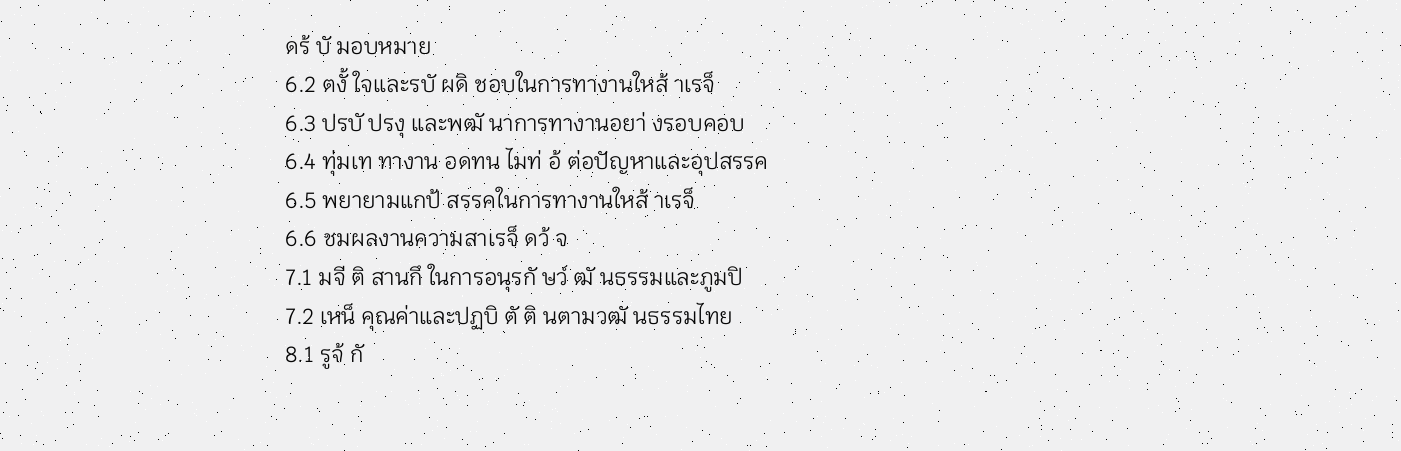ดร้ บั มอบหมาย
6.2 ตงั้ ใจและรบั ผดิ ชอบในการทางานใหส้ าเรจ็
6.3 ปรบั ปรงุ และพฒั นาการทางานอยา่ งรอบคอบ
6.4 ทุ่มเท ทางาน อดทน ไมท่ อ้ ต่อปัญหาและอุปสรรค
6.5 พยายามแกป้ สรรคในการทางานใหส้ าเรจ็
6.6 ชมผลงานความสาเรจ็ ดว้ จ
7.1 มจี ติ สานกึ ในการอนุรกั ษว์ ฒั นธรรมและภูมปิ
7.2 เหน็ คุณค่าและปฏบิ ตั ติ นตามวฒั นธรรมไทย
8.1 รูจ้ กั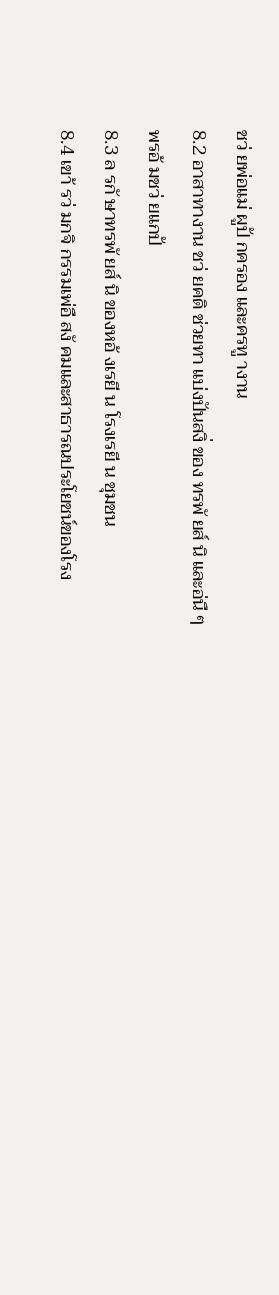ชว่ ยพ่อแม่ ผูป้ กครอง และครทู างาน
8.2 อาสาทางาน ชว่ ยคดิ ช่วยทา แบ่งปันสงิ่ ของ ทรพั ยส์ นิ และอ่นื ๆ
พรอ้ มชว่ ยแกป้
8.3 ล รกั ษาทรพั ยส์ นิ ของหอ้ งเรยี น โรงเรยี น ชุมชน
8.4 เขา้ รว่ มกจิ กรรมเพ่อื สงั คมและสาธารณประโยชน์ของโรง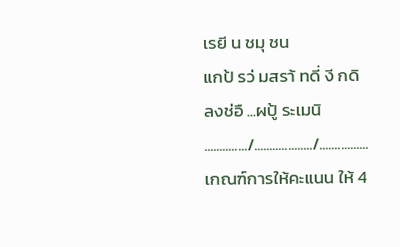เรยี น ชมุ ชน
แกป้ รว่ มสรา้ ทดี่ งี กดิ
ลงช่อื ...ผปู้ ระเมนิ
............../.................../................
เกณฑ์การให้คะแนน ให้ 4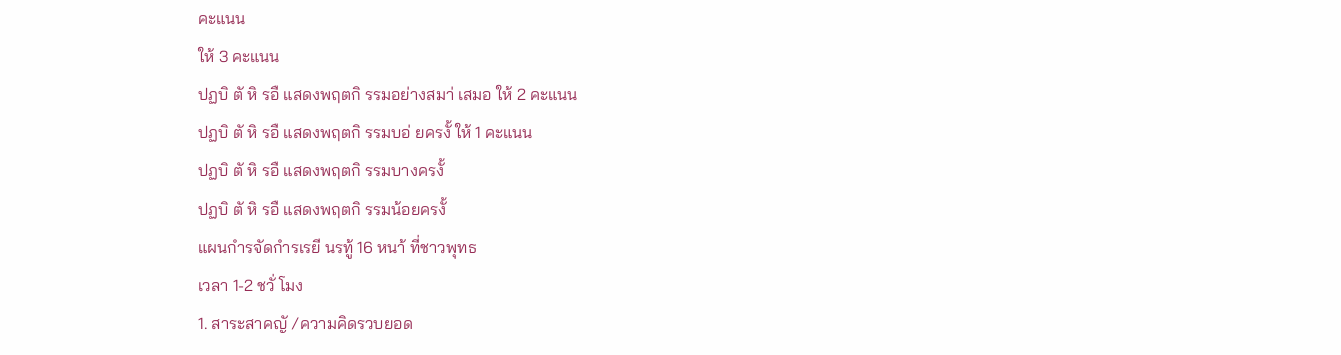คะแนน
ให้ 3 คะแนน
ปฏบิ ตั หิ รอื แสดงพฤตกิ รรมอย่างสมา่ เสมอ ให้ 2 คะแนน
ปฏบิ ตั หิ รอื แสดงพฤตกิ รรมบอ่ ยครงั้ ให้ 1 คะแนน
ปฏบิ ตั หิ รอื แสดงพฤตกิ รรมบางครงั้
ปฏบิ ตั หิ รอื แสดงพฤตกิ รรมน้อยครงั้
แผนกำรจัดกำรเรยี นรทู้ 16 หนา้ ที่ชาวพุทธ
เวลา 1-2 ชวั่ โมง
1. สาระสาคญั /ความคิดรวบยอด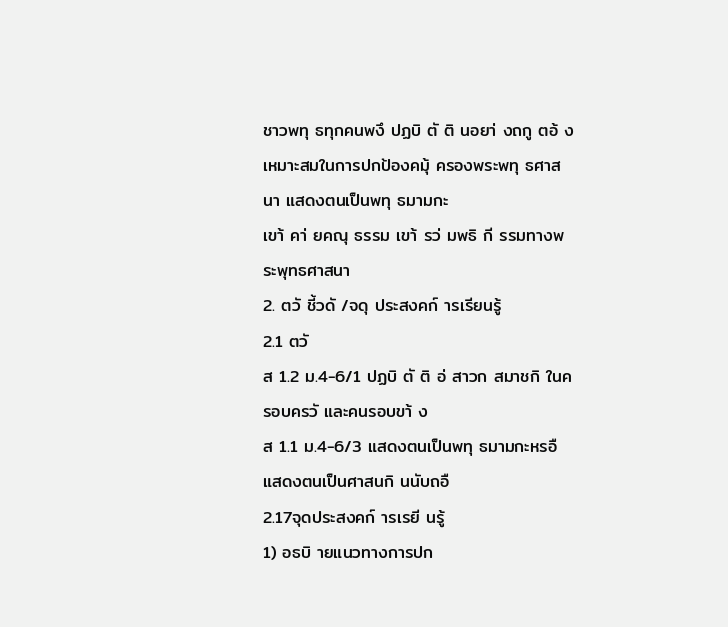ชาวพทุ ธทุกคนพงึ ปฏบิ ตั ติ นอยา่ งถกู ตอ้ งเหมาะสมในการปกป้องคมุ้ ครองพระพทุ ธศาสนา แสดงตนเป็นพทุ ธมามกะ
เขา้ คา่ ยคณุ ธรรม เขา้ รว่ มพธิ กี รรมทางพระพุทธศาสนา
2. ตวั ชี้วดั /จดุ ประสงคก์ ารเรียนรู้
2.1 ตวั
ส 1.2 ม.4-6/1 ปฏบิ ตั ติ อ่ สาวก สมาชกิ ในครอบครวั และคนรอบขา้ ง
ส 1.1 ม.4-6/3 แสดงตนเป็นพทุ ธมามกะหรอื แสดงตนเป็นศาสนกิ นนับถอื
2.17จุดประสงคก์ ารเรยี นรู้
1) อธบิ ายแนวทางการปก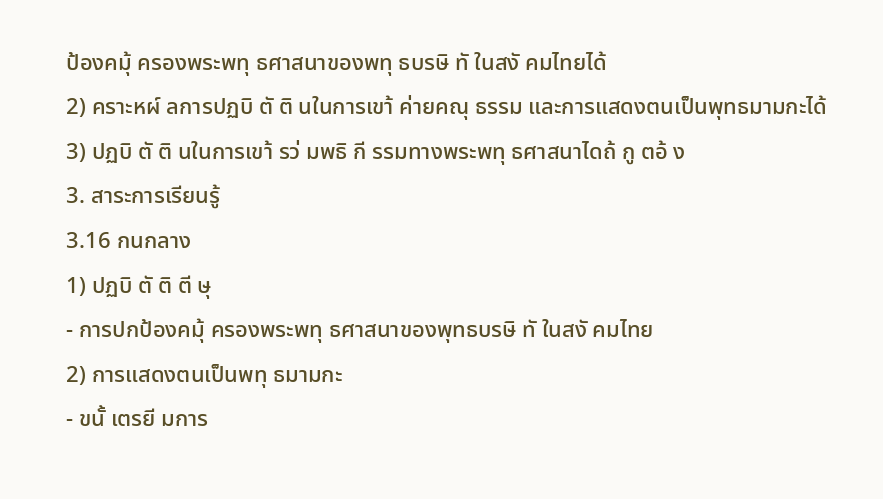ป้องคมุ้ ครองพระพทุ ธศาสนาของพทุ ธบรษิ ทั ในสงั คมไทยได้
2) คราะหผ์ ลการปฏบิ ตั ติ นในการเขา้ ค่ายคณุ ธรรม และการแสดงตนเป็นพุทธมามกะได้
3) ปฏบิ ตั ติ นในการเขา้ รว่ มพธิ กี รรมทางพระพทุ ธศาสนาไดถ้ กู ตอ้ ง
3. สาระการเรียนรู้
3.16 กนกลาง
1) ปฏบิ ตั ติ ตี ษุ
- การปกป้องคมุ้ ครองพระพทุ ธศาสนาของพุทธบรษิ ทั ในสงั คมไทย
2) การแสดงตนเป็นพทุ ธมามกะ
- ขนั้ เตรยี มการ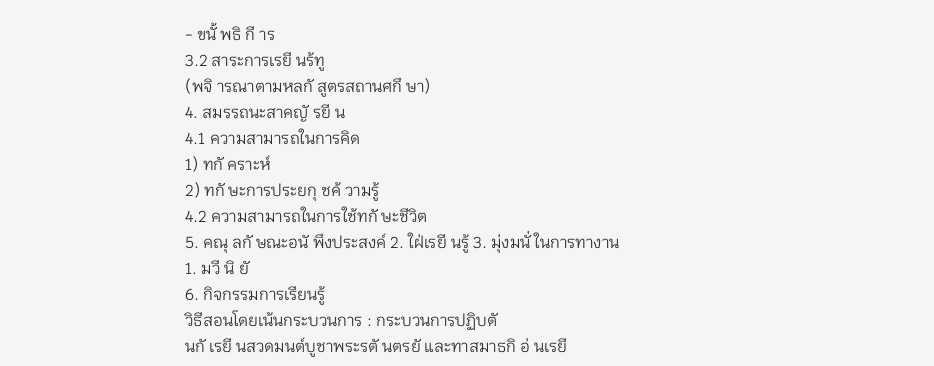- ขนั้ พธิ กี าร
3.2 สาระการเรยี นร้ทู
(พจิ ารณาตามหลกั สูตรสถานศกึ ษา)
4. สมรรถนะสาคญั รยี น
4.1 ความสามารถในการคิด
1) ทกั คราะห์
2) ทกั ษะการประยกุ ชค้ วามรู้
4.2 ความสามารถในการใช้ทกั ษะชีวิต
5. คณุ ลกั ษณะอนั พึงประสงค์ 2. ใฝ่เรยี นรู้ 3. มุ่งมนั่ ในการทางาน
1. มวี นิ ยั
6. กิจกรรมการเรียนรู้
วิธีสอนโดยเน้นกระบวนการ : กระบวนการปฏิบตั
นกั เรยี นสวดมนต์บูชาพระรตั นตรยั และทาสมาธกิ อ่ นเรยี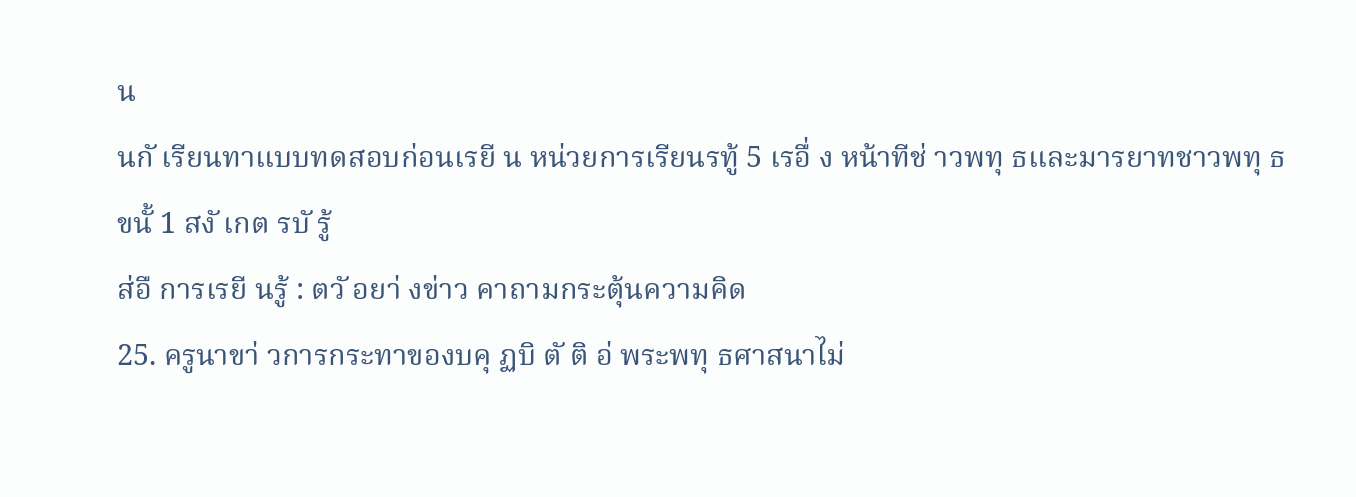น
นกั เรียนทาแบบทดสอบก่อนเรยี น หน่วยการเรียนรทู้ 5 เรอื่ ง หน้าทีช่ าวพทุ ธและมารยาทชาวพทุ ธ
ขนั้ 1 สงั เกต รบั รู้
ส่อื การเรยี นรู้ : ตวั อยา่ งข่าว คาถามกระตุ้นความคิด
25. ครูนาขา่ วการกระทาของบคุ ฏบิ ตั ติ อ่ พระพทุ ธศาสนาไม่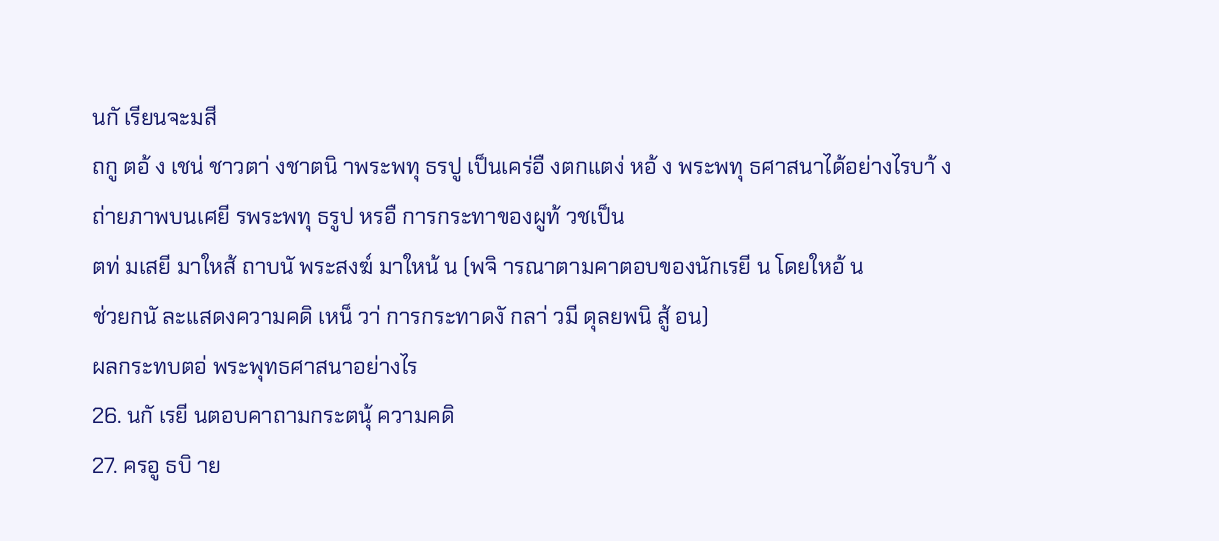นกั เรียนจะมสี
ถกู ตอ้ ง เชน่ ชาวตา่ งชาตนิ าพระพทุ ธรปู เป็นเคร่อื งตกแตง่ หอ้ ง พระพทุ ธศาสนาได้อย่างไรบา้ ง
ถ่ายภาพบนเศยี รพระพทุ ธรูป หรอื การกระทาของผูท้ วชเป็น
ตท่ มเสยี มาใหส้ ถาบนั พระสงฆ์ มาใหน้ น (พจิ ารณาตามคาตอบของนักเรยี น โดยใหอ้ น
ช่วยกนั ละแสดงความคดิ เหน็ วา่ การกระทาดงั กลา่ วมี ดุลยพนิ สู้ อน)
ผลกระทบตอ่ พระพุทธศาสนาอย่างไร
26. นกั เรยี นตอบคาถามกระตนุ้ ความคดิ
27. ครอู ธบิ าย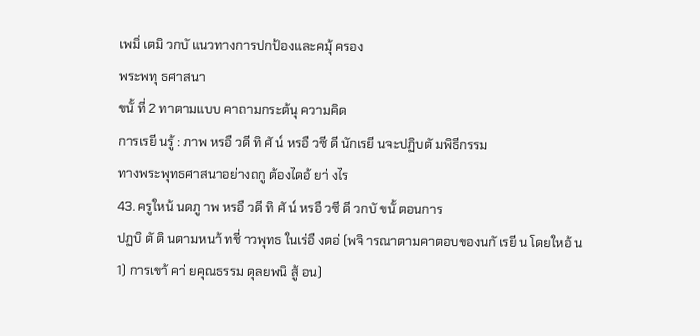เพมิ่ เตมิ วกบั แนวทางการปกป้องและคมุ้ ครอง
พระพทุ ธศาสนา
ขนั้ ที่ 2 ทาตามแบบ คาถามกระต้นุ ความคิด
การเรยี นรู้ : ภาพ หรอื วดี ทิ ศั น์ หรอื วซี ดี นักเรยี นจะปฏิบตั มพิธีกรรม
ทางพระพุทธศาสนาอย่างถกู ต้องไดอ้ ยา่ งไร
43. ครูใหน้ นดภู าพ หรอื วดี ทิ ศั น์ หรอื วซี ดี วกบั ขนั้ ตอนการ
ปฏบิ ตั ติ นตามหนา้ ทชี่ าวพุทธ ในเร่อื งตอ่ (พจิ ารณาตามคาตอบของนกั เรยี น โดยใหอ้ น
1) การเขา้ คา่ ยคุณธรรม ดุลยพนิ สู้ อน)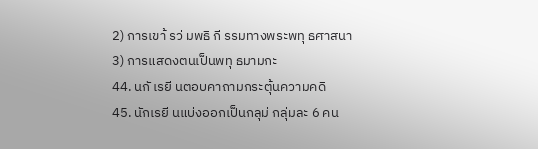2) การเขา้ รว่ มพธิ กี รรมทางพระพทุ ธศาสนา
3) การแสดงตนเป็นพทุ ธมามกะ
44. นกั เรยี นตอบคาถามกระตุ้นความคดิ
45. นักเรยี นแบ่งออกเป็นกลุม่ กลุ่มละ 6 คน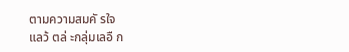ตามความสมคั รใจ
แลว้ ตล่ ะกลุ่มเลอื ก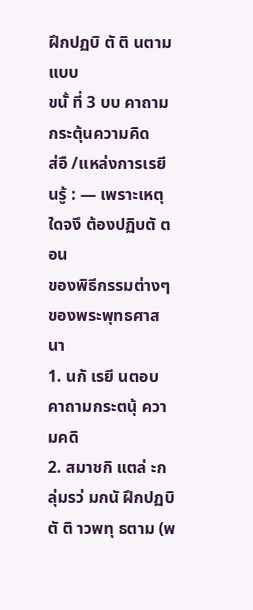ฝึกปฏบิ ตั ติ นตามแบบ
ขนั้ ที่ 3 บบ คาถามกระตุ้นความคิด
ส่อื /แหล่งการเรยี นรู้ : — เพราะเหตุใดจงึ ต้องปฏิบตั ตอน
ของพิธีกรรมต่างๆ ของพระพุทธศาสนา
1. นกั เรยี นตอบคาถามกระตนุ้ ความคดิ
2. สมาชกิ แตล่ ะกลุ่มรว่ มกนั ฝึกปฏบิ ตั ติ าวพทุ ธตาม (พ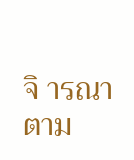จิ ารณาตาม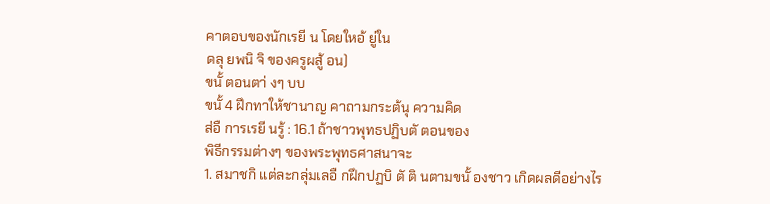คาตอบของนักเรยี น โดยใหอ้ ยู่ใน
ดลุ ยพนิ จิ ของครูผสู้ อน)
ขนั้ ตอนตา่ งๆ บบ
ขนั้ 4 ฝึกทาให้ชานาญ คาถามกระต้นุ ความคิด
ส่อื การเรยี นรู้ : 16.1 ถ้าชาวพุทธปฏิบตั ตอนของ
พิธีกรรมต่างๆ ของพระพุทธศาสนาจะ
1. สมาชกิ แต่ละกลุ่มเลอื กฝึกปฏบิ ตั ติ นตามขนั้ องชาว เกิดผลดีอย่างไร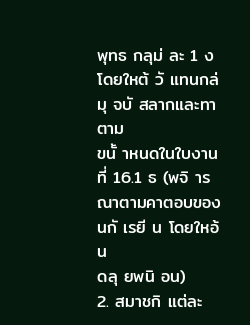พุทธ กลุม่ ละ 1 ง โดยใหต้ วั แทนกล่มุ จบั สลากและทาตาม
ขนั้ าหนดในใบงานที่ 16.1 ธ (พจิ ารณาตามคาตอบของนกั เรยี น โดยใหอ้ น
ดลุ ยพนิ อน)
2. สมาชกิ แต่ละ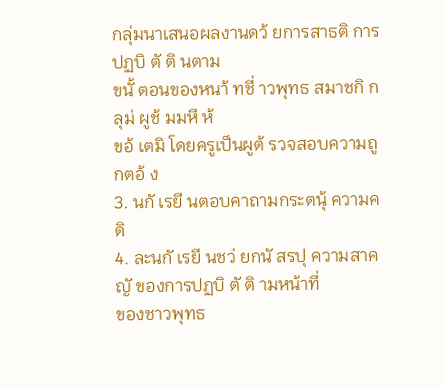กลุ่มนาเสนอผลงานดว้ ยการสาธติ การปฏบิ ตั ติ นตาม
ขนั้ ตอนของหนา้ ทชี่ าวพุทธ สมาชกิ กลุม่ ผูช้ มมหี ห้
ขอ้ เตมิ โดยครูเป็นผูต้ รวจสอบความถูกตอ้ ง
3. นกั เรยี นตอบคาถามกระตนุ้ ความคดิ
4. ละนกั เรยี นชว่ ยกนั สรปุ ความสาคญั ของการปฏบิ ตั ติ ามหน้าที่
ของชาวพุทธ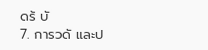ดร้ บั
7. การวดั และป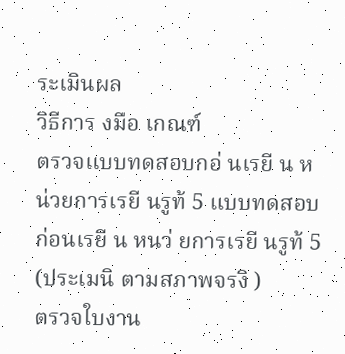ระเมินผล
วิธีการ งมือ เกณฑ์
ตรวจแบบทดสอบกอ่ นเรยี น หน่วยการเรยี นรูท้ 5 แบบทดสอบก่อนเรยี น หนว่ ยการเรยี นรูท้ 5 (ประเมนิ ตามสภาพจรงิ )
ตรวจใบงาน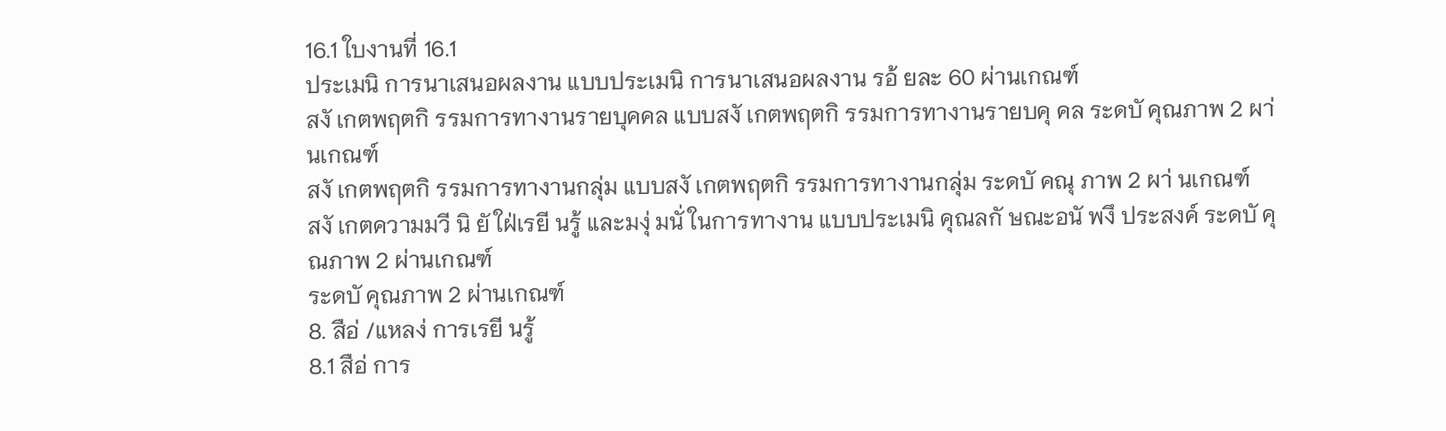16.1 ใบงานที่ 16.1
ประเมนิ การนาเสนอผลงาน แบบประเมนิ การนาเสนอผลงาน รอ้ ยละ 60 ผ่านเกณฑ์
สงั เกตพฤตกิ รรมการทางานรายบุคคล แบบสงั เกตพฤตกิ รรมการทางานรายบคุ คล ระดบั คุณภาพ 2 ผา่ นเกณฑ์
สงั เกตพฤตกิ รรมการทางานกลุ่ม แบบสงั เกตพฤตกิ รรมการทางานกลุ่ม ระดบั คณุ ภาพ 2 ผา่ นเกณฑ์
สงั เกตความมวี นิ ยั ใฝ่เรยี นรู้ และมงุ่ มนั่ ในการทางาน แบบประเมนิ คุณลกั ษณะอนั พงึ ประสงค์ ระดบั คุณภาพ 2 ผ่านเกณฑ์
ระดบั คุณภาพ 2 ผ่านเกณฑ์
8. สือ่ /แหลง่ การเรยี นรู้
8.1 สือ่ การ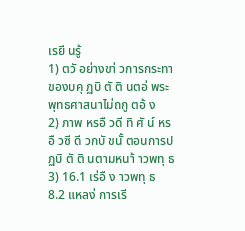เรยี นรู้
1) ตวั อย่างขา่ วการกระทาของบคุ ฏบิ ตั ติ นตอ่ พระพุทธศาสนาไม่ถกู ตอ้ ง
2) ภาพ หรอื วดี ทิ ศั น์ หรอื วซี ดี วกบั ขนั้ ตอนการปฏบิ ตั ติ นตามหนา้ าวพทุ ธ
3) 16.1 เร่อื ง าวพทุ ธ
8.2 แหลง่ การเรี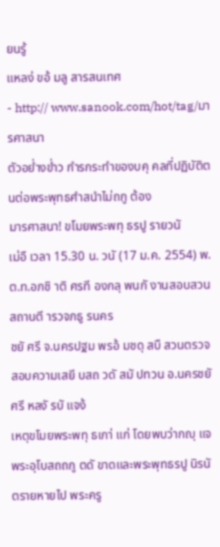ยนรู้
แหลง่ ขอ้ มลู สารสนเทศ
- http:// www.sanook.com/hot/tag/มารศาสนา
ตัวอย่ำงข่ำว กำรกระทำของบคุ คลที่ปฏิบัติตนต่อพระพุทธศำสนำไม่ถกู ต้อง
มารศาสนา! ขโมยพระพทุ ธรปู รายวนั
เม่อื เวลา 15.30 น. วนั (17 ม.ค. 2554) พ.ต.ท.อภชิ าติ ศรที องกลุ พนกั งานสอบสวนสถานตี ารวจภธู รนคร
ชยั ศรี จ.นครปฐม พรอ้ มชดุ สบื สวนตรวจสอบความเสยี บสถ วดั สมั ปทวน อ.นครชยั ศรี หลงั รบั แจง้
เหตุขโมยพระพทุ ธเกา่ แก่ โดยพบว่ากญุ แจพระอุโบสถถกู ตดั ขาดและพระพุทธรปู นิรนั ตรายหายไป พระครู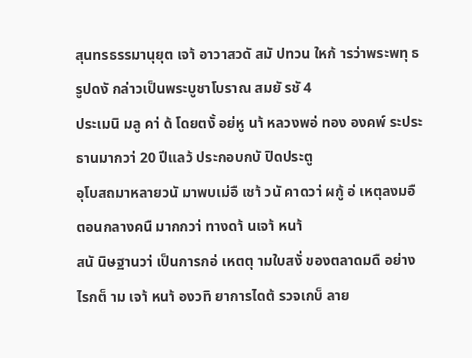สุนทรธรรมานุยุต เจา้ อาวาสวดั สมั ปทวน ใหก้ ารว่าพระพทุ ธรูปดงั กล่าวเป็นพระบูชาโบราณ สมยั รชั 4
ประเมนิ มลู คา่ ด้ โดยตงั้ อย่หู นา้ หลวงพอ่ ทอง องคพ์ ระประธานมากวา่ 20 ปีแลว้ ประกอบกบั ปิดประตู
อุโบสถมาหลายวนั มาพบเม่อื เชา้ วนั คาดวา่ ผกู้ อ่ เหตุลงมอื ตอนกลางคนื มากกวา่ ทางดา้ นเจา้ หนา้
สนั นิษฐานวา่ เป็นการกอ่ เหตตุ ามใบสงั่ ของตลาดมดื อย่างไรกต็ าม เจา้ หนา้ องวทิ ยาการไดต้ รวจเกบ็ ลาย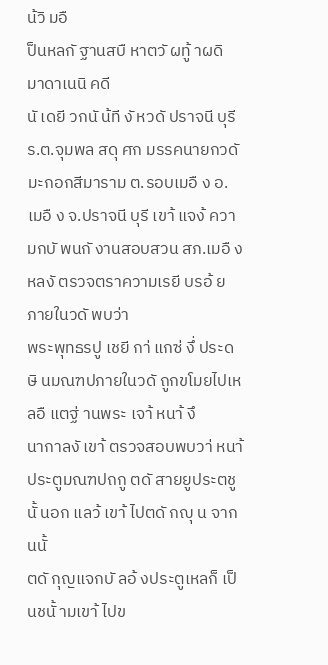น้วิ มอื
ป็นหลกั ฐานสบื หาตวั ผทู้ าผดิ มาดาเนนิ คดี
นั เดยี วกนั น้ที งั หวดั ปราจนี บุรี ร.ต.จุมพล สดุ ศก มรรคนายกวดั มะกอกสีมาราม ต.รอบเมอื ง อ.
เมอื ง จ.ปราจนี บุรี เขา้ แจง้ ความกบั พนกั งานสอบสวน สภ.เมอื ง หลงั ตรวจตราความเรยี บรอ้ ยภายในวดั พบว่า
พระพุทธรปู เชยี กา่ แกซ่ งึ่ ประดษิ นมณฑปภายในวดั ถูกขโมยไปเหลอื แตฐ่ านพระ เจา้ หนา้ งึ
นากาลงั เขา้ ตรวจสอบพบวา่ หนา้ ประตูมณฑปถกู ตดั สายยูประตชู นั้ นอก แลว้ เขา้ ไปตดั กญุ น จากนนั้
ตดั กุญแจกบั ลอ้ งประตูเหลก็ เป็นชนั้ ามเขา้ ไปข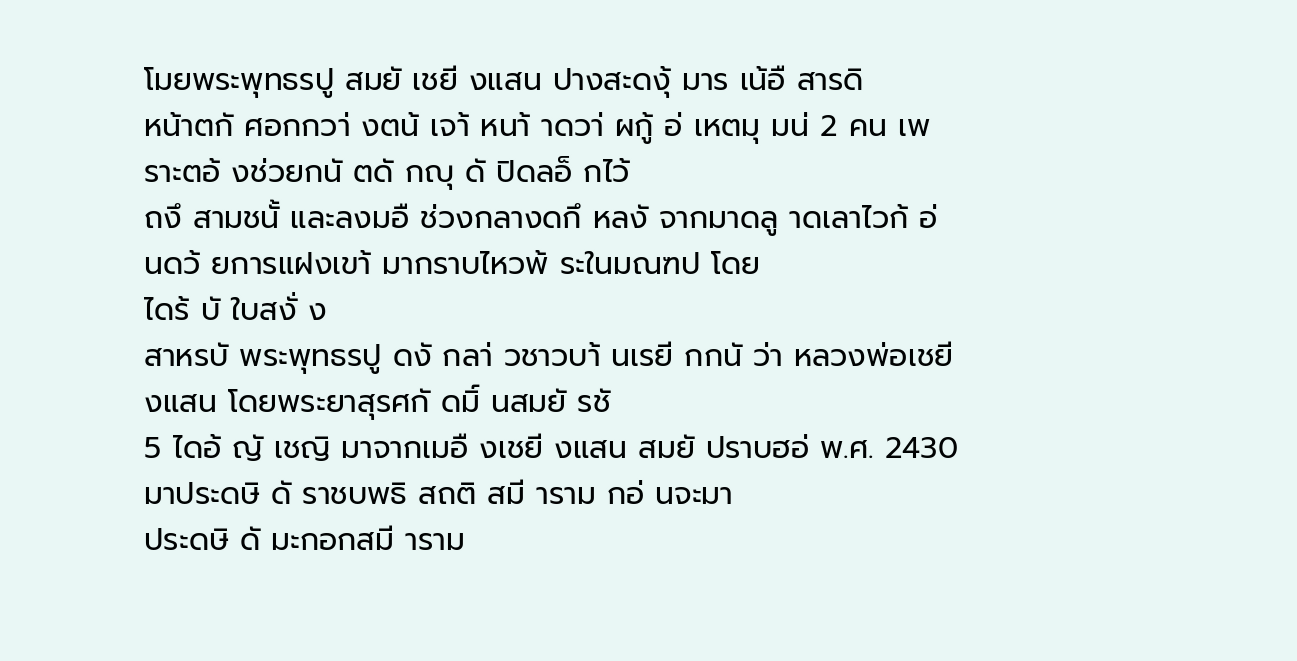โมยพระพุทธรปู สมยั เชยี งแสน ปางสะดงุ้ มาร เน้อื สารดิ
หน้าตกั ศอกกวา่ งตน้ เจา้ หนา้ าดวา่ ผกู้ อ่ เหตมุ มน่ 2 คน เพราะตอ้ งช่วยกนั ตดั กญุ ดั ปิดลอ็ กไว้
ถงึ สามชนั้ และลงมอื ช่วงกลางดกึ หลงั จากมาดลู าดเลาไวก้ อ่ นดว้ ยการแฝงเขา้ มากราบไหวพ้ ระในมณฑป โดย
ไดร้ บั ใบสงั่ ง
สาหรบั พระพุทธรปู ดงั กลา่ วชาวบา้ นเรยี กกนั ว่า หลวงพ่อเชยี งแสน โดยพระยาสุรศกั ดมิ์ นสมยั รชั
5 ไดอ้ ญั เชญิ มาจากเมอื งเชยี งแสน สมยั ปราบฮอ่ พ.ศ. 2430 มาประดษิ ดั ราชบพธิ สถติ สมี าราม กอ่ นจะมา
ประดษิ ดั มะกอกสมี าราม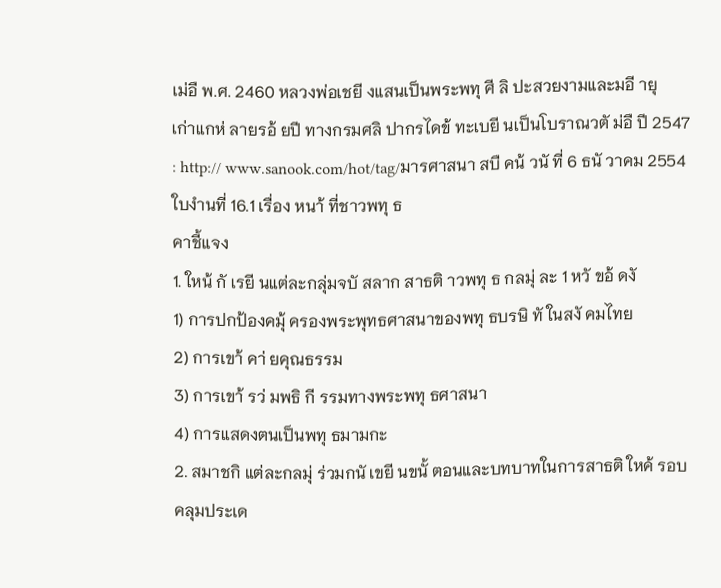เม่อื พ.ศ. 2460 หลวงพ่อเชยี งแสนเป็นพระพทุ ศี ลิ ปะสวยงามและมอี ายุ
เก่าแกห่ ลายรอ้ ยปี ทางกรมศลิ ปากรไดข้ ทะเบยี นเป็นโบราณวตั ม่อื ปี 2547
: http:// www.sanook.com/hot/tag/มารศาสนา สบื คน้ วนั ที่ 6 ธนั วาคม 2554
ใบงำนที่ 16.1 เรื่อง หนา้ ที่ชาวพทุ ธ
คาชี้แจง
1. ใหน้ กั เรยี นแต่ละกลุ่มจบั สลาก สาธติ าวพทุ ธ กลมุ่ ละ 1 หวั ขอ้ ดงั
1) การปกป้องคมุ้ ครองพระพุทธศาสนาของพทุ ธบรษิ ทั ในสงั คมไทย
2) การเขา้ คา่ ยคุณธรรม
3) การเขา้ รว่ มพธิ กี รรมทางพระพทุ ธศาสนา
4) การแสดงตนเป็นพทุ ธมามกะ
2. สมาชกิ แต่ละกลมุ่ ร่วมกนั เขยี นขนั้ ตอนและบทบาทในการสาธติ ใหค้ รอบคลุมประเด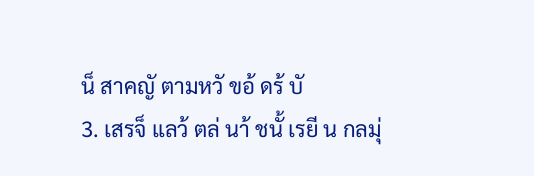น็ สาคญั ตามหวั ขอ้ ดร้ บั
3. เสรจ็ แลว้ ตล่ นา้ ชนั้ เรยี น กลมุ่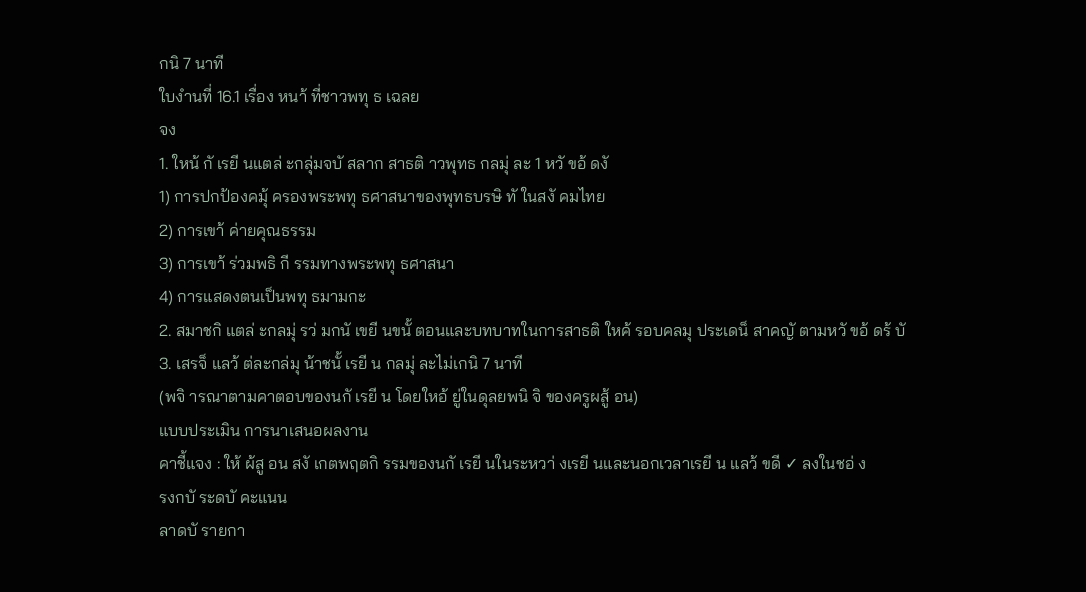กนิ 7 นาที
ใบงำนที่ 16.1 เรื่อง หนา้ ที่ชาวพทุ ธ เฉลย
จง
1. ใหน้ กั เรยี นแตล่ ะกลุ่มจบั สลาก สาธติ าวพุทธ กลมุ่ ละ 1 หวั ขอ้ ดงั
1) การปกป้องคมุ้ ครองพระพทุ ธศาสนาของพุทธบรษิ ทั ในสงั คมไทย
2) การเขา้ ค่ายคุณธรรม
3) การเขา้ ร่วมพธิ กี รรมทางพระพทุ ธศาสนา
4) การแสดงตนเป็นพทุ ธมามกะ
2. สมาชกิ แตล่ ะกลมุ่ รว่ มกนั เขยี นขนั้ ตอนและบทบาทในการสาธติ ใหค้ รอบคลมุ ประเดน็ สาคญั ตามหวั ขอ้ ดร้ บั
3. เสรจ็ แลว้ ต่ละกล่มุ น้าชนั้ เรยี น กลมุ่ ละไม่เกนิ 7 นาที
(พจิ ารณาตามคาตอบของนกั เรยี น โดยใหอ้ ยู่ในดุลยพนิ จิ ของครูผสู้ อน)
แบบประเมิน การนาเสนอผลงาน
คาชี้แจง : ให้ ผ้สู อน สงั เกตพฤตกิ รรมของนกั เรยี นในระหวา่ งเรยี นและนอกเวลาเรยี น แลว้ ขดี ✓ ลงในชอ่ ง
รงกบั ระดบั คะแนน
ลาดบั รายกา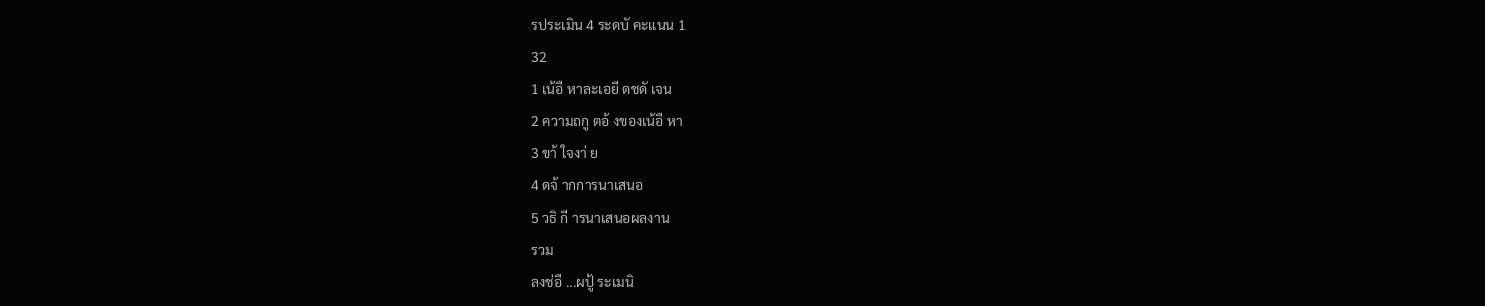รประเมิน 4 ระดบั คะแนน 1
32
1 เน้อื หาละเอยี ดชดั เจน
2 ความถกู ตอ้ งของเน้อื หา
3 ขา้ ใจงา่ ย
4 ดจ้ ากการนาเสนอ
5 วธิ กี ารนาเสนอผลงาน
รวม
ลงช่อื ...ผปู้ ระเมนิ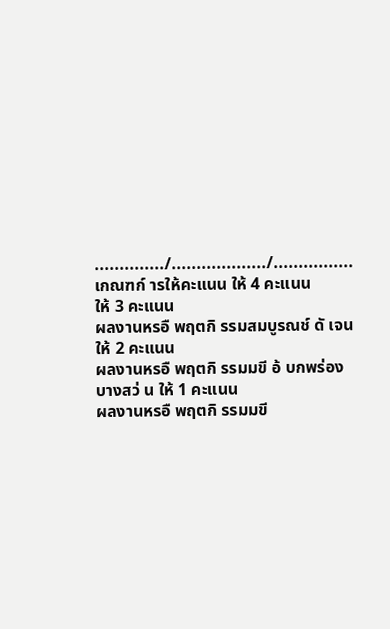............../.................../................
เกณฑก์ ารให้คะแนน ให้ 4 คะแนน
ให้ 3 คะแนน
ผลงานหรอื พฤตกิ รรมสมบูรณช์ ดั เจน ให้ 2 คะแนน
ผลงานหรอื พฤตกิ รรมมขี อ้ บกพร่องบางสว่ น ให้ 1 คะแนน
ผลงานหรอื พฤตกิ รรมมขี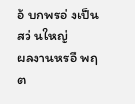อ้ บกพรอ่ งเป็นสว่ นใหญ่
ผลงานหรอื พฤต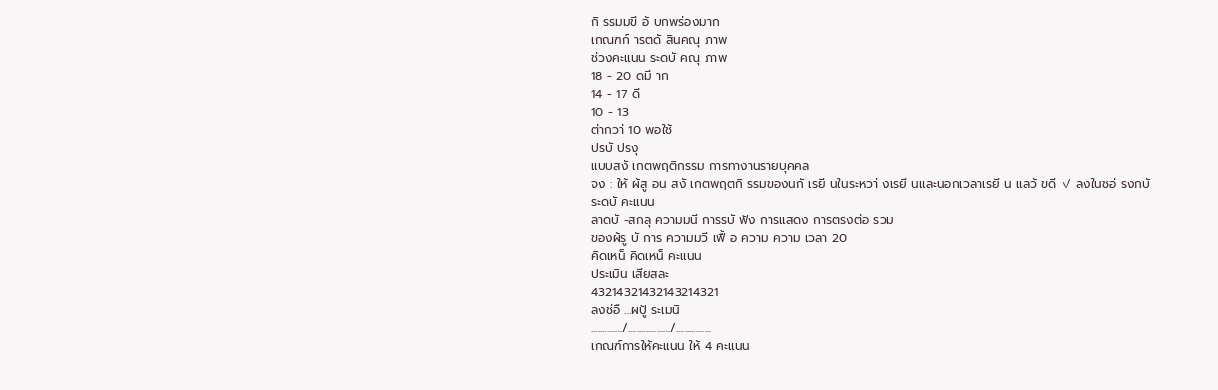กิ รรมมขี อ้ บกพร่องมาก
เกณฑก์ ารตดั สินคณุ ภาพ
ช่วงคะแนน ระดบั คณุ ภาพ
18 - 20 ดมี าก
14 - 17 ดี
10 - 13
ต่ากวา่ 10 พอใช้
ปรบั ปรงุ
แบบสงั เกตพฤติกรรม การทางานรายบุคคล
จง : ให้ ผ้สู อน สงั เกตพฤตกิ รรมของนกั เรยี นในระหวา่ งเรยี นและนอกเวลาเรยี น แลว้ ขดี ✓ ลงในชอ่ รงกบั
ระดบั คะแนน
ลาดบั -สกลุ ความมนี การรบั ฟัง การแสดง การตรงต่อ รวม
ของผ้รู บั การ ความมวี เฟื้ อ ความ ความ เวลา 20
คิดเหน็ คิดเหน็ คะแนน
ประเมิน เสียสละ
43214321432143214321
ลงช่อื ...ผปู้ ระเมนิ
............../.................../................
เกณฑ์การให้คะแนน ให้ 4 คะแนน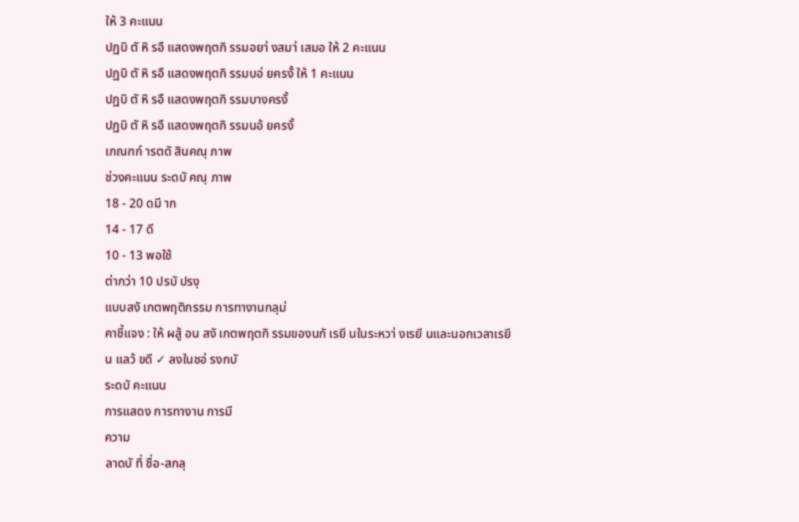ให้ 3 คะแนน
ปฏบิ ตั หิ รอื แสดงพฤตกิ รรมอยา่ งสมา่ เสมอ ให้ 2 คะแนน
ปฏบิ ตั หิ รอื แสดงพฤตกิ รรมบอ่ ยครงั้ ให้ 1 คะแนน
ปฏบิ ตั หิ รอื แสดงพฤตกิ รรมบางครงั้
ปฏบิ ตั หิ รอื แสดงพฤตกิ รรมนอ้ ยครงั้
เกณฑก์ ารตดั สินคณุ ภาพ
ช่วงคะแนน ระดบั คณุ ภาพ
18 - 20 ดมี าก
14 - 17 ดี
10 - 13 พอใช้
ต่ากว่า 10 ปรบั ปรงุ
แบบสงั เกตพฤติกรรม การทางานกลุม่
คาชี้แจง : ให้ ผสู้ อน สงั เกตพฤตกิ รรมของนกั เรยี นในระหวา่ งเรยี นและนอกเวลาเรยี น แลว้ ขดี ✓ ลงในชอ่ รงกบั
ระดบั คะแนน
การแสดง การทางาน การมี
ความ
ลาดบั ที่ ชื่อ-สกลุ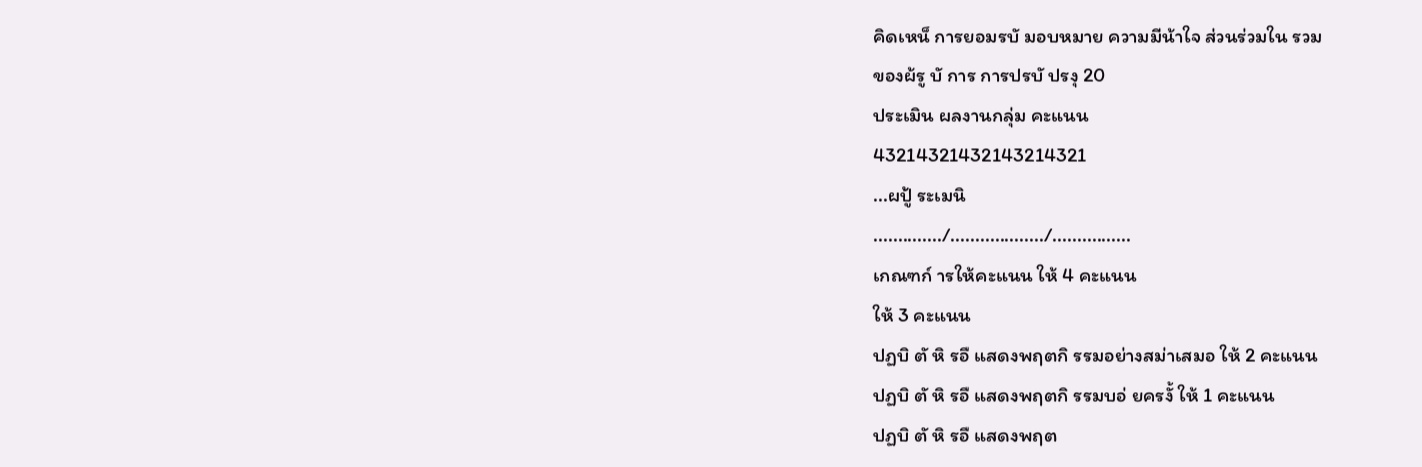คิดเหน็ การยอมรบั มอบหมาย ความมีน้าใจ ส่วนร่วมใน รวม
ของผ้รู บั การ การปรบั ปรงุ 20
ประเมิน ผลงานกลุ่ม คะแนน
43214321432143214321
...ผปู้ ระเมนิ
............../.................../................
เกณฑก์ ารให้คะแนน ให้ 4 คะแนน
ให้ 3 คะแนน
ปฏบิ ตั หิ รอื แสดงพฤตกิ รรมอย่างสม่าเสมอ ให้ 2 คะแนน
ปฏบิ ตั หิ รอื แสดงพฤตกิ รรมบอ่ ยครงั้ ให้ 1 คะแนน
ปฏบิ ตั หิ รอื แสดงพฤต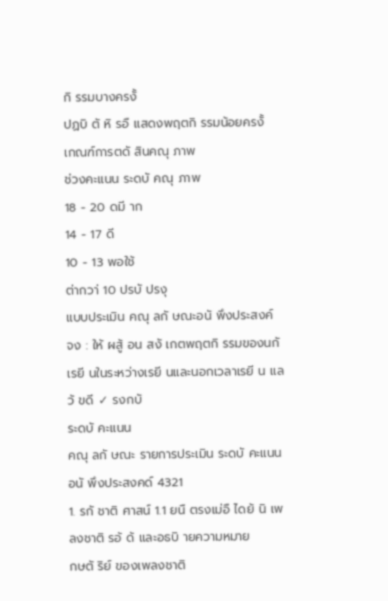กิ รรมบางครงั้
ปฏบิ ตั หิ รอื แสดงพฤตกิ รรมน้อยครงั้
เกณฑ์การตดั สินคณุ ภาพ
ช่วงคะแนน ระดบั คณุ ภาพ
18 - 20 ดมี าก
14 - 17 ดี
10 - 13 พอใช้
ต่ากวา่ 10 ปรบั ปรงุ
แบบประเมิน คณุ ลกั ษณะอนั พึงประสงค์
จง : ให้ ผสู้ อน สงั เกตพฤตกิ รรมของนกั เรยี นในระหว่างเรยี นและนอกเวลาเรยี น แลว้ ขดี ✓ รงกบั
ระดบั คะแนน
คณุ ลกั ษณะ รายการประเมิน ระดบั คะแนน
อนั พึงประสงคด์ 4321
1. รกั ชาติ ศาสน์ 1.1 ยนื ตรงเม่อื ไดย้ นิ เพลงชาติ รอ้ ด้ และอธบิ ายความหมาย
กษตั ริย์ ของเพลงชาติ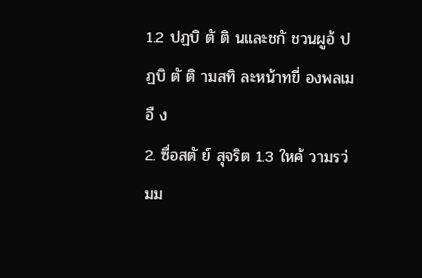1.2 ปฏบิ ตั ติ นและชกั ชวนผูอ้ ปฏบิ ตั ติ ามสทิ ละหน้าทขี่ องพลเมอื ง
2. ซื่อสตั ย์ สุจริต 1.3 ใหค้ วามรว่ มม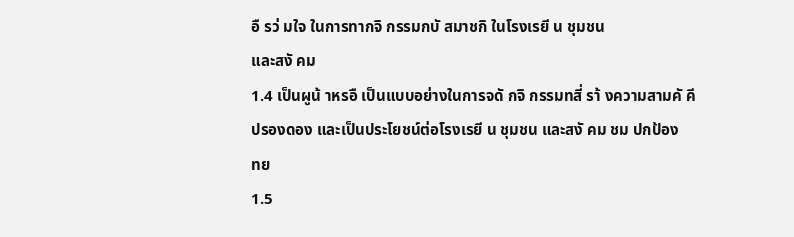อื รว่ มใจ ในการทากจิ กรรมกบั สมาชกิ ในโรงเรยี น ชุมชน
และสงั คม
1.4 เป็นผูน้ าหรอื เป็นแบบอย่างในการจดั กจิ กรรมทสี่ รา้ งความสามคั คี
ปรองดอง และเป็นประโยชน์ต่อโรงเรยี น ชุมชน และสงั คม ชม ปกป้อง
ทย
1.5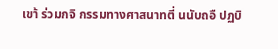เขา้ ร่วมกจิ กรรมทางศาสนาทตี่ นนับถอื ปฏบิ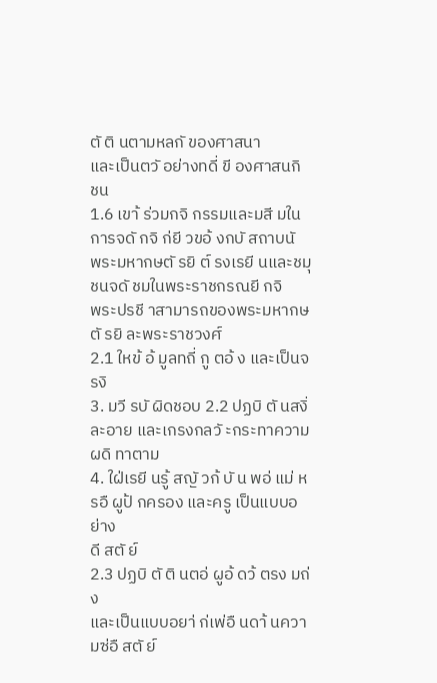ตั ติ นตามหลกั ของศาสนา
และเป็นตวั อย่างทดี่ ขี องศาสนกิ ชน
1.6 เขา้ ร่วมกจิ กรรมและมสี มในการจดั กจิ ก่ยี วขอ้ งกบั สถาบนั
พระมหากษตั รยิ ต์ รงเรยี นและชมุ ชนจดั ชมในพระราชกรณยี กจิ
พระปรชี าสามารถของพระมหากษตั รยิ ละพระราชวงศ์
2.1 ใหข้ อ้ มูลทถี่ กู ตอ้ ง และเป็นจรงิ
3. มวี รบั ผิดชอบ 2.2 ปฏบิ ตั นสงิ่ ละอาย และเกรงกลวั ะกระทาความผดิ ทาตาม
4. ใฝ่เรยี นรู้ สญั วก้ บั น พอ่ แม่ หรอื ผูป้ กครอง และครู เป็นแบบอย่าง
ดี สตั ย์
2.3 ปฏบิ ตั ติ นตอ่ ผูอ้ ดว้ ตรง มถ่ ง
และเป็นแบบอยา่ ก่เพ่อื นดา้ นความซ่อื สตั ย์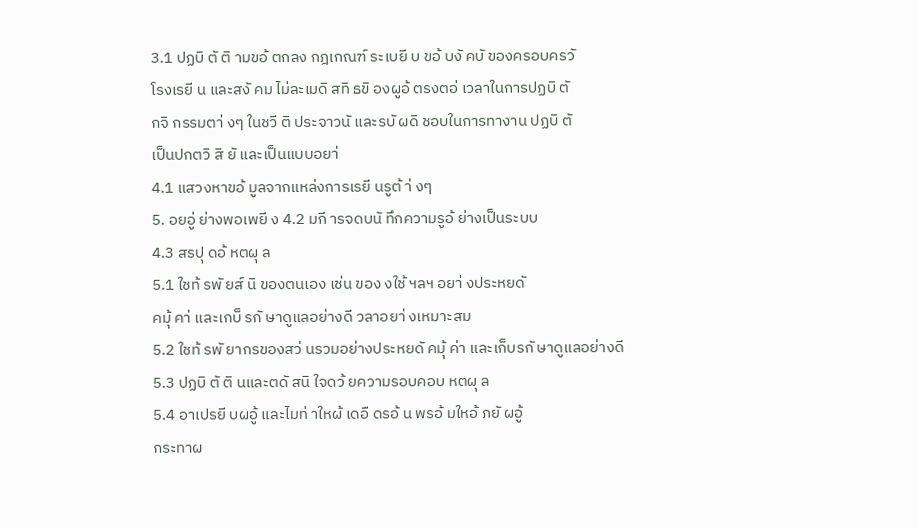3.1 ปฏบิ ตั ติ ามขอ้ ตกลง กฎเกณฑ์ ระเบยี บ ขอ้ บงั คบั ของครอบครวั
โรงเรยี น และสงั คม ไม่ละเมดิ สทิ ธขิ องผูอ้ ตรงตอ่ เวลาในการปฏบิ ตั
กจิ กรรมตา่ งๆ ในชวี ติ ประจาวนั และรบั ผดิ ชอบในการทางาน ปฏบิ ตั
เป็นปกตวิ สิ ยั และเป็นแบบอยา่
4.1 แสวงหาขอ้ มูลจากแหล่งการเรยี นรูต้ า่ งๆ
5. อยอู่ ย่างพอเพยี ง 4.2 มกี ารจดบนั ทึกความรูอ้ ย่างเป็นระบบ
4.3 สรปุ ดอ้ หตผุ ล
5.1 ใชท้ รพั ยส์ นิ ของตนเอง เช่น ของ งใช้ ฯลฯ อยา่ งประหยดั
คมุ้ คา่ และเกบ็ รกั ษาดูแลอย่างดี วลาอยา่ งเหมาะสม
5.2 ใชท้ รพั ยากรของสว่ นรวมอย่างประหยดั คมุ้ ค่า และเก็บรกั ษาดูแลอย่างดี
5.3 ปฏบิ ตั ติ นและตดั สนิ ใจดว้ ยความรอบคอบ หตผุ ล
5.4 อาเปรยี บผอู้ และไมท่ าใหผ้ เดอื ดรอ้ น พรอ้ มใหอ้ ภยั ผอู้
กระทาผ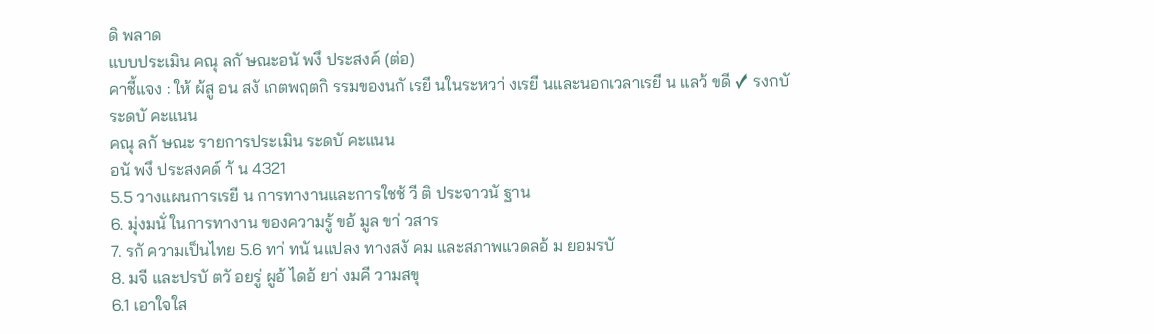ดิ พลาด
แบบประเมิน คณุ ลกั ษณะอนั พงึ ประสงค์ (ต่อ)
คาชี้แจง : ให้ ผ้สู อน สงั เกตพฤตกิ รรมของนกั เรยี นในระหวา่ งเรยี นและนอกเวลาเรยี น แลว้ ขดี ✓ รงกบั
ระดบั คะแนน
คณุ ลกั ษณะ รายการประเมิน ระดบั คะแนน
อนั พงึ ประสงคด์ า้ น 4321
5.5 วางแผนการเรยี น การทางานและการใชช้ วี ติ ประจาวนั ฐาน
6. มุ่งมนั่ ในการทางาน ของความรู้ ขอ้ มูล ขา่ วสาร
7. รกั ความเป็นไทย 5.6 ทา่ ทนั นแปลง ทางสงั คม และสภาพแวดลอ้ ม ยอมรบั
8. มจี และปรบั ตวั อยรู่ ผูอ้ ไดอ้ ยา่ งมคี วามสขุ
6.1 เอาใจใส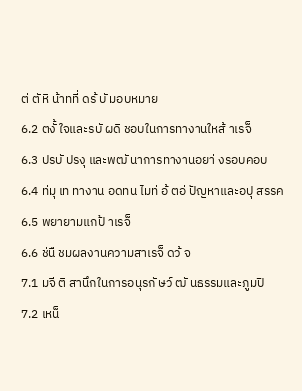ต่ ตั หิ น้าทที่ ดร้ บั มอบหมาย
6.2 ตงั้ ใจและรบั ผดิ ชอบในการทางานใหส้ าเรจ็
6.3 ปรบั ปรงุ และพฒั นาการทางานอยา่ งรอบคอบ
6.4 ท่มุ เท ทางาน อดทน ไมท่ อ้ ตอ่ ปัญหาและอปุ สรรค
6.5 พยายามแกป้ าเรจ็
6.6 ช่นื ชมผลงานความสาเรจ็ ดว้ จ
7.1 มจี ติ สานึกในการอนุรกั ษว์ ฒั นธรรมและภูมปิ
7.2 เหน็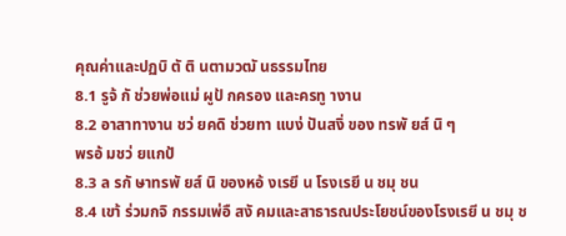คุณค่าและปฏบิ ตั ติ นตามวฒั นธรรมไทย
8.1 รูจ้ กั ช่วยพ่อแม่ ผูป้ กครอง และครทู างาน
8.2 อาสาทางาน ชว่ ยคดิ ช่วยทา แบง่ ปันสงิ่ ของ ทรพั ยส์ นิ ๆ
พรอ้ มชว่ ยแกป้
8.3 ล รกั ษาทรพั ยส์ นิ ของหอ้ งเรยี น โรงเรยี น ชมุ ชน
8.4 เขา้ ร่วมกจิ กรรมเพ่อื สงั คมและสาธารณประโยชน์ของโรงเรยี น ชมุ ช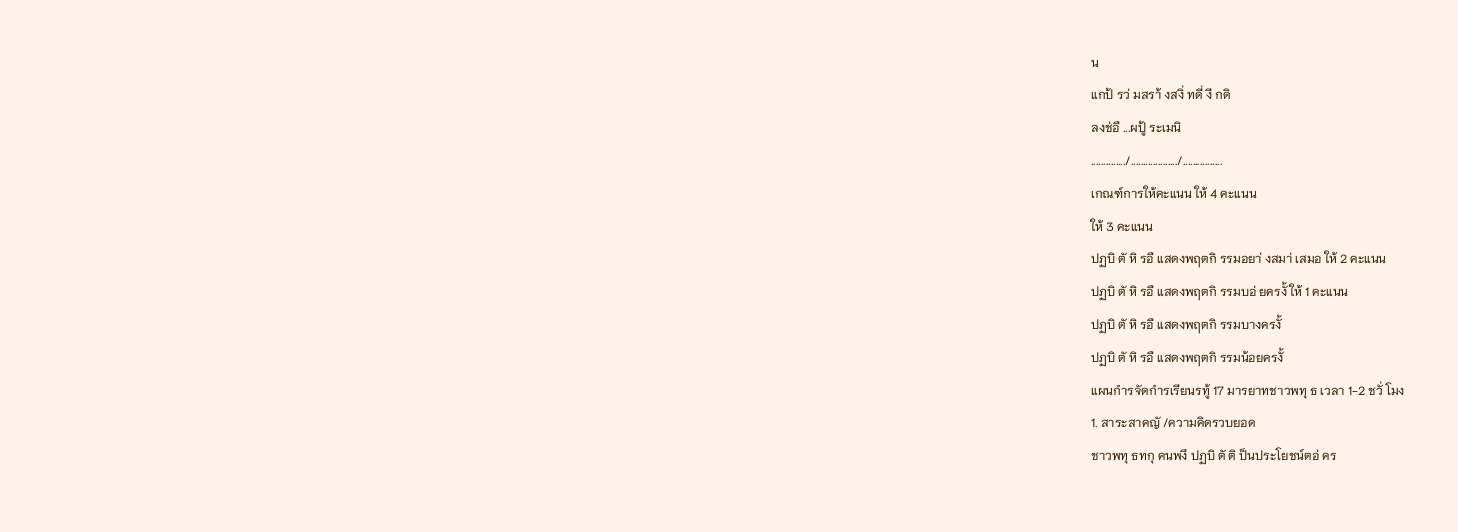น
แกป้ รว่ มสรา้ งสงิ่ ทดี่ งี กดิ
ลงช่อื ...ผปู้ ระเมนิ
............../.................../................
เกณฑ์การให้คะแนน ให้ 4 คะแนน
ให้ 3 คะแนน
ปฏบิ ตั หิ รอื แสดงพฤตกิ รรมอยา่ งสมา่ เสมอ ให้ 2 คะแนน
ปฏบิ ตั หิ รอื แสดงพฤตกิ รรมบอ่ ยครงั้ ให้ 1 คะแนน
ปฏบิ ตั หิ รอื แสดงพฤตกิ รรมบางครงั้
ปฏบิ ตั หิ รอื แสดงพฤตกิ รรมน้อยครงั้
แผนกำรจัดกำรเรียนรทู้ 17 มารยาทชาวพทุ ธ เวลา 1-2 ชวั่ โมง
1. สาระสาคญั /ความคิดรวบยอด
ชาวพทุ ธทกุ คนพงึ ปฏบิ ตั ติ ป็นประโยชน์ตอ่ คร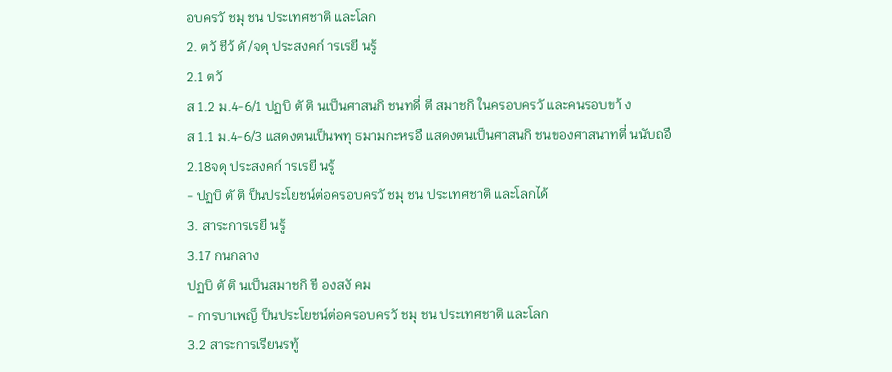อบครวั ชมุ ชน ประเทศชาติ และโลก
2. ตวั ชีว้ ดั /จดุ ประสงคก์ ารเรยี นรู้
2.1 ตวั
ส 1.2 ม.4-6/1 ปฏบิ ตั ติ นเป็นศาสนกิ ชนทดี่ ตี สมาชกิ ในครอบครวั และคนรอบขา้ ง
ส 1.1 ม.4-6/3 แสดงตนเป็นพทุ ธมามกะหรอื แสดงตนเป็นศาสนกิ ชนของศาสนาทตี่ นนับถอื
2.18จดุ ประสงคก์ ารเรยี นรู้
- ปฏบิ ตั ติ ป็นประโยชน์ต่อครอบครวั ชมุ ชน ประเทศชาติ และโลกได้
3. สาระการเรยี นรู้
3.17 กนกลาง
ปฏบิ ตั ติ นเป็นสมาชกิ ขี องสงั คม
- การบาเพญ็ ป็นประโยชน์ต่อครอบครวั ชมุ ชน ประเทศชาติ และโลก
3.2 สาระการเรียนรทู้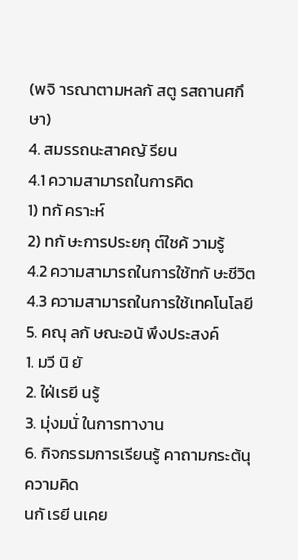(พจิ ารณาตามหลกั สตู รสถานศกึ ษา)
4. สมรรถนะสาคญั รียน
4.1 ความสามารถในการคิด
1) ทกั คราะห์
2) ทกั ษะการประยกุ ต์ใชค้ วามรู้
4.2 ความสามารถในการใช้ทกั ษะชีวิต
4.3 ความสามารถในการใช้เทคโนโลยี
5. คณุ ลกั ษณะอนั พึงประสงค์
1. มวี นิ ยั
2. ใฝ่เรยี นรู้
3. มุ่งมนั่ ในการทางาน
6. กิจกรรมการเรียนรู้ คาถามกระต้นุ ความคิด
นกั เรยี นเคย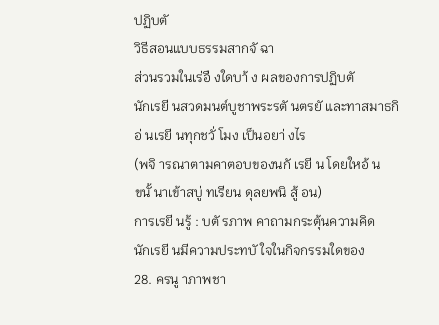ปฏิบตั
วิธีสอนแบบธรรมสากจั ฉา
ส่วนรวมในเร่อื งใดบา้ ง ผลของการปฏิบตั
นักเรยี นสวดมนต์บูชาพระรตั นตรยั และทาสมาธกิ อ่ นเรยี นทุกชวั่ โมง เป็นอยา่ งไร
(พจิ ารณาตามคาตอบของนกั เรยี น โดยใหอ้ น
ขนั้ นาเข้าสบู่ ทเรียน ดุลยพนิ สู้ อน)
การเรยี นรู้ : บตั รภาพ คาถามกระตุ้นความคิด
นักเรยี นมีความประทบั ใจในกิจกรรมใดของ
28. ครนู าภาพชา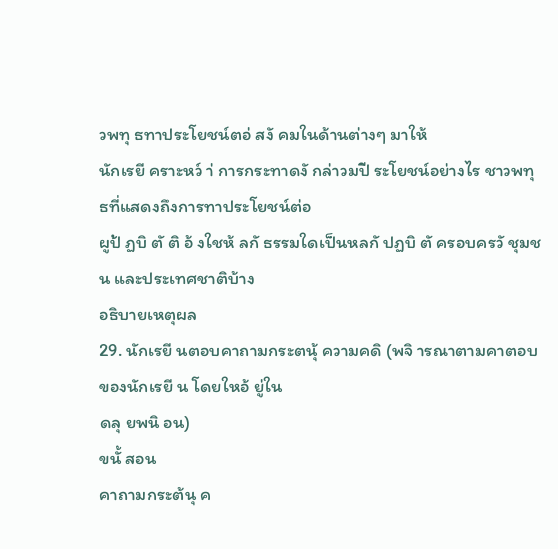วพทุ ธทาประโยชน์ตอ่ สงั คมในด้านต่างๆ มาให้
นักเรยี คราะหว์ า่ การกระทาดงั กล่าวมปี ระโยชน์อย่างไร ชาวพทุ ธที่แสดงถึงการทาประโยชน์ต่อ
ผูป้ ฏบิ ตั ติ อ้ งใชห้ ลกั ธรรมใดเป็นหลกั ปฏบิ ตั ครอบครวั ชุมชน และประเทศชาติบ้าง
อธิบายเหตุผล
29. นักเรยี นตอบคาถามกระตนุ้ ความคดิ (พจิ ารณาตามคาตอบของนักเรยี น โดยใหอ้ ยู่ใน
ดลุ ยพนิ อน)
ขนั้ สอน
คาถามกระต้นุ ค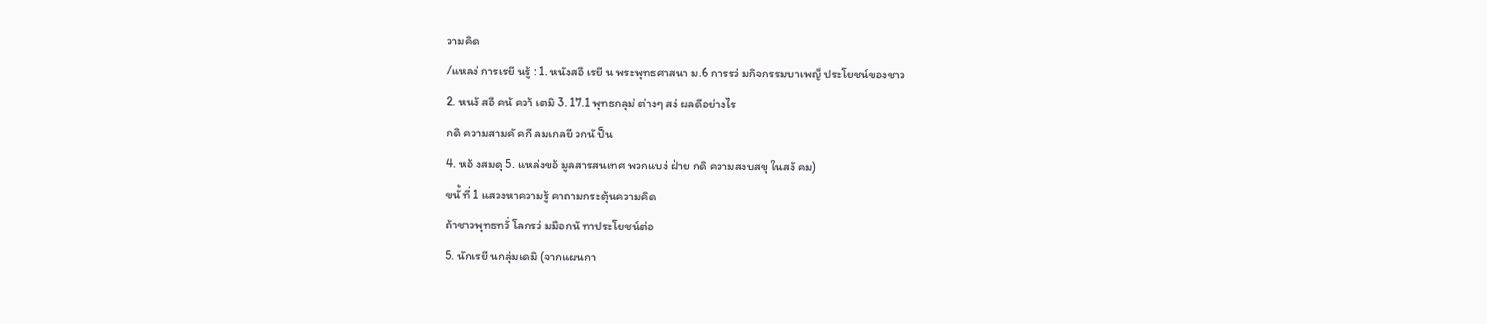วามคิด
/แหลง่ การเรยี นรู้ : 1. หนังสอื เรยี น พระพุทธศาสนา ม.6 การรว่ มกิจกรรมบาเพญ็ ประโยชน์ของชาว
2. หนงั สอื คน้ ควา้ เตมิ 3. 17.1 พุทธกลุม่ ต่างๆ สง่ ผลดีอย่างไร
กดิ ความสามคั คกี ลมเกลยี วกนั ป็น
4. หอ้ งสมดุ 5. แหล่งขอ้ มูลสารสนเทศ พวกแบง่ ฝ่าย กดิ ความสงบสขุ ในสงั คม)
ขนั้ ที่ 1 แสวงหาความรู้ คาถามกระตุ้นความคิด
ถ้าชาวพุทธทวั่ โลกรว่ มมือกนั ทาประโยชน์ต่อ
5. นักเรยี นกลุ่มเดมิ (จากแผนกา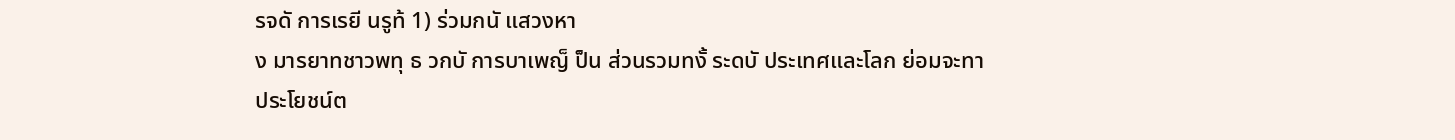รจดั การเรยี นรูท้ 1) ร่วมกนั แสวงหา
ง มารยาทชาวพทุ ธ วกบั การบาเพญ็ ป็น ส่วนรวมทงั้ ระดบั ประเทศและโลก ย่อมจะทา
ประโยชน์ต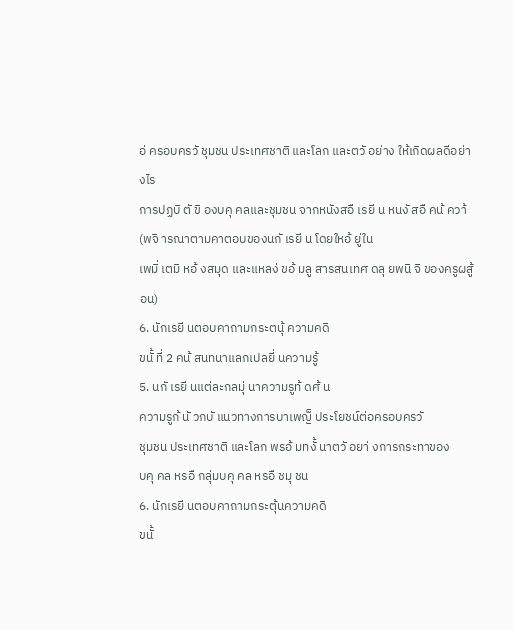อ่ ครอบครวั ชุมชน ประเทศชาติ และโลก และตวั อย่าง ให้เกิดผลดีอย่างไร
การปฏบิ ตั ขิ องบคุ คลและชุมชน จากหนังสอื เรยี น หนงั สอื คน้ ควา้ (พจิ ารณาตามคาตอบของนกั เรยี น โดยใหอ้ ยู่ใน
เพมิ่ เตมิ หอ้ งสมุด และแหลง่ ขอ้ มลู สารสนเทศ ดลุ ยพนิ จิ ของครูผสู้ อน)
6. นักเรยี นตอบคาถามกระตนุ้ ความคดิ
ขนั้ ที่ 2 คน้ สนทนาแลกเปลยี่ นความรู้
5. นกั เรยี นแต่ละกลมุ่ นาความรูท้ ดศ้ น
ความรูก้ นั วกบั แนวทางการบาเพญ็ ประโยชน์ต่อครอบครวั
ชุมชน ประเทศชาติ และโลก พรอ้ มทงั้ นาตวั อยา่ งการกระทาของ
บคุ คล หรอื กลุ่มบคุ คล หรอื ชมุ ชน
6. นักเรยี นตอบคาถามกระตุ้นความคดิ
ขนั้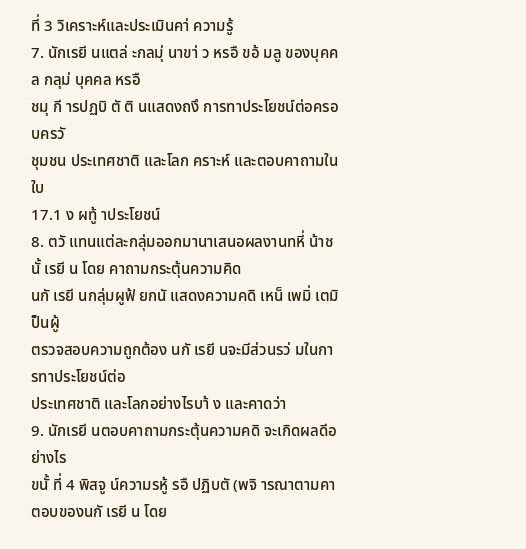ที่ 3 วิเคราะห์และประเมินคา่ ความรู้
7. นักเรยี นแตล่ ะกลมุ่ นาขา่ ว หรอื ขอ้ มลู ของบุคคล กลุม่ บุคคล หรอื
ชมุ กี ารปฏบิ ตั ติ นแสดงถงึ การทาประโยชน์ต่อครอบครวั
ชุมชน ประเทศชาติ และโลก คราะห์ และตอบคาถามในใบ
17.1 ง ผทู้ าประโยชน์
8. ตวั แทนแต่ละกลุ่มออกมานาเสนอผลงานทหี่ น้าชนั้ เรยี น โดย คาถามกระตุ้นความคิด
นกั เรยี นกลุ่มผูฟ้ ยกนั แสดงความคดิ เหน็ เพมิ่ เตมิ ป็นผู้
ตรวจสอบความถูกต้อง นกั เรยี นจะมีส่วนรว่ มในการทาประโยชน์ต่อ
ประเทศชาติ และโลกอย่างไรบา้ ง และคาดว่า
9. นักเรยี นตอบคาถามกระตุ้นความคดิ จะเกิดผลดีอย่างไร
ขนั้ ที่ 4 พิสจู น์ความรหู้ รอื ปฏิบตั (พจิ ารณาตามคาตอบของนกั เรยี น โดย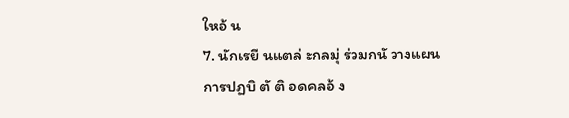ใหอ้ น
7. นักเรยี นแตล่ ะกลมุ่ ร่วมกนั วางแผนการปฏบิ ตั ติ อดคลอ้ ง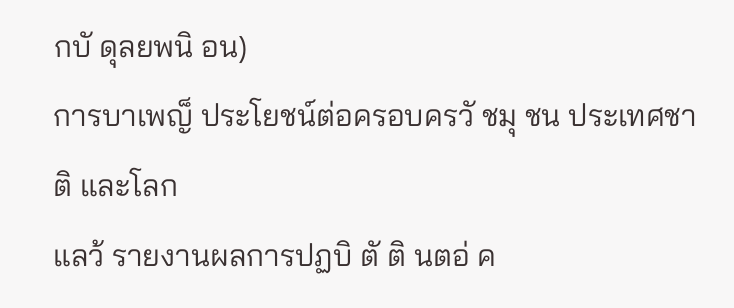กบั ดุลยพนิ อน)
การบาเพญ็ ประโยชน์ต่อครอบครวั ชมุ ชน ประเทศชาติ และโลก
แลว้ รายงานผลการปฏบิ ตั ติ นตอ่ ค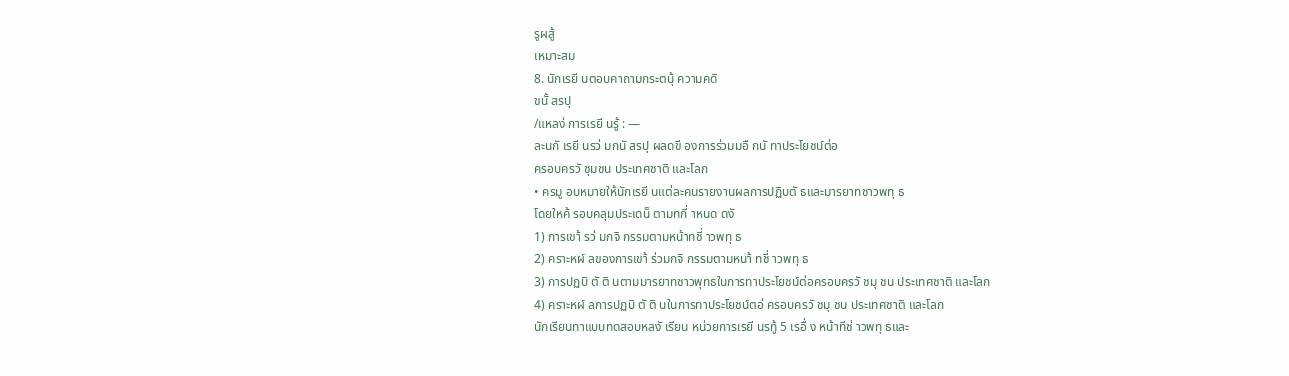รูผสู้
เหมาะสม
8. นักเรยี นตอบคาถามกระตนุ้ ความคดิ
ขนั้ สรปุ
/แหลง่ การเรยี นรู้ : —
ละนกั เรยี นรว่ มกนั สรปุ ผลดขี องการร่วมมอื กนั ทาประโยชน์ต่อ
ครอบครวั ชุมชน ประเทศชาติ และโลก
• ครมู อบหมายให้นักเรยี นแต่ละคนรายงานผลการปฏิบตั ธและมารยาทชาวพทุ ธ
โดยใหค้ รอบคลุมประเดน็ ตามทกี่ าหนด ดงั
1) การเขา้ รว่ มกจิ กรรมตามหน้าทชี่ าวพทุ ธ
2) คราะหผ์ ลของการเขา้ ร่วมกจิ กรรมตามหนา้ ทชี่ าวพทุ ธ
3) การปฏบิ ตั ติ นตามมารยาทชาวพุทธในการทาประโยชน์ต่อครอบครวั ชมุ ชน ประเทศชาติ และโลก
4) คราะหผ์ ลการปฏบิ ตั ติ นในการทาประโยชน์ตอ่ ครอบครวั ชมุ ชน ประเทศชาติ และโลก
นักเรียนทาแบบทดสอบหลงั เรียน หน่วยการเรยี นรทู้ 5 เรอื่ ง หน้าทีช่ าวพทุ ธและ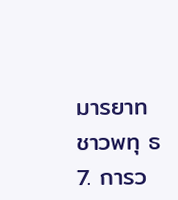มารยาทชาวพทุ ธ
7. การว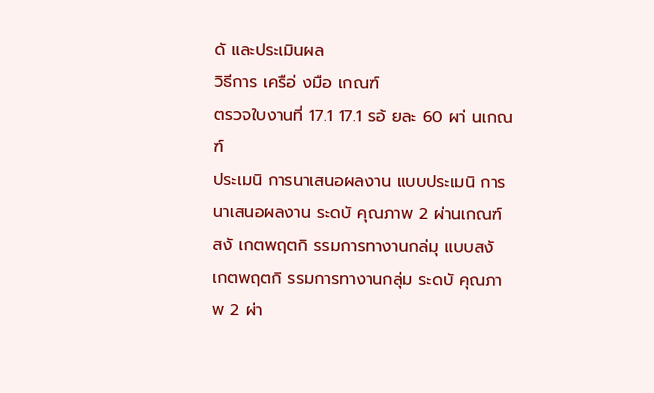ดั และประเมินผล
วิธีการ เครือ่ งมือ เกณฑ์
ตรวจใบงานที่ 17.1 17.1 รอ้ ยละ 60 ผา่ นเกณฑ์
ประเมนิ การนาเสนอผลงาน แบบประเมนิ การนาเสนอผลงาน ระดบั คุณภาพ 2 ผ่านเกณฑ์
สงั เกตพฤตกิ รรมการทางานกล่มุ แบบสงั เกตพฤตกิ รรมการทางานกลุ่ม ระดบั คุณภาพ 2 ผ่า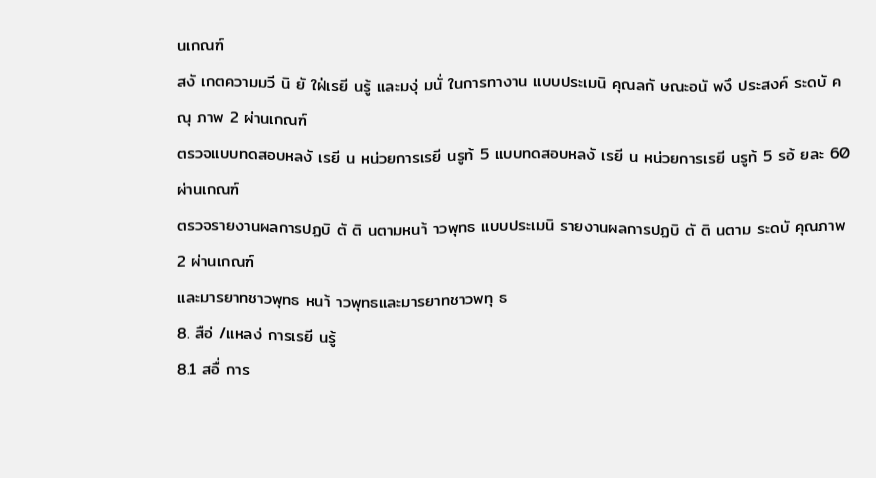นเกณฑ์
สงั เกตความมวี นิ ยั ใฝ่เรยี นรู้ และมงุ่ มนั่ ในการทางาน แบบประเมนิ คุณลกั ษณะอนั พงึ ประสงค์ ระดบั คณุ ภาพ 2 ผ่านเกณฑ์
ตรวจแบบทดสอบหลงั เรยี น หน่วยการเรยี นรูท้ 5 แบบทดสอบหลงั เรยี น หน่วยการเรยี นรูท้ 5 รอ้ ยละ 60 ผ่านเกณฑ์
ตรวจรายงานผลการปฏบิ ตั ติ นตามหนา้ าวพุทธ แบบประเมนิ รายงานผลการปฏบิ ตั ติ นตาม ระดบั คุณภาพ 2 ผ่านเกณฑ์
และมารยาทชาวพุทธ หนา้ าวพุทธและมารยาทชาวพทุ ธ
8. สือ่ /แหลง่ การเรยี นรู้
8.1 สอื่ การ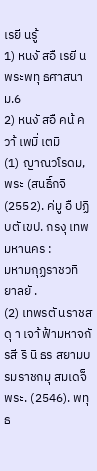เรยี นรู้
1) หนงั สอื เรยี น พระพทุ ธศาสนา ม.6
2) หนงั สอื คน้ ควา้ เพมิ่ เตมิ
(1) ญาณวโรดม, พระ (สนธิ์กจิ (2552). ค่มู อื ปฏิบตั เขป. กรงุ เทพมหานคร :
มหามกุฏราชวทิ ยาลยั .
(2) เทพรตั นราชสดุ า เจา้ ฟ้ามหาจกั รสี ริ นิ ธร สยามบรมราชกมุ สมเดจ็ พระ. (2546). พทุ ธ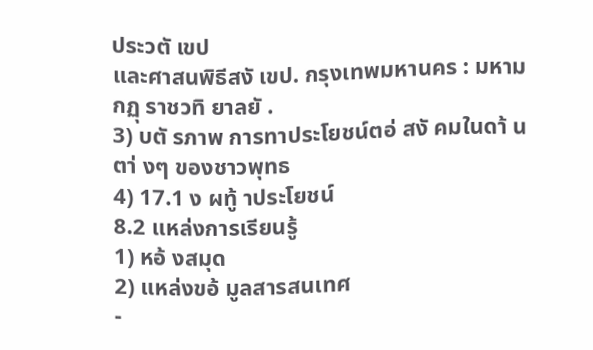ประวตั เขป
และศาสนพิธีสงั เขป. กรุงเทพมหานคร : มหามกฏุ ราชวทิ ยาลยั .
3) บตั รภาพ การทาประโยชน์ตอ่ สงั คมในดา้ นตา่ งๆ ของชาวพุทธ
4) 17.1 ง ผทู้ าประโยชน์
8.2 แหล่งการเรียนรู้
1) หอ้ งสมุด
2) แหล่งขอ้ มูลสารสนเทศ
-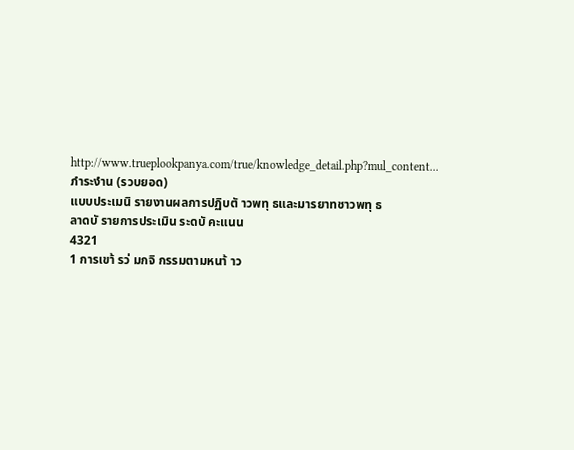http://www.trueplookpanya.com/true/knowledge_detail.php?mul_content...
ภำระงำน (รวบยอด)
แบบประเมนิ รายงานผลการปฏิบตั าวพทุ ธและมารยาทชาวพทุ ธ
ลาดบั รายการประเมิน ระดบั คะแนน
4321
1 การเขา้ รว่ มกจิ กรรมตามหนา้ าว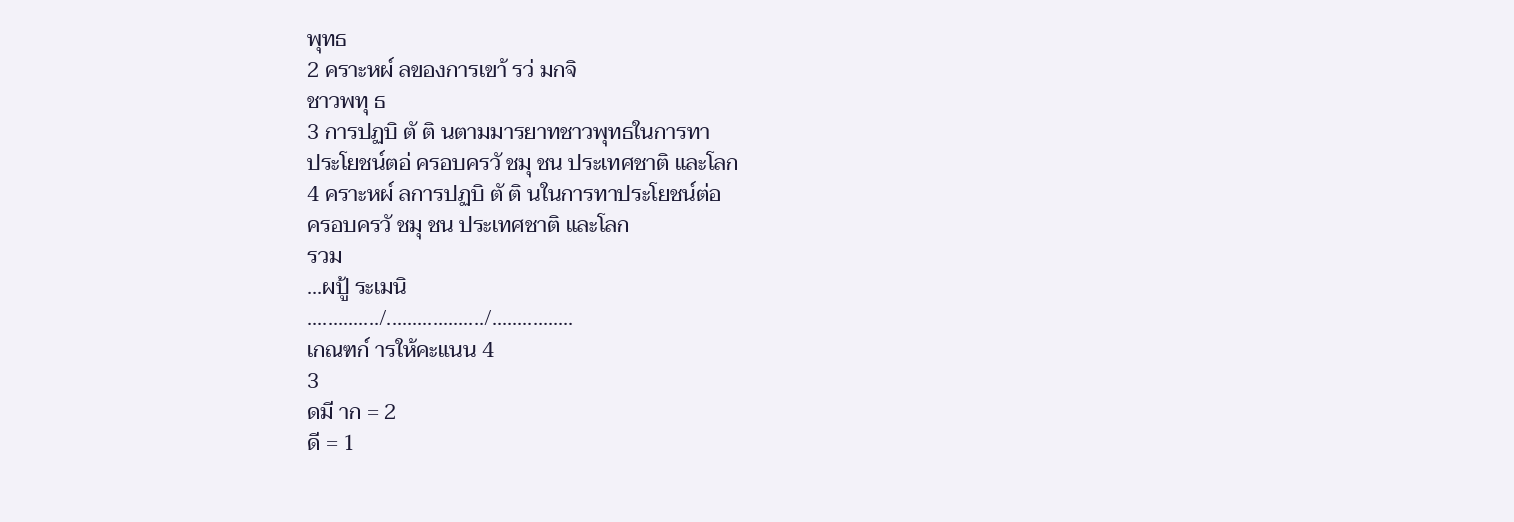พุทธ
2 คราะหผ์ ลของการเขา้ รว่ มกจิ
ชาวพทุ ธ
3 การปฏบิ ตั ติ นตามมารยาทชาวพุทธในการทา
ประโยชน์ตอ่ ครอบครวั ชมุ ชน ประเทศชาติ และโลก
4 คราะหผ์ ลการปฏบิ ตั ติ นในการทาประโยชน์ต่อ
ครอบครวั ชมุ ชน ประเทศชาติ และโลก
รวม
...ผปู้ ระเมนิ
............../.................../................
เกณฑก์ ารให้คะแนน 4
3
ดมี าก = 2
ดี = 1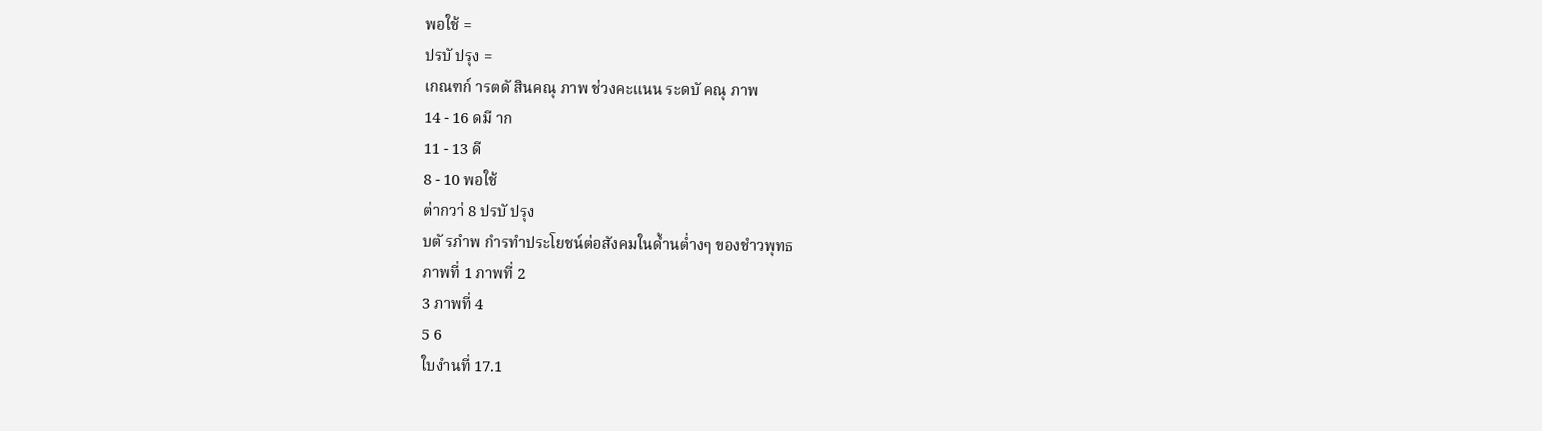พอใช้ =
ปรบั ปรุง =
เกณฑก์ ารตดั สินคณุ ภาพ ช่วงคะแนน ระดบั คณุ ภาพ
14 - 16 ดมี าก
11 - 13 ดี
8 - 10 พอใช้
ต่ากวา่ 8 ปรบั ปรุง
บตั รภำพ กำรทำประโยชน์ต่อสังคมในด้ำนต่ำงๆ ของชำวพุทธ
ภาพที่ 1 ภาพที่ 2
3 ภาพที่ 4
5 6
ใบงำนที่ 17.1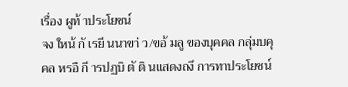เรื่อง ผูท้ าประโยชน์
จง ใหน้ กั เรยี นนาขา่ ว/ขอ้ มลู ของบุคคล กลุ่มบคุ คล หรอื กี ารปฏบิ ตั ติ นแสดงถงึ การทาประโยชน์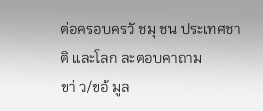ต่อครอบครวั ชมุ ชน ประเทศชาติ และโลก ละตอบคาถาม
ขา่ ว/ขอ้ มูล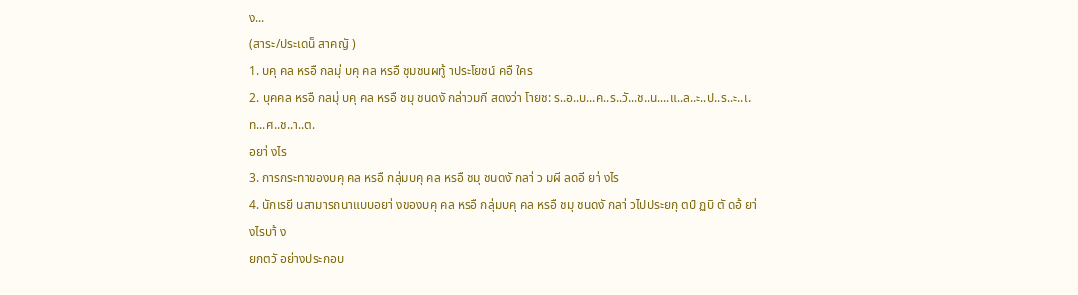ง...
(สาระ/ประเดน็ สาคญั )
1. บคุ คล หรอื กลมุ่ บคุ คล หรอื ชุมชนผทู้ าประโยชน์ คอื ใคร
2. บุคคล หรอื กลมุ่ บคุ คล หรอื ชมุ ชนดงั กล่าวมกี สดงว่า โายช: ร..อ..บ...ค..ร..วั...ช..น....แ..ล..ะ..ป..ร..ะ..เ.ท...ศ..ช..า..ต.
อยา่ งไร
3. การกระทาของบคุ คล หรอื กลุ่มบคุ คล หรอื ชมุ ชนดงั กลา่ ว มผี ลดอี ยา่ งไร
4. นักเรยี นสามารถนาแบบอยา่ งของบคุ คล หรอื กลุ่มบคุ คล หรอื ชมุ ชนดงั กลา่ วไปประยกุ ตป์ ฏบิ ตั ดอ้ ยา่ งไรบา้ ง
ยกตวั อย่างประกอบ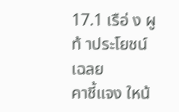17.1 เรือ่ ง ผูท้ าประโยชน์ เฉลย
คาชี้แจง ใหน้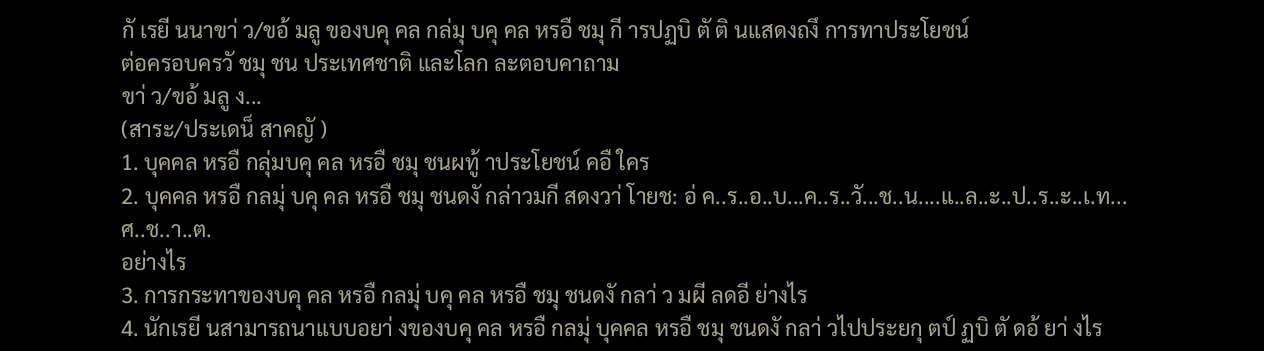กั เรยี นนาขา่ ว/ขอ้ มลู ของบคุ คล กล่มุ บคุ คล หรอื ชมุ กี ารปฏบิ ตั ติ นแสดงถงึ การทาประโยชน์
ต่อครอบครวั ชมุ ชน ประเทศชาติ และโลก ละตอบคาถาม
ขา่ ว/ขอ้ มลู ง...
(สาระ/ประเดน็ สาคญั )
1. บุคคล หรอื กลุ่มบคุ คล หรอื ชมุ ชนผทู้ าประโยชน์ คอื ใคร
2. บุคคล หรอื กลมุ่ บคุ คล หรอื ชมุ ชนดงั กล่าวมกี สดงวา่ โายช: อ่ ค..ร..อ..บ...ค..ร..วั...ช..น....แ..ล..ะ..ป..ร..ะ..เ.ท...ศ..ช..า..ต.
อย่างไร
3. การกระทาของบคุ คล หรอื กลมุ่ บคุ คล หรอื ชมุ ชนดงั กลา่ ว มผี ลดอี ย่างไร
4. นักเรยี นสามารถนาแบบอยา่ งของบคุ คล หรอื กลมุ่ บุคคล หรอื ชมุ ชนดงั กลา่ วไปประยกุ ตป์ ฏบิ ตั ดอ้ ยา่ งไร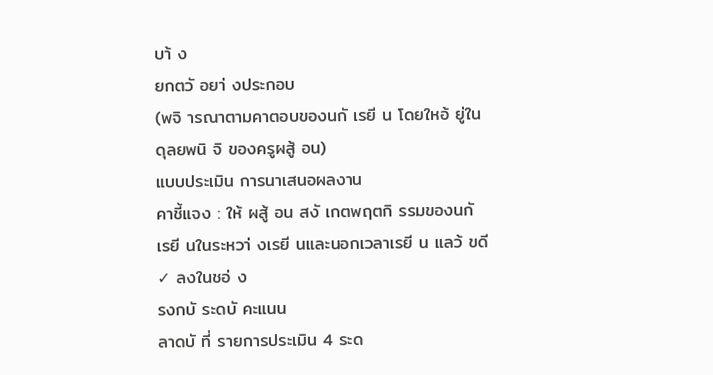บา้ ง
ยกตวั อยา่ งประกอบ
(พจิ ารณาตามคาตอบของนกั เรยี น โดยใหอ้ ยู่ในดุลยพนิ จิ ของครูผสู้ อน)
แบบประเมิน การนาเสนอผลงาน
คาชี้แจง : ให้ ผสู้ อน สงั เกตพฤตกิ รรมของนกั เรยี นในระหวา่ งเรยี นและนอกเวลาเรยี น แลว้ ขดี ✓ ลงในชอ่ ง
รงกบั ระดบั คะแนน
ลาดบั ที่ รายการประเมิน 4 ระด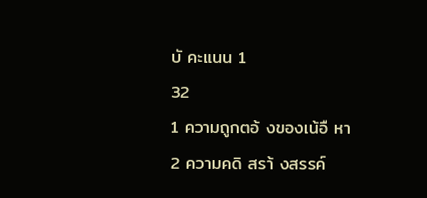บั คะแนน 1
32
1 ความถูกตอ้ งของเน้อื หา
2 ความคดิ สรา้ งสรรค์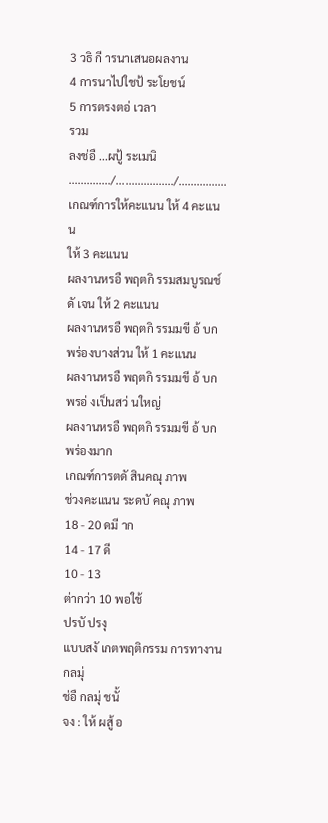3 วธิ กี ารนาเสนอผลงาน
4 การนาไปใชป้ ระโยชน์
5 การตรงตอ่ เวลา
รวม
ลงช่อื ...ผปู้ ระเมนิ
............../.................../................
เกณฑ์การให้คะแนน ให้ 4 คะแนน
ให้ 3 คะแนน
ผลงานหรอื พฤตกิ รรมสมบูรณช์ ดั เจน ให้ 2 คะแนน
ผลงานหรอื พฤตกิ รรมมขี อ้ บกพร่องบางส่วน ให้ 1 คะแนน
ผลงานหรอื พฤตกิ รรมมขี อ้ บกพรอ่ งเป็นสว่ นใหญ่
ผลงานหรอื พฤตกิ รรมมขี อ้ บกพร่องมาก
เกณฑ์การตดั สินคณุ ภาพ
ช่วงคะแนน ระดบั คณุ ภาพ
18 - 20 ดมี าก
14 - 17 ดี
10 - 13
ต่ากว่า 10 พอใช้
ปรบั ปรงุ
แบบสงั เกตพฤติกรรม การทางานกลมุ่
ช่อื กลมุ่ ชนั้
จง : ให้ ผสู้ อ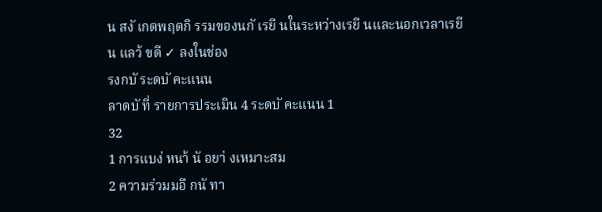น สงั เกตพฤตกิ รรมของนกั เรยี นในระหว่างเรยี นและนอกเวลาเรยี น แลว้ ขดี ✓ ลงในช่อง
รงกบั ระดบั คะแนน
ลาดบั ที่ รายการประเมิน 4 ระดบั คะแนน 1
32
1 การแบง่ หนา้ นั อยา่ งเหมาะสม
2 ความร่วมมอื กนั ทา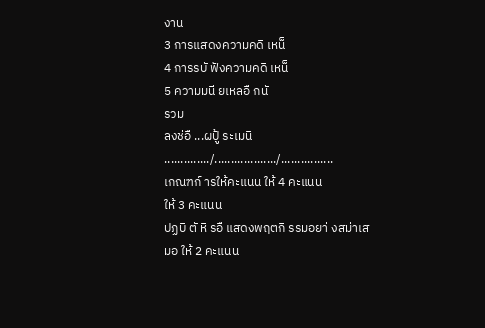งาน
3 การแสดงความคดิ เหน็
4 การรบั ฟังความคดิ เหน็
5 ความมนี ยเหลอื กนั
รวม
ลงช่อื ...ผปู้ ระเมนิ
............../.................../................
เกณฑก์ ารให้คะแนน ให้ 4 คะแนน
ให้ 3 คะแนน
ปฏบิ ตั หิ รอื แสดงพฤตกิ รรมอยา่ งสม่าเสมอ ให้ 2 คะแนน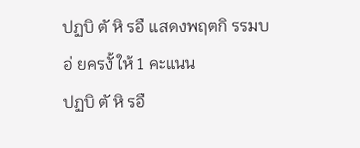ปฏบิ ตั หิ รอื แสดงพฤตกิ รรมบอ่ ยครงั้ ให้ 1 คะแนน
ปฏบิ ตั หิ รอื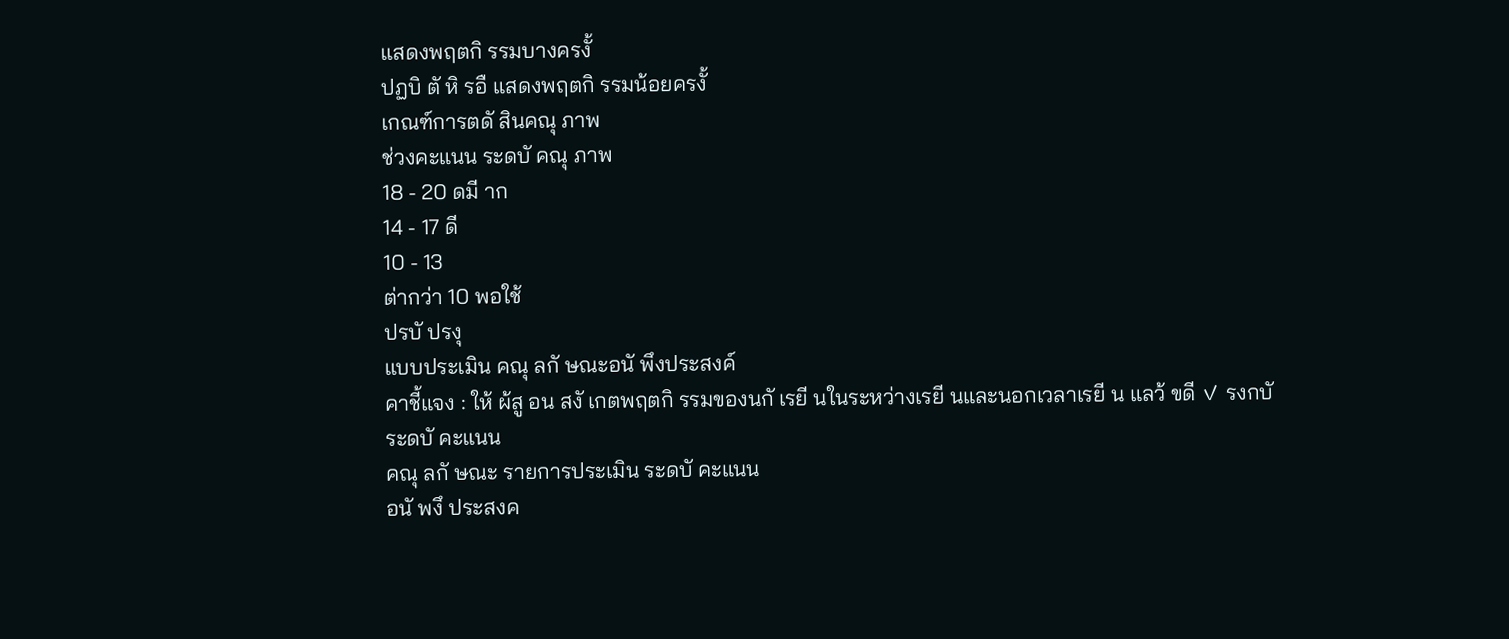แสดงพฤตกิ รรมบางครงั้
ปฏบิ ตั หิ รอื แสดงพฤตกิ รรมน้อยครงั้
เกณฑ์การตดั สินคณุ ภาพ
ช่วงคะแนน ระดบั คณุ ภาพ
18 - 20 ดมี าก
14 - 17 ดี
10 - 13
ต่ากว่า 10 พอใช้
ปรบั ปรงุ
แบบประเมิน คณุ ลกั ษณะอนั พึงประสงค์
คาชี้แจง : ให้ ผ้สู อน สงั เกตพฤตกิ รรมของนกั เรยี นในระหว่างเรยี นและนอกเวลาเรยี น แลว้ ขดี ✓ รงกบั
ระดบั คะแนน
คณุ ลกั ษณะ รายการประเมิน ระดบั คะแนน
อนั พงึ ประสงค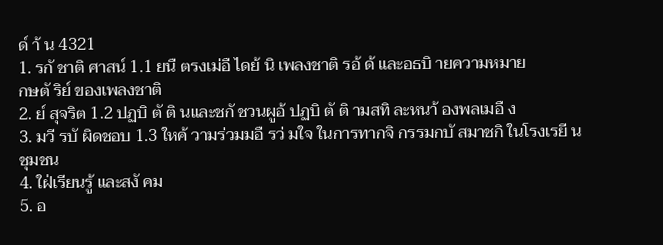ด์ า้ น 4321
1. รกั ชาติ ศาสน์ 1.1 ยนื ตรงเม่อื ไดย้ นิ เพลงชาติ รอ้ ด้ และอธบิ ายความหมาย
กษตั ริย์ ของเพลงชาติ
2. ย์ สุจริต 1.2 ปฏบิ ตั ติ นและชกั ชวนผูอ้ ปฏบิ ตั ติ ามสทิ ละหนา้ องพลเมอื ง
3. มวี รบั ผิดชอบ 1.3 ใหค้ วามร่วมมอื รว่ มใจ ในการทากจิ กรรมกบั สมาชกิ ในโรงเรยี น ชุมชน
4. ใฝ่เรียนรู้ และสงั คม
5. อ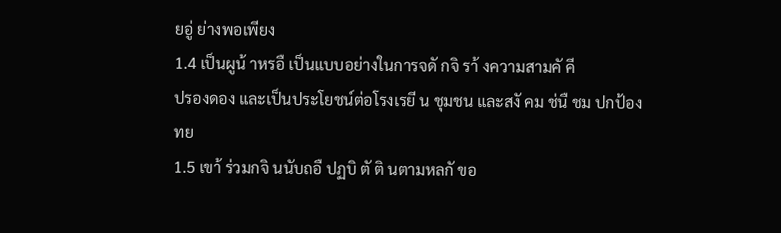ยอู่ ย่างพอเพียง
1.4 เป็นผูน้ าหรอื เป็นแบบอย่างในการจดั กจิ รา้ งความสามคั คี
ปรองดอง และเป็นประโยชน์ต่อโรงเรยี น ชุมชน และสงั คม ช่นื ชม ปกป้อง
ทย
1.5 เขา้ ร่วมกจิ นนับถอื ปฏบิ ตั ติ นตามหลกั ขอ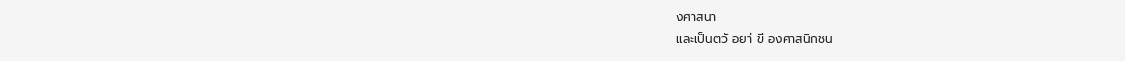งศาสนา
และเป็นตวั อยา่ ขี องศาสนิกชน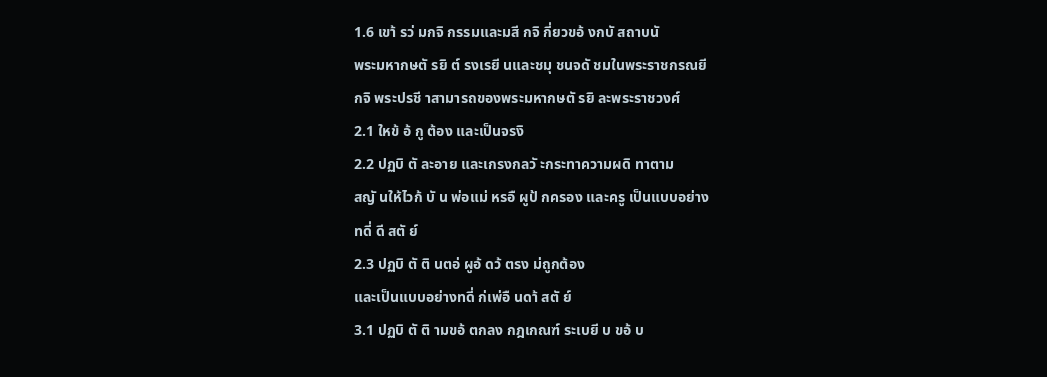1.6 เขา้ รว่ มกจิ กรรมและมสี กจิ กี่ยวขอ้ งกบั สถาบนั
พระมหากษตั รยิ ต์ รงเรยี นและชมุ ชนจดั ชมในพระราชกรณยี
กจิ พระปรชี าสามารถของพระมหากษตั รยิ ละพระราชวงศ์
2.1 ใหข้ อ้ กู ต้อง และเป็นจรงิ
2.2 ปฏบิ ตั ละอาย และเกรงกลวั ะกระทาความผดิ ทาตาม
สญั นให้ไวก้ บั น พ่อแม่ หรอื ผูป้ กครอง และครู เป็นแบบอย่าง
ทดี่ ดี สตั ย์
2.3 ปฏบิ ตั ติ นตอ่ ผูอ้ ดว้ ตรง ม่ถูกต้อง
และเป็นแบบอย่างทดี่ ก่เพ่อื นดา้ สตั ย์
3.1 ปฏบิ ตั ติ ามขอ้ ตกลง กฎเกณฑ์ ระเบยี บ ขอ้ บ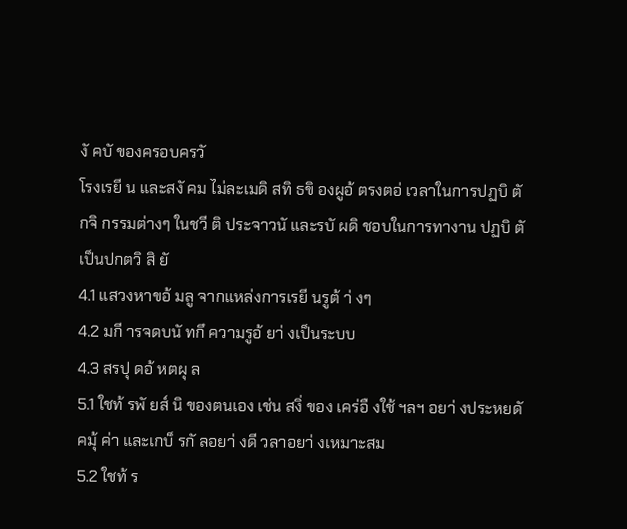งั คบั ของครอบครวั
โรงเรยี น และสงั คม ไม่ละเมดิ สทิ ธขิ องผูอ้ ตรงตอ่ เวลาในการปฏบิ ตั
กจิ กรรมต่างๆ ในชวี ติ ประจาวนั และรบั ผดิ ชอบในการทางาน ปฏบิ ตั
เป็นปกตวิ สิ ยั
4.1 แสวงหาขอ้ มลู จากแหล่งการเรยี นรูต้ า่ งๆ
4.2 มกี ารจดบนั ทกึ ความรูอ้ ยา่ งเป็นระบบ
4.3 สรปุ ดอ้ หตผุ ล
5.1 ใชท้ รพั ยส์ นิ ของตนเอง เช่น สงิ่ ของ เคร่อื งใช้ ฯลฯ อยา่ งประหยดั
คมุ้ ค่า และเกบ็ รกั ลอยา่ งดี วลาอยา่ งเหมาะสม
5.2 ใชท้ ร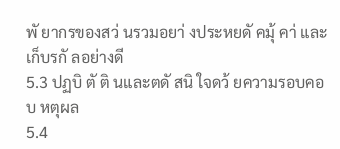พั ยากรของสว่ นรวมอยา่ งประหยดั คมุ้ คา่ และเก็บรกั ลอย่างดี
5.3 ปฏบิ ตั ติ นและตดั สนิ ใจดว้ ยความรอบคอบ หตุผล
5.4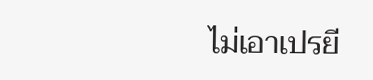ไม่เอาเปรยี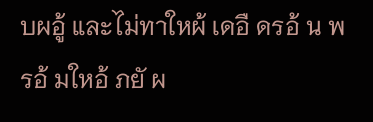บผอู้ และไม่ทาใหผ้ เดอื ดรอ้ น พรอ้ มใหอ้ ภยั ผ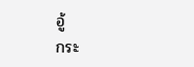อู้
กระ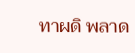ทาผดิ พลาด